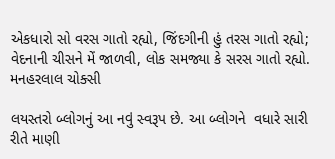એકધારો સો વરસ ગાતો રહ્યો, જિંદગીની હું તરસ ગાતો રહ્યો;
વેદનાની ચીસને મેં જાળવી, લોક સમજ્યા કે સરસ ગાતો રહ્યો.
મનહરલાલ ચોક્સી

લયસ્તરો બ્લોગનું આ નવું સ્વરૂપ છે. આ બ્લોગને  વધારે સારી રીતે માણી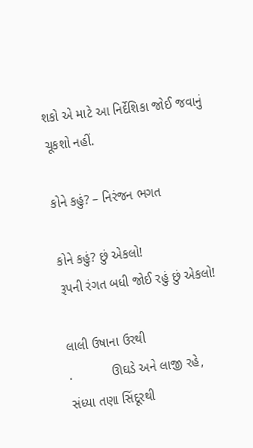શકો એ માટે આ નિર્દેશિકા જોઈ જવાનું ચૂકશો નહીં.

કોને કહું? – નિરંજન ભગત

કોને કહું? છું એકલો!
રૂપની રંગત બધી જોઈ રહું છું એકલો!

લાલી ઉષાના ઉરથી
.           ઊઘડે અને લાજી રહે,
સંધ્યા તણા સિંદૂરથી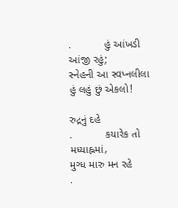.           હું આંખડી આંજી રહું;
સ્નેહની આ સ્વપ્નલીલા હું લહું છું એકલો!

રુદ્રનું દહે
.           કયારેક તો મધ્યાહ્નમાં,
મુગ્ધ મારુ મન રહે
.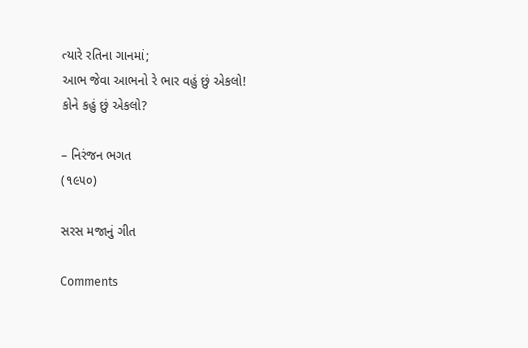ત્યારે રતિના ગાનમાં;
આભ જેવા આભનો રે ભાર વહું છું એકલો!
કોને કહું છું એકલો?

– નિરંજન ભગત
(૧૯૫૦)

સરસ મજાનું ગીત

Comments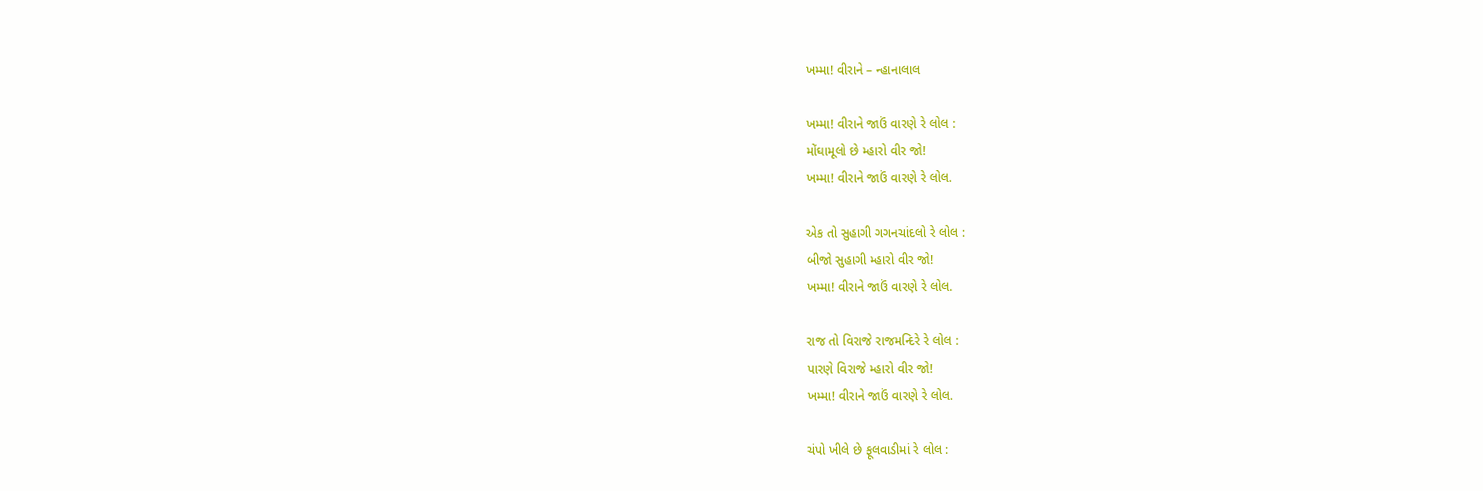ખમ્મા! વીરાને – ન્હાનાલાલ

ખમ્મા! વીરાને જાઉં વારણે રે લોલ :
મોંઘામૂલો છે મ્હારો વીર જો!
ખમ્મા! વીરાને જાઉં વારણે રે લોલ.

એક તો સુહાગી ગગનચાંદલો રે લોલ :
બીજો સુહાગી મ્હારો વીર જો!
ખમ્મા! વીરાને જાઉં વારણે રે લોલ.

રાજ તો વિરાજે રાજમન્દિરે રે લોલ :
પારણે વિરાજે મ્હારો વીર જો!
ખમ્મા! વીરાને જાઉં વારણે રે લોલ.

ચંપો ખીલે છે ફૂલવાડીમાં રે લોલ :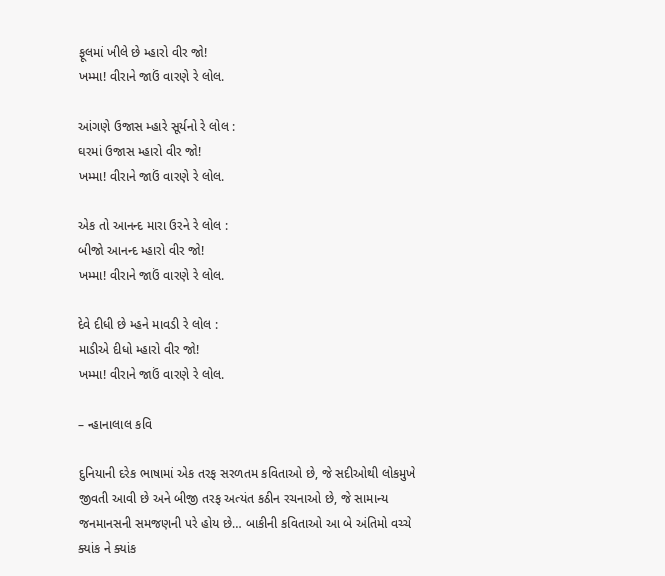ફૂલમાં ખીલે છે મ્હારો વીર જો!
ખમ્મા! વીરાને જાઉં વારણે રે લોલ.

આંગણે ઉજાસ મ્હારે સૂર્યનો રે લોલ :
ઘરમાં ઉજાસ મ્હારો વીર જો!
ખમ્મા! વીરાને જાઉં વારણે રે લોલ.

એક તો આનન્દ મારા ઉરને રે લોલ :
બીજો આનન્દ મ્હારો વીર જો!
ખમ્મા! વીરાને જાઉં વારણે રે લોલ.

દેવે દીધી છે મ્હને માવડી રે લોલ :
માડીએ દીધો મ્હારો વીર જો!
ખમ્મા! વીરાને જાઉં વારણે રે લોલ.

– ન્હાનાલાલ કવિ

દુનિયાની દરેક ભાષામાં એક તરફ સરળતમ કવિતાઓ છે, જે સદીઓથી લોકમુખે જીવતી આવી છે અને બીજી તરફ અત્યંત કઠીન રચનાઓ છે, જે સામાન્ય જનમાનસની સમજણની પરે હોય છે… બાકીની કવિતાઓ આ બે અંતિમો વચ્ચે ક્યાંક ને ક્યાંક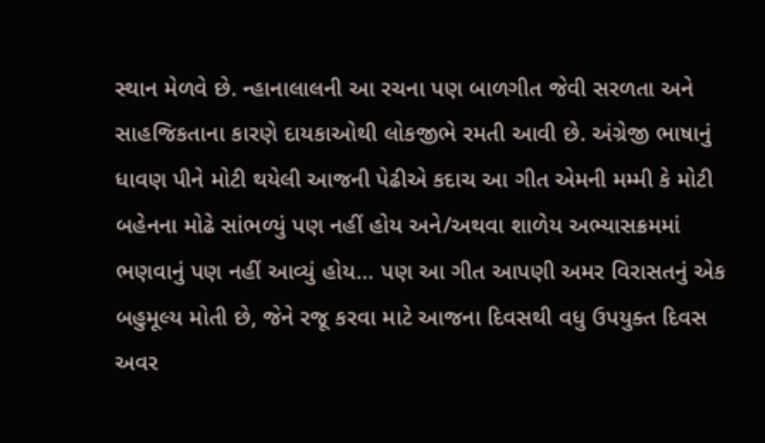સ્થાન મેળવે છે. ન્હાનાલાલની આ રચના પણ બાળગીત જેવી સરળતા અને સાહજિકતાના કારણે દાયકાઓથી લોકજીભે રમતી આવી છે. અંગ્રેજી ભાષાનું ધાવણ પીને મોટી થયેલી આજની પેઢીએ કદાચ આ ગીત એમની મમ્મી કે મોટી બહેનના મોઢે સાંભળ્યું પણ નહીં હોય અને/અથવા શાળેય અભ્યાસક્રમમાં ભણવાનું પણ નહીં આવ્યું હોય… પણ આ ગીત આપણી અમર વિરાસતનું એક બહુમૂલ્ય મોતી છે, જેને રજૂ કરવા માટે આજના દિવસથી વધુ ઉપયુક્ત દિવસ અવર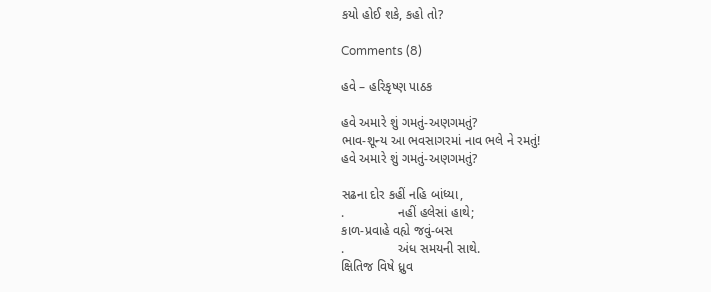કયો હોઈ શકે, કહો તો?

Comments (8)

હવે – હરિકૃષ્ણ પાઠક

હવે અમારે શું ગમતું-અણગમતું?
ભાવ-શૂન્ય આ ભવસાગરમાં નાવ ભલે ને રમતું!
હવે અમારે શું ગમતું-અણગમતું?

સઢના દોર કહીં નહિ બાંધ્યા,
.               નહીં હલેસાં હાથે;
કાળ-પ્રવાહે વહ્યે જવું-બસ
.               અંધ સમયની સાથે.
ક્ષિતિજ વિષે ધ્રુવ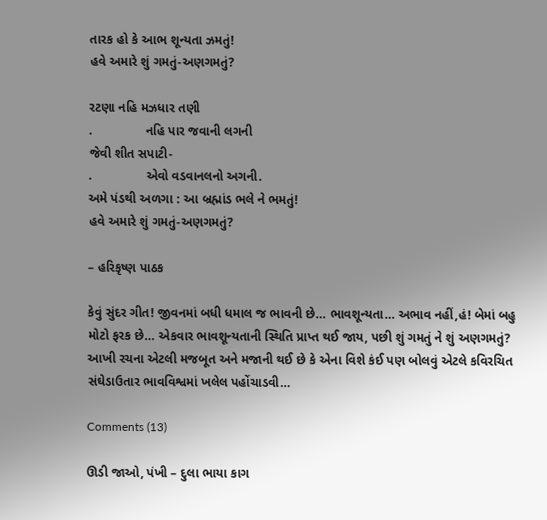તારક હો કે આભ શૂન્યતા ઝમતું!
હવે અમારે શું ગમતું-અણગમતું?

રટણા નહિ મઝધાર તણી
.               નહિ પાર જવાની લગની
જેવી શીત સપાટી-
.               એવો વડવાનલનો અગની.
અમે પંડથી અળગા : આ બ્રહ્માંડ ભલે ને ભમતું!
હવે અમારે શું ગમતું-અણગમતું?

– હરિકૃષ્ણ પાઠક

કેવું સુંદર ગીત! જીવનમાં બધી ધમાલ જ ભાવની છે… ભાવશૂન્યતા… અભાવ નહીં,હં! બેમાં બહુ મોટો ફરક છે… એકવાર ભાવશૂન્યતાની સ્થિતિ પ્રાપ્ત થઈ જાય, પછી શું ગમતું ને શું અણગમતું? આખી રચના એટલી મજબૂત અને મજાની થઈ છે કે એના વિશે કંઈ પણ બોલવું એટલે કવિરચિત સંઘેડાઉતાર ભાવવિશ્વમાં ખલેલ પહોંચાડવી…

Comments (13)

ઊડી જાઓ, પંખી – દુલા ભાયા કાગ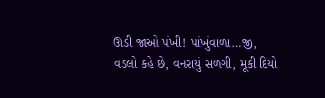ઊડી જાઓ પંખી! પાંખુંવાળા…જી,
વડલો કહે છે, વનરાયું સળગી, મૂકી દિયો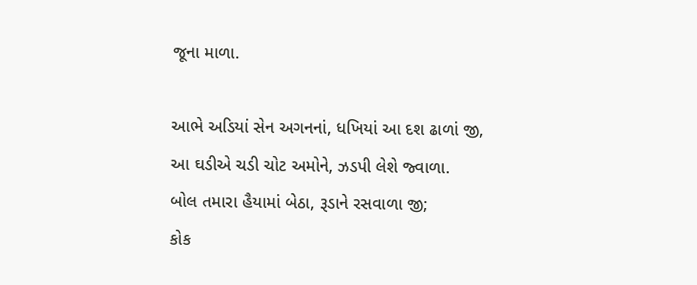જૂના માળા.

આભે અડિયાં સેન અગનનાં, ધખિયાં આ દશ ઢાળાં જી,
આ ઘડીએ ચડી ચોટ અમોને, ઝડપી લેશે જ્વાળા.
બોલ તમારા હૈયામાં બેઠા, રૂડાને રસવાળા જી;
કોક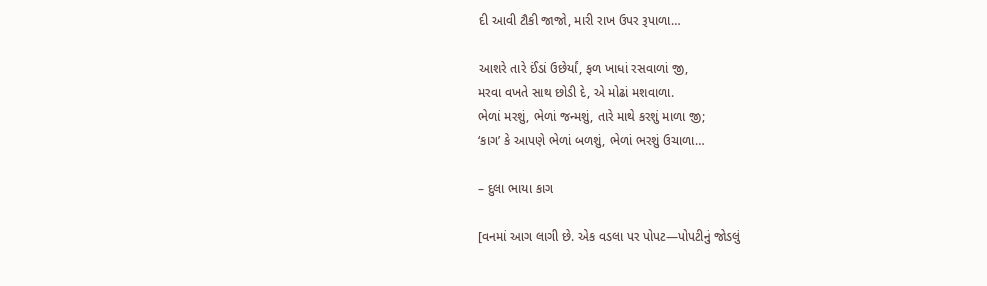દી આવી ટૌકી જાજો, મારી રાખ ઉપર રૂપાળા…

આશરે તારે ઈંડાં ઉછેર્યાં, ફળ ખાધાં રસવાળાં જી,
મરવા વખતે સાથ છોડી દે, એ મોઢાં મશવાળા.
ભેળાં મરશું, ભેળાં જન્મશું, તારે માથે કરશું માળા જી;
‘કાગ’ કે આપણે ભેળાં બળશું, ભેળાં ભરશું ઉચાળા…

– દુલા ભાયા કાગ

[વનમાં આગ લાગી છે. એક વડલા પર પોપટ—પોપટીનું જોડલું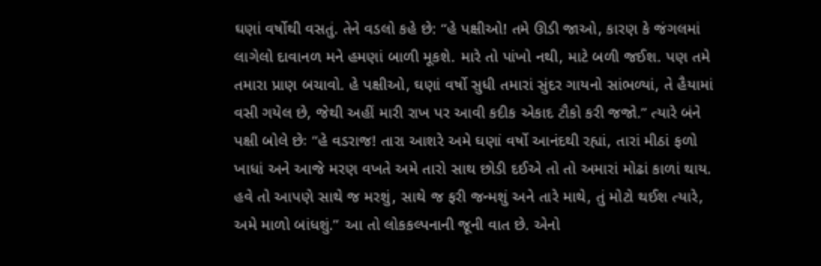ઘણાં વર્ષોથી વસતું. તેને વડલો કહે છે: “હે પક્ષીઓ! તમે ઊડી જાઓ, કારણ કે જંગલમાં લાગેલો દાવાનળ મને હમણાં બાળી મૂકશે. મારે તો પાંખો નથી, માટે બળી જઈશ. પણ તમે તમારા પ્રાણ બચાવો. હે પક્ષીઓ, ઘણાં વર્ષો સુધી તમારાં સુંદર ગાયનો સાંભળ્યાં, તે હૈયામાં વસી ગયેલ છે, જેથી અહીં મારી રાખ પર આવી કદીક એકાદ ટૌકો કરી જજો.” ત્યારે બંને પક્ષી બોલે છેઃ “હે વડરાજ! તારા આશરે અમે ઘણાં વર્ષો આનંદથી રહ્યાં, તારાં મીઠાં ફળો ખાધાં અને આજે મરણ વખતે અમે તારો સાથ છોડી દઈએ તો તો અમારાં મોઢાં કાળાં થાય. હવે તો આપણે સાથે જ મરશું, સાથે જ ફરી જન્મશું અને તારે માથે, તું મોટો થઈશ ત્યારે, અમે માળો બાંધશું.” આ તો લોકકલ્પનાની જૂની વાત છે. એનો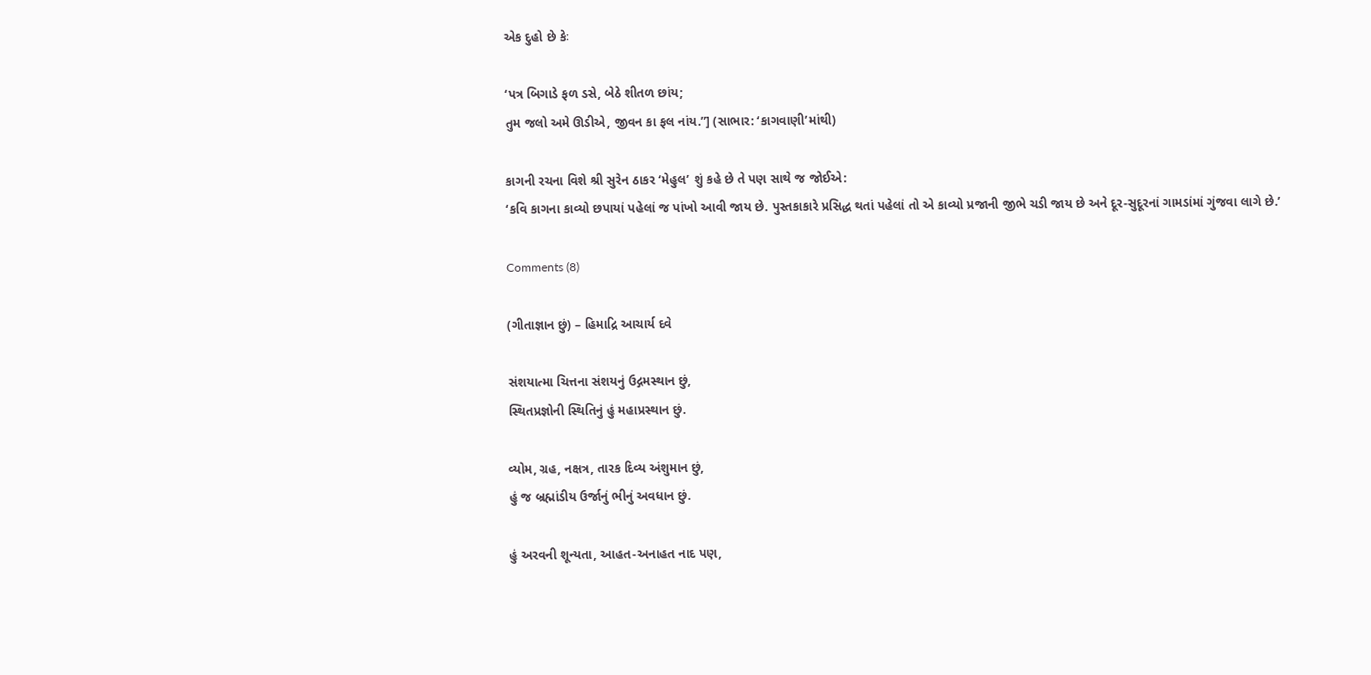એક દુહો છે કેઃ

‘પત્ર બિગાડે ફળ ડસે, બેઠે શીતળ છાંય;
તુમ જલો અમે ઊડીએ, જીવન કા ફલ નાંય.”] (સાભાર: ‘કાગવાણી’માંથી)

કાગની રચના વિશે શ્રી સુરેન ઠાકર ‘મેહુલ’ શું કહે છે તે પણ સાથે જ જોઈએ:
‘કવિ કાગના કાવ્યો છપાયાં પહેલાં જ પાંખો આવી જાય છે. પુસ્તકાકારે પ્રસિદ્ધ થતાં પહેલાં તો એ કાવ્યો પ્રજાની જીભે ચડી જાય છે અને દૂર-સુદૂરનાં ગામડાંમાં ગુંજવા લાગે છે.’

Comments (8)

(ગીતાજ્ઞાન છું) – હિમાદ્રિ આચાર્ય દવે

સંશયાત્મા ચિત્તના સંશયનું ઉદ્ગમસ્થાન છું,
સ્થિતપ્રજ્ઞોની સ્થિતિનું હું મહાપ્રસ્થાન છું.

વ્યોમ, ગ્રહ, નક્ષત્ર, તારક દિવ્ય અંશુમાન છું,
હું જ બ્રહ્માંડીય ઉર્જાનું ભીનું અવધાન છું.

હું અરવની શૂન્યતા, આહત-અનાહત નાદ પણ,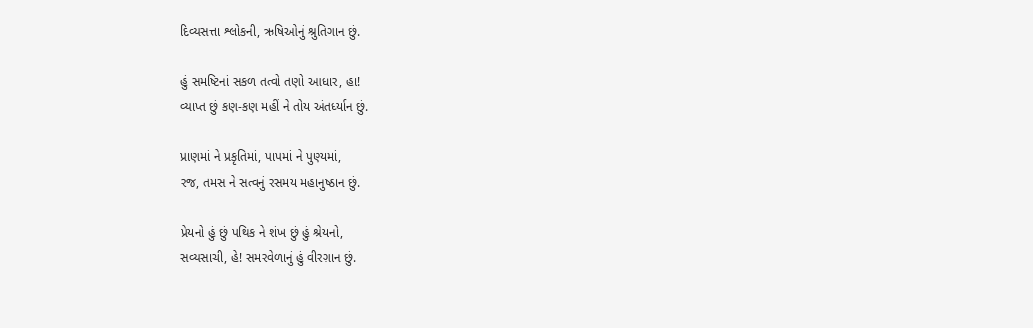દિવ્યસત્તા શ્લોકની, ઋષિઓનું શ્રુતિગાન છું.

હું સમષ્ટિનાં સકળ તત્વો તણો આધાર, હા!
વ્યાપ્ત છું કણ-કણ મહીં ને તોય અંતર્ધ્યાન છું.

પ્રાણમાં ને પ્રકૃતિમાં, પાપમાં ને પુણ્યમાં,
રજ, તમસ ને સત્વનું રસમય મહાનુષ્ઠાન છું.

પ્રેયનો હું છું પથિક ને શંખ છું હું શ્રેયનો,
સવ્યસાચી, હે! સમરવેળાનું હું વીરગ઼ાન છું.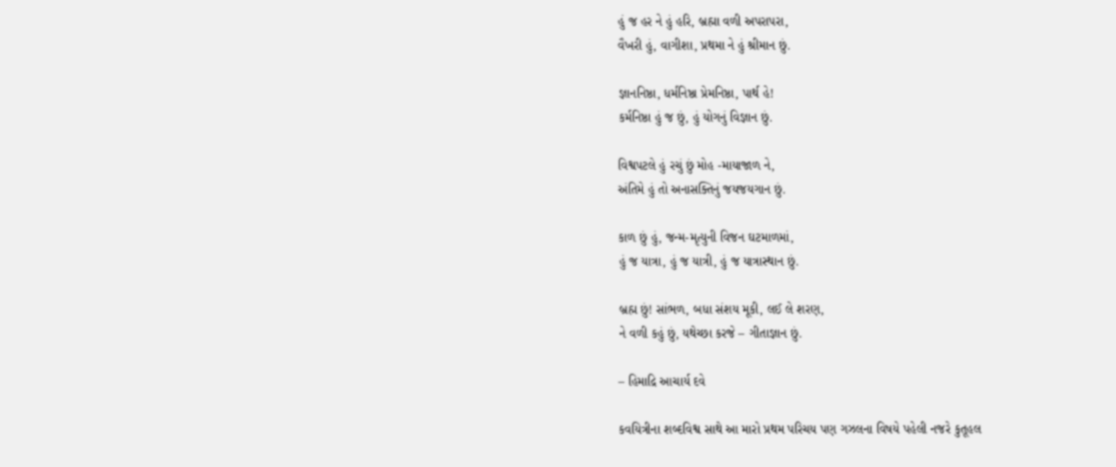હું જ હર ને હું હરિ, બ્રહ્મા વળી અપરાપરા,
વૈખરી હું, વાગીશા, પ્રથમા ને હું શ્રીમાન છું.

જ્ઞાનનિષ્ઠા, ધર્મનિષ્ઠા પ્રેમનિષ્ઠા, પાર્થ હે!
કર્મનિષ્ઠા હું જ છું, હું યોગનું વિજ્ઞાન છું.

વિશ્વપટલે હું રચું છું મોહ -માયાજાળ ને,
અંતિમે હું તો અનાસક્તિનું જયજયગાન છું.

કાળ છું હું, જન્મ-મૃત્યુની વિજન ઘટમાળમાં,
હું જ યાત્રા, હું જ યાત્રી, હું જ યાત્રાસ્થાન છું.

બ્રહ્મ છું! સાંભળ, બધા સંશય મૂકી, લઈ લે શરણ,
ને વળી કહું છું, યથેચ્છા કરજે – ગીતાજ્ઞાન છું.

– હિમાદ્રિ આચાર્ય દવે

કવયિત્રીના શબ્દવિશ્વ સાથે આ મારો પ્રથમ પરિચય પણ ગઝલના વિષયે પહેલી નજરે કુતૂહલ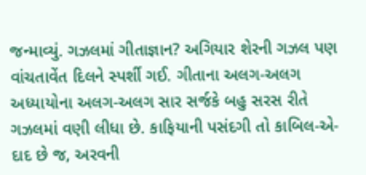જન્માવ્યું. ગઝલમાં ગીતાજ્ઞાન? અગિયાર શેરની ગઝલ પણ વાંચતાવેંત દિલને સ્પર્શી ગઈ. ગીતાના અલગ-અલગ અધ્યાયોના અલગ-અલગ સાર સર્જકે બહુ સરસ રીતે ગઝલમાં વણી લીધા છે. કાફિયાની પસંદગી તો કાબિલ-એ-દાદ છે જ, અરવની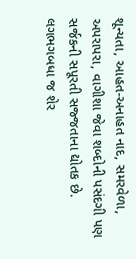શૂન્યતા, આહત-અનાહત નાદ, સમરવેળા, અપરાપરા, વાગીશા જેવા શબ્દોની પસંદગી પણ સર્જકની સપૂરતી સજ્જતાના દ્યોતક છે. લગભગબધા જ શેર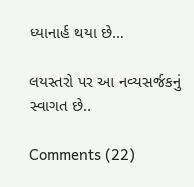ધ્યાનાર્હ થયા છે…

લયસ્તરો પર આ નવ્યસર્જકનું સ્વાગત છે..

Comments (22)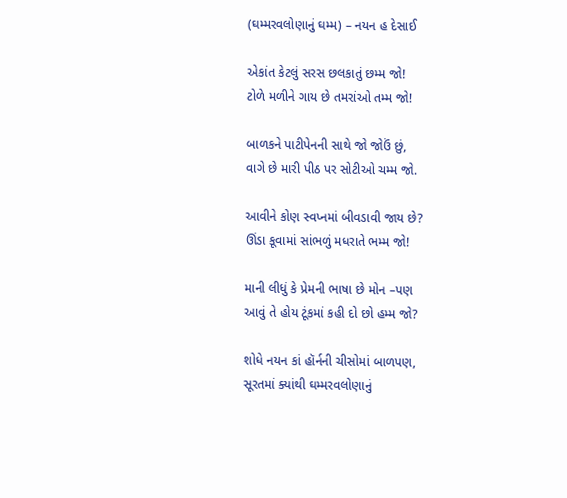(ઘમ્મરવલોણાનું ઘમ્મ) – નયન હ દેસાઈ

એકાંત કેટલું સરસ છલકાતું છમ્મ જો!
ટોળે મળીને ગાય છે તમરાંઓ તમ્મ જો!

બાળકને પાટીપેનની સાથે જો જોઉં છું,
વાગે છે મારી પીઠ પર સોટીઓ ચમ્મ જો.

આવીને કોણ સ્વપ્નમાં બીવડાવી જાય છે?
ઊંડા કૂવામાં સાંભળું મધરાતે ભમ્મ જો!

માની લીધું કે પ્રેમની ભાષા છે મોન –પણ
આવું તે હોય ટૂંકમાં કહી દો છો હમ્મ જો?

શોધે નયન કાં હૉર્નની ચીસોમાં બાળપણ,
સૂરતમાં ક્યાંથી ઘમ્મરવલોણાનું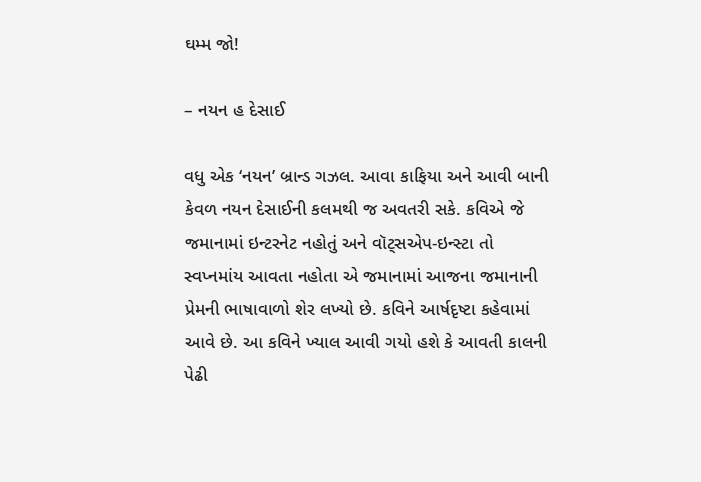ઘમ્મ જો!

– નયન હ દેસાઈ

વધુ એક ‘નયન’ બ્રાન્ડ ગઝલ. આવા કાફિયા અને આવી બાની કેવળ નયન દેસાઈની કલમથી જ અવતરી સકે. કવિએ જે જમાનામાં ઇન્ટરનેટ નહોતું અને વૉટ્સએપ-ઇન્સ્ટા તો સ્વપ્નમાંય આવતા નહોતા એ જમાનામાં આજના જમાનાની પ્રેમની ભાષાવાળો શેર લખ્યો છે. કવિને આર્ષદૃષ્ટા કહેવામાં આવે છે. આ કવિને ખ્યાલ આવી ગયો હશે કે આવતી કાલની પેઢી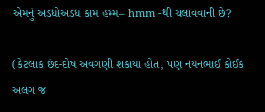એમનું અડધોઅડધ કામ હમ્મ– hmm -થી ચલાવવાની છે?

(કેટલાક છંદ-દોષ અવગણી શકાયા હોત, પણ નયનભાઈ કોઈક અલગ જ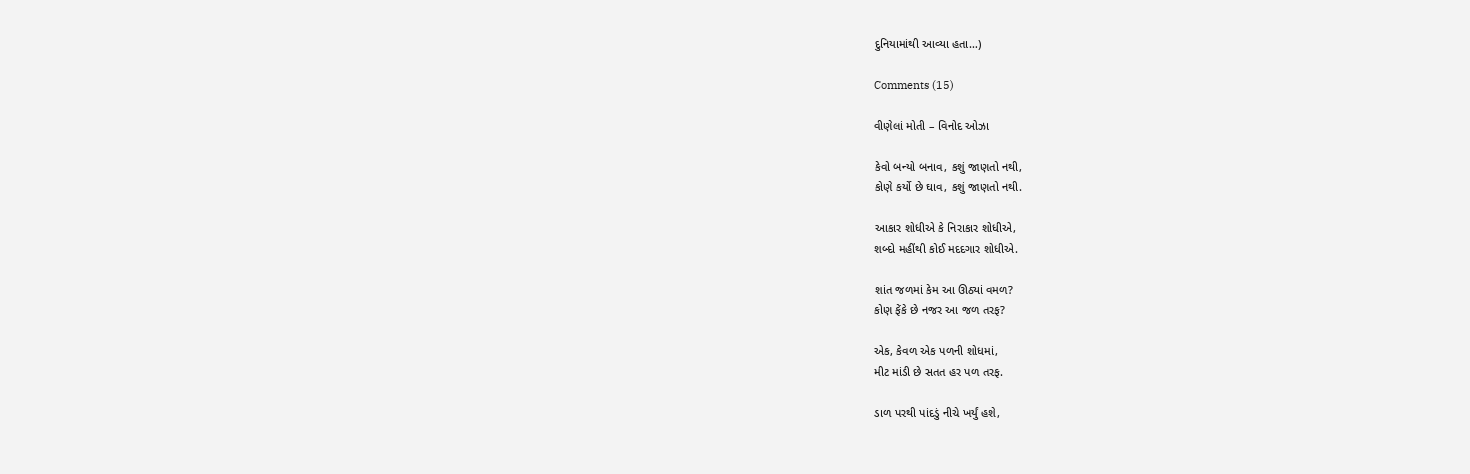દુનિયામાંથી આવ્યા હતા…)

Comments (15)

વીણેલાં મોતી – વિનોદ ઓઝા

કેવો બન્યો બનાવ, કશું જાણતો નથી,
કોણે કર્યો છે ઘાવ, કશું જાણતો નથી.

આકાર શોધીએ કે નિરાકાર શોધીએ,
શબ્દો મહીંથી કોઈ મદદગાર શોધીએ.

શાંત જળમાં કેમ આ ઊઠ્યાં વમળ?
કોણ ફેંકે છે નજર આ જળ તરફ?

એક, કેવળ એક પળની શોધમાં,
મીટ માંડી છે સતત હર પળ તરફ.

ડાળ પરથી પાંદડું નીચે ખર્યું હશે,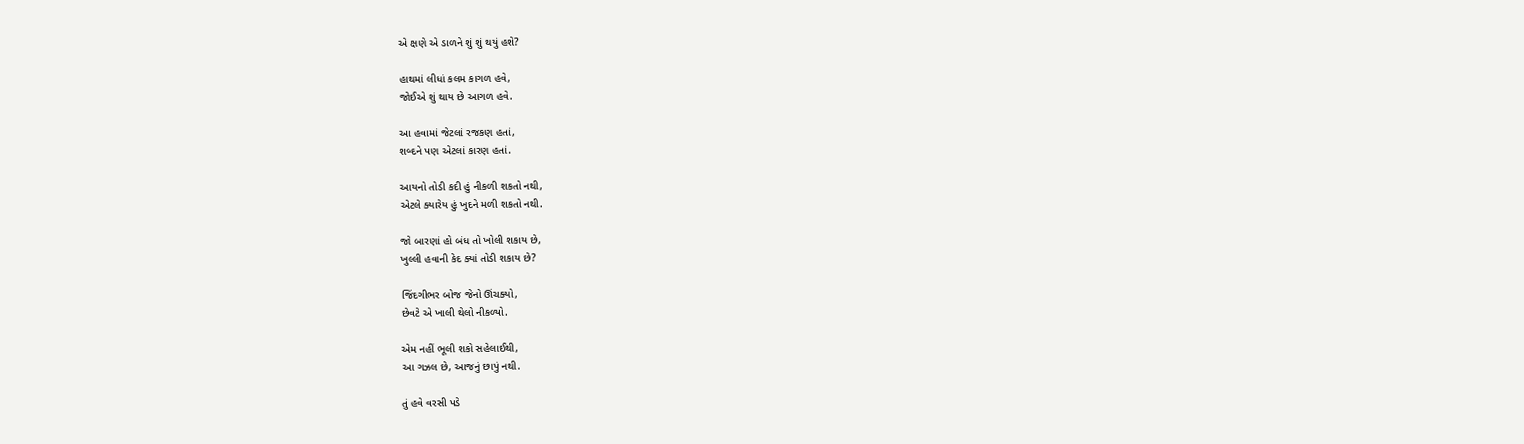એ ક્ષણે એ ડાળને શું શું થયું હશે?

હાથમાં લીધાં કલમ કાગળ હવે,
જોઈએ શું થાય છે આગળ હવે.

આ હવામાં જેટલાં રજકણ હતાં,
શબ્દને પણ એટલાં કારણ હતાં.

આયનો તોડી કદી હું નીકળી શકતો નથી,
એટલે ક્યારેય હું ખુદને મળી શકતો નથી.

જો બારણાં હો બંધ તો ખોલી શકાય છે,
ખુલ્લી હવાની કેદ ક્યાં તોડી શકાય છે?

જિંદગીભર બોજ જેનો ઊંચક્યો,
છેવટે એ ખાલી થેલો નીકળ્યો.

એમ નહીં ભૂલી શકો સહેલાઈથી,
આ ગઝલ છે, આજનું છાપું નથી.

તું હવે વરસી પડે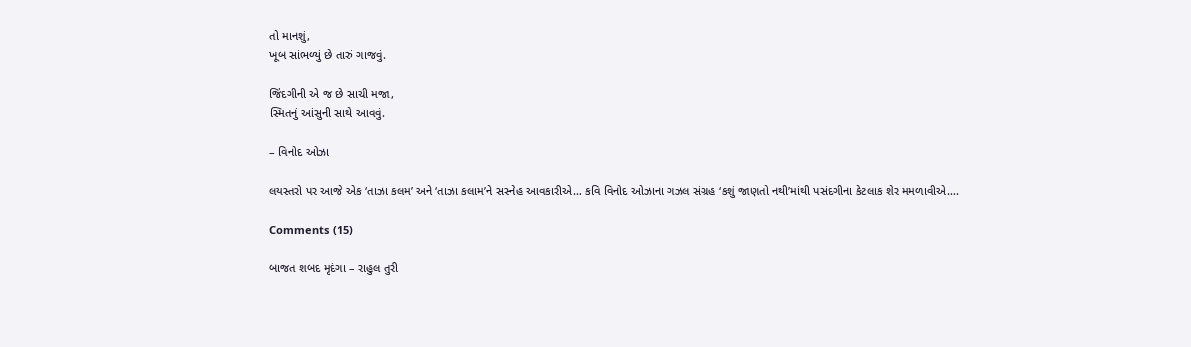તો માનશું,
ખૂબ સાંભળ્યું છે તારું ગાજવું.

જિંદગીની એ જ છે સાચી મજા,
સ્મિતનું આંસુની સાથે આવવું.

– વિનોદ ઓઝા

લયસ્તરો પર આજે એક ‘તાઝા કલમ’ અને ‘તાઝા કલામ’ને સસ્નેહ આવકારીએ… કવિ વિનોદ ઓઝાના ગઝલ સંગ્રહ ‘કશું જાણતો નથી’માંથી પસંદગીના કેટલાક શેર મમળાવીએ….

Comments (15)

બાજત શબદ મૃદંગા – રાહુલ તુરી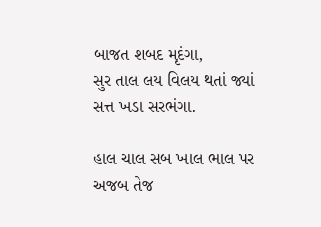બાજત શબદ મૃદંગા,
સુર તાલ લય વિલય થતાં જ્યાં સત્ત ખડા સરભંગા.

હાલ ચાલ સબ ખાલ ભાલ પર અજબ તેજ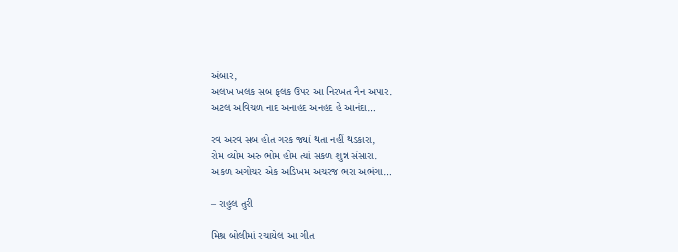અંબાર,
અલખ ખલક સબ ફલક ઉપર આ નિરખત નૈન અપાર.
અટલ અવિચળ નાદ અનાહદ અનહદ હે આનંદા…

રવ અરવ સબ હોત ગરક જ્યાં થતા નહીં થડકારા,
રોમ વ્યોમ અરુ ભોમ હોમ ત્યાં સકળ શુન્ન સંસારા.
અકળ અગોચર એક અડિખમ અચરજ ભરા અભંગા…

– રાહુલ તુરી

મિશ્ર બોલીમાં રચાયેલ આ ગીત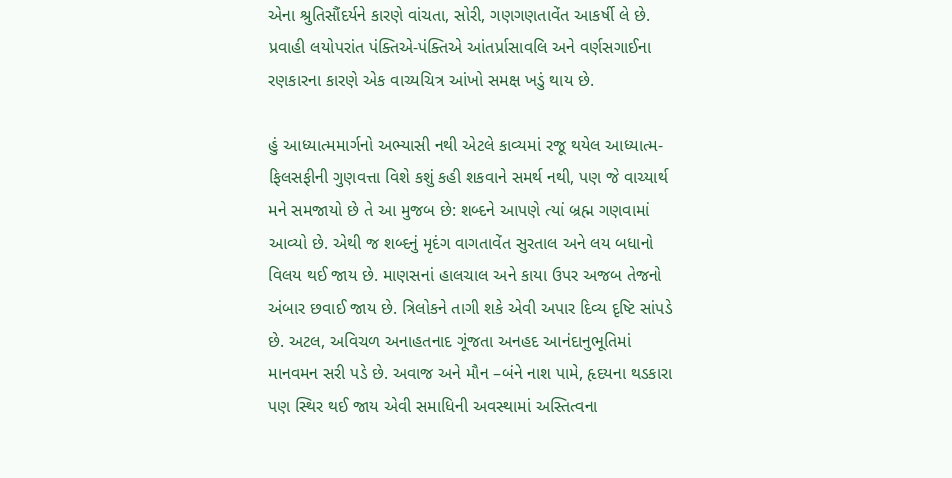એના શ્રુતિસૌંદર્યને કારણે વાંચતા, સોરી, ગણગણતાવેંત આકર્ષી લે છે. પ્રવાહી લયોપરાંત પંક્તિએ-પંક્તિએ આંતર્પ્રાસાવલિ અને વર્ણસગાઈના રણકારના કારણે એક વાચ્યચિત્ર આંખો સમક્ષ ખડું થાય છે.

હું આધ્યાત્મમાર્ગનો અભ્યાસી નથી એટલે કાવ્યમાં રજૂ થયેલ આધ્યાત્મ-ફિલસફીની ગુણવત્તા વિશે કશું કહી શકવાને સમર્થ નથી, પણ જે વાચ્યાર્થ મને સમજાયો છે તે આ મુજબ છે: શબ્દને આપણે ત્યાં બ્રહ્મ ગણવામાં આવ્યો છે. એથી જ શબ્દનું મૃદંગ વાગતાવેંત સુરતાલ અને લય બધાનો વિલય થઈ જાય છે. માણસનાં હાલચાલ અને કાયા ઉપર અજબ તેજનો અંબાર છવાઈ જાય છે. ત્રિલોકને તાગી શકે એવી અપાર દિવ્ય દૃષ્ટિ સાંપડે છે. અટલ, અવિચળ અનાહતનાદ ગૂંજતા અનહદ આનંદાનુભૂતિમાં માનવમન સરી પડે છે. અવાજ અને મૌન –બંને નાશ પામે, હૃદયના થડકારા પણ સ્થિર થઈ જાય એવી સમાધિની અવસ્થામાં અસ્તિત્વના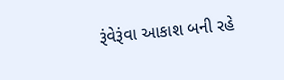રૂંવેરૂંવા આકાશ બની રહે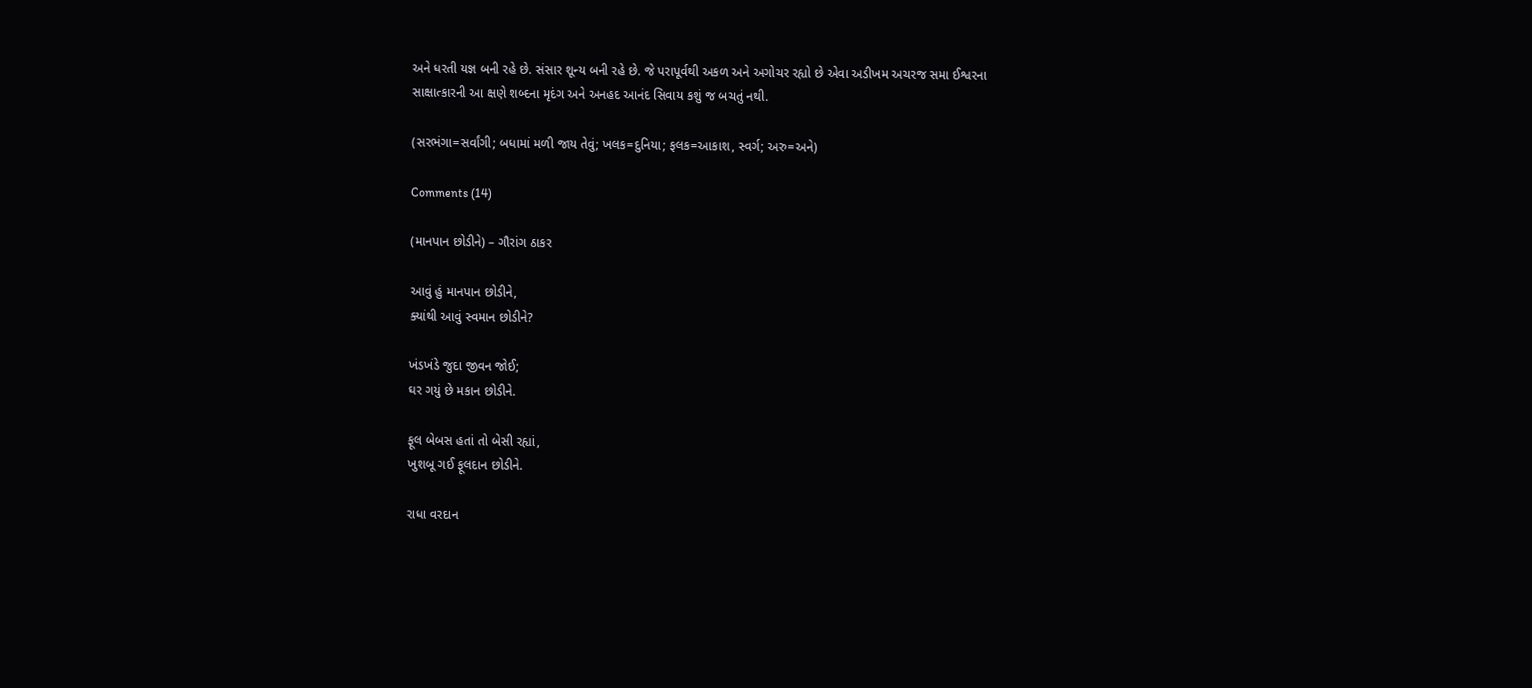અને ધરતી યજ્ઞ બની રહે છે. સંસાર શૂન્ય બની રહે છે. જે પરાપૂર્વથી અકળ અને અગોચર રહ્યો છે એવા અડીખમ અચરજ સમા ઈશ્વરના સાક્ષાત્કારની આ ક્ષણે શબ્દના મૃદંગ અને અનહદ આનંદ સિવાય કશું જ બચતું નથી.

(સરભંગા=સર્વાંગી; બધામાં મળી જાય તેવું; ખલક=દુનિયા; ફલક=આકાશ, સ્વર્ગ; અરુ=અને)

Comments (14)

(માનપાન છોડીને) – ગૌરાંગ ઠાકર

આવું હું માનપાન છોડીને,
ક્યાંથી આવું સ્વમાન છોડીને?

ખંડખંડે જુદા જીવન જોઈ;
ઘર ગયું છે મકાન છોડીને.

ફૂલ બેબસ હતાં તો બેસી રહ્યાં,
ખુશબૂ ગઈ ફૂલદાન છોડીને.

રાધા વરદાન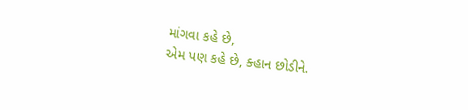માંગવા કહે છે,
એમ પણ કહે છે, ક્હાન છોડીને.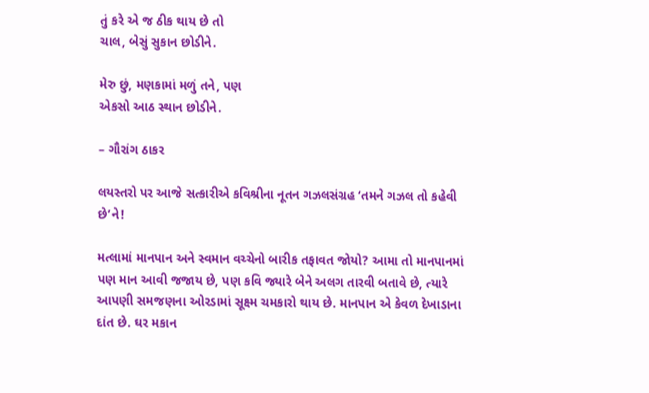તું કરે એ જ ઠીક થાય છે તો
ચાલ, બેસું સુકાન છોડીને.

મેરુ છું, મણકામાં મળું તને, પણ
એકસો આઠ સ્થાન છોડીને.

– ગૌરાંગ ઠાકર

લયસ્તરો પર આજે સત્કારીએ કવિશ્રીના નૂતન ગઝલસંગ્રહ ‘તમને ગઝલ તો કહેવી છે’ને!

મત્લામાં માનપાન અને સ્વમાન વચ્ચેનો બારીક તફાવત જોયો? આમા તો માનપાનમાં પણ માન આવી જજાય છે, પણ કવિ જ્યારે બેને અલગ તારવી બતાવે છે, ત્યારે આપણી સમજણના ઓરડામાં સૂક્ષ્મ ચમકારો થાય છે. માનપાન એ કેવળ દેખાડાના દાંત છે. ઘર મકાન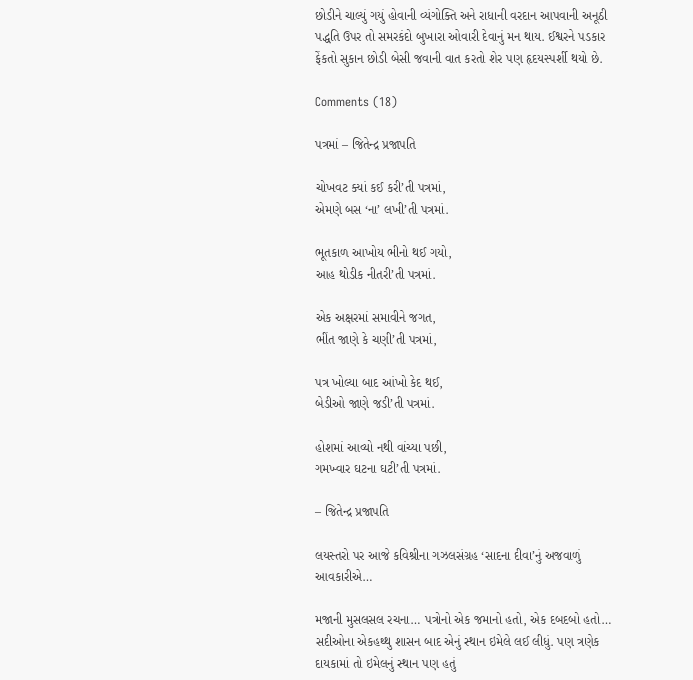છોડીને ચાલ્યું ગયું હોવાની વ્યંગોક્તિ અને રાધાની વરદાન આપવાની અનૂઠી પદ્ધતિ ઉપર તો સમરકંદો બુખારા ઓવારી દેવાનું મન થાય. ઈશ્વરને પડકાર ફેંકતો સુકાન છોડી બેસી જવાની વાત કરતો શેર પણ હૃદયસ્પર્શી થયો છે.

Comments (18)

પત્રમાં – જિતેન્દ્ર પ્રજાપતિ

ચોખવટ ક્યાં કઈ કરી’તી પત્રમાં,
એમણે બસ ‘ના’ લખી’તી પત્રમાં.

ભૂતકાળ આખોય ભીનો થઈ ગયો,
આહ થોડીક નીતરી’તી પત્રમાં.

એક અક્ષરમાં સમાવીને જગત,
ભીંત જાણે કે ચણી’તી પત્રમાં,

પત્ર ખોલ્યા બાદ આંખો કેદ થઈ,
બેડીઓ જાણે જડી’તી પત્રમાં.

હોશમાં આવ્યો નથી વાંચ્યા પછી,
ગમખ્વાર ઘટના ઘટી’તી પત્રમાં.

– જિતેન્દ્ર પ્રજાપતિ

લયસ્તરો પર આજે કવિશ્રીના ગઝલસંગ્રહ ‘સાદના દીવા’નું અજવાળું આવકારીએ…

મજાની મુસલસલ રચના… પત્રોનો એક જમાનો હતો, એક દબદબો હતો… સદીઓના એકહથ્થુ શાસન બાદ એનું સ્થાન ઇમેલે લઈ લીધું. પણ ત્રણેક દાયકામાં તો ઇમેલનું સ્થાન પણ હતું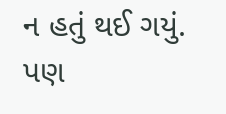ન હતું થઈ ગયું. પણ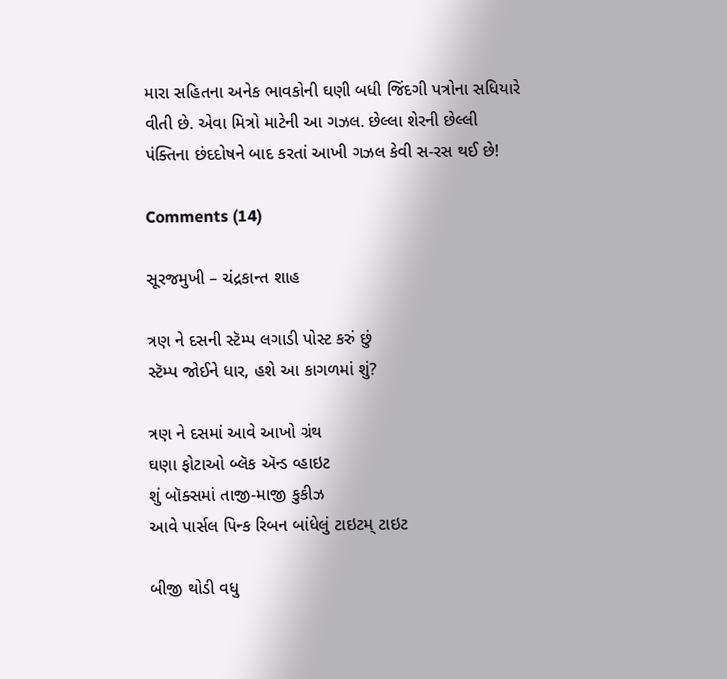મારા સહિતના અનેક ભાવકોની ઘણી બધી જિંદગી પત્રોના સધિયારે વીતી છે. એવા મિત્રો માટેની આ ગઝલ. છેલ્લા શેરની છેલ્લી પંક્તિના છંદદોષને બાદ કરતાં આખી ગઝલ કેવી સ-રસ થઈ છે!

Comments (14)

સૂરજમુખી – ચંદ્રકાન્ત શાહ

ત્રણ ને દસની સ્ટૅમ્પ લગાડી પોસ્ટ કરું છું
સ્ટૅમ્પ જોઈને ધાર, હશે આ કાગળમાં શું?

ત્રણ ને દસમાં આવે આખો ગ્રંથ
ઘણા ફોટાઓ બ્લૅક ઍન્ડ વ્હાઇટ
શું બૉક્સમાં તાજી-માજી કુકીઝ
આવે પાર્સલ પિન્ક રિબન બાંધેલું ટાઇટમ્ ટાઇટ

બીજી થોડી વધુ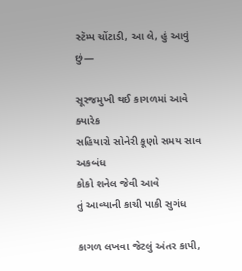સ્ટૅમ્પ ચોંટાડી, આ લે, હું આવું છું—

સૂરજમુખી થઈ કાગળમાં આવે ક્યારેક
સહિયારો સોનેરી કૂણો સમય સાવ અકબંધ
કોકો શનેલ જેવી આવે
તું આવ્યાની કાચી પાકી સુગંધ

કાગળ લખવા જેટલું અંતર કાપી,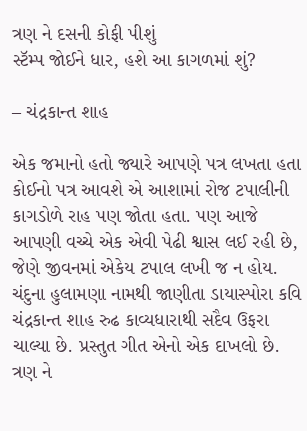ત્રણ ને દસની કોફી પીશું
સ્ટૅમ્પ જોઈને ધાર, હશે આ કાગળમાં શું?

– ચંદ્રકાન્ત શાહ

એક જમાનો હતો જ્યારે આપણે પત્ર લખતા હતા કોઈનો પત્ર આવશે એ આશામાં રોજ ટપાલીની કાગડોળે રાહ પણ જોતા હતા. પણ આજે આપણી વચ્ચે એક એવી પેઢી શ્વાસ લઈ રહી છે, જેણે જીવનમાં એકેય ટપાલ લખી જ ન હોય. ચંદુના હુલામણા નામથી જાણીતા ડાયાસ્પોરા કવિ ચંદ્રકાન્ત શાહ રુઢ કાવ્યધારાથી સદૈવ ઉફરા ચાલ્યા છે. પ્રસ્તુત ગીત એનો એક દાખલો છે. ત્રણ ને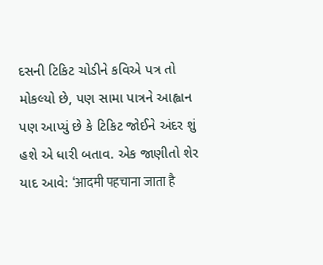દસની ટિકિટ ચોડીને કવિએ પત્ર તો મોકલ્યો છે, પણ સામા પાત્રને આહ્વાન પણ આપ્યું છે કે ટિકિટ જોઈને અંદર શું હશે એ ધારી બતાવ. એક જાણીતો શેર યાદ આવે: ‘आदमी पहचाना जाता है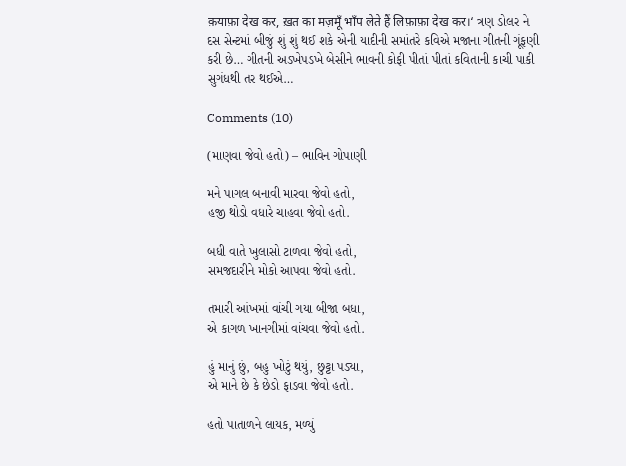क़याफ़ा देख कर, ख़त का मज़मूँ भाँप लेते हैं लिफ़ाफ़ा देख कर।‘ ત્રણ ડોલર ને દસ સેન્ટમાં બીજું શું શું થઈ શકે એની યાદીની સમાંતરે કવિએ મજાના ગીતની ગૂંફણી કરી છે… ગીતની અડખેપડખે બેસીને ભાવની કોફી પીતાં પીતાં કવિતાની કાચી પાકી સુગંધથી તર થઈએ…

Comments (10)

(માણવા જેવો હતો) – ભાવિન ગોપાણી

મને પાગલ બનાવી મારવા જેવો હતો,
હજી થોડો વધારે ચાહવા જેવો હતો.

બધી વાતે ખુલાસો ટાળવા જેવો હતો,
સમજદારીને મોકો આપવા જેવો હતો.

તમારી આંખમાં વાંચી ગયા બીજા બધા,
એ કાગળ ખાનગીમાં વાંચવા જેવો હતો.

હું માનું છું, બહુ ખોટું થયું, છુટ્ટા પડ્યા,
એ માને છે કે છેડો ફાડવા જેવો હતો.

હતો પાતાળને લાયક, મળ્યું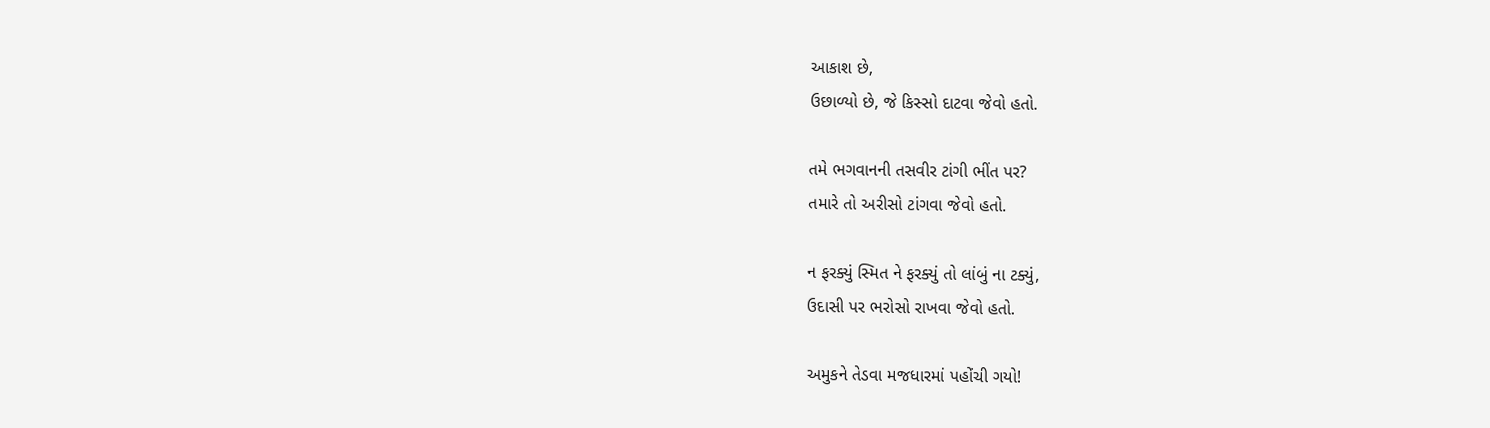આકાશ છે,
ઉછાળ્યો છે, જે કિસ્સો દાટવા જેવો હતો.

તમે ભગવાનની તસવીર ટાંગી ભીંત પર?
તમારે તો અરીસો ટાંગવા જેવો હતો.

ન ફરક્યું સ્મિત ને ફરક્યું તો લાંબું ના ટક્યું,
ઉદાસી પર ભરોસો રાખવા જેવો હતો.

અમુકને તેડવા મજધારમાં પહોંચી ગયો!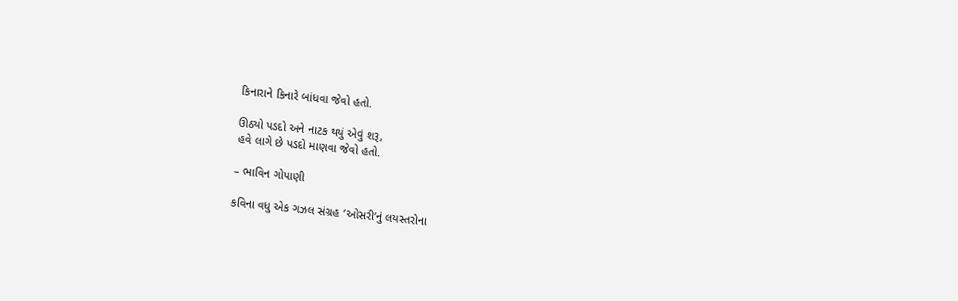કિનારાને કિનારે બાંધવા જેવો હતો.

ઊઠ્યો પડદો અને નાટક થયું એવું શરૂ,
હવે લાગે છે પડદો માણવા જેવો હતો.

– ભાવિન ગોપાણી

કવિના વધુ એક ગઝલ સંગ્રહ ‘ઓસરી’નું લયસ્તરોના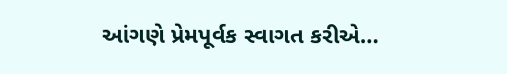આંગણે પ્રેમપૂર્વક સ્વાગત કરીએ…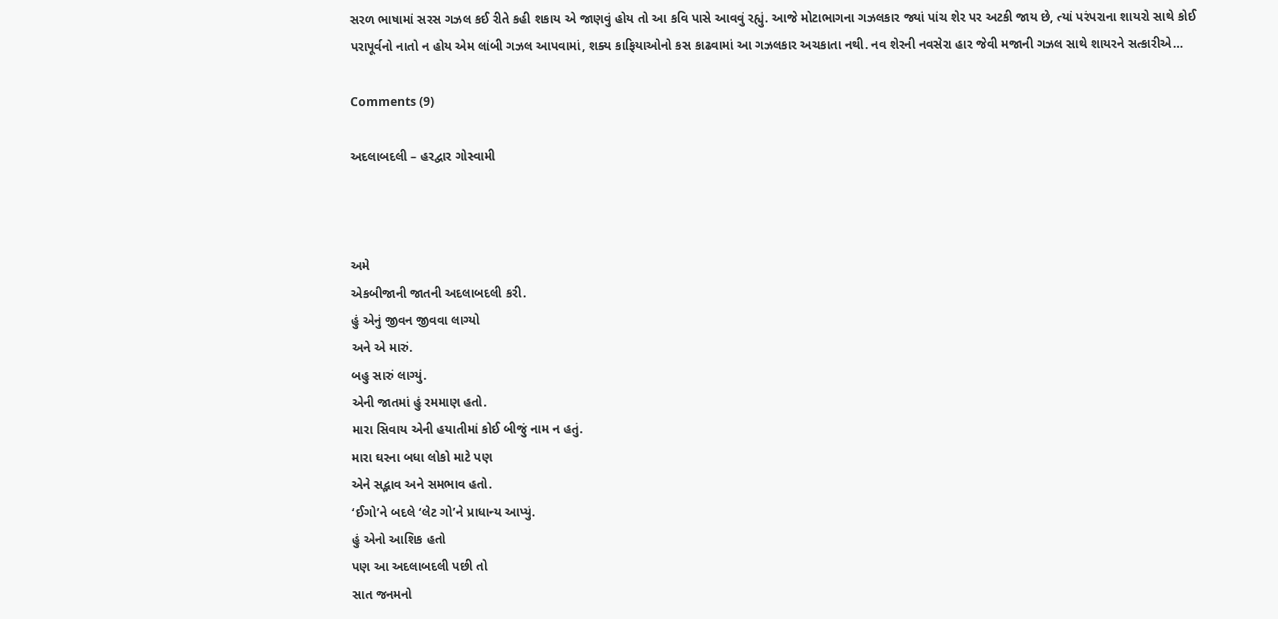સરળ ભાષામાં સરસ ગઝલ કઈ રીતે કહી શકાય એ જાણવું હોય તો આ કવિ પાસે આવવું રહ્યું. આજે મોટાભાગના ગઝલકાર જ્યાં પાંચ શેર પર અટકી જાય છે, ત્યાં પરંપરાના શાયરો સાથે કોઈ પરાપૂર્વનો નાતો ન હોય એમ લાંબી ગઝલ આપવામાં, શક્ય કાફિયાઓનો કસ કાઢવામાં આ ગઝલકાર અચકાતા નથી. નવ શેરની નવસેરા હાર જેવી મજાની ગઝલ સાથે શાયરને સત્કારીએ…

Comments (9)

અદલાબદલી – હરદ્વાર ગોસ્વામી



અમે
એકબીજાની જાતની અદલાબદલી કરી.
હું એનું જીવન જીવવા લાગ્યો
અને એ મારું.
બહુ સારું લાગ્યું.
એની જાતમાં હું રમમાણ હતો.
મારા સિવાય એની હયાતીમાં કોઈ બીજું નામ ન હતું.
મારા ઘરના બધા લોકો માટે પણ
એને સદ્ભાવ અને સમભાવ હતો.
‘ઈગો’ને બદલે ‘લેટ ગો’ને પ્રાધાન્ય આપ્યું.
હું એનો આશિક હતો
પણ આ અદલાબદલી પછી તો
સાત જનમનો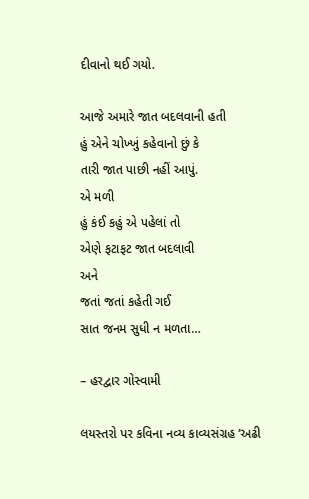દીવાનો થઈ ગયો.

આજે અમારે જાત બદલવાની હતી
હું એને ચોખ્ખું કહેવાનો છું કે
તારી જાત પાછી નહીં આપું.
એ મળી
હું કંઈ કહું એ પહેલાં તો
એણે ફટાફટ જાત બદલાવી
અને
જતાં જતાં કહેતી ગઈ
સાત જનમ સુધી ન મળતા…

– હરદ્વાર ગોસ્વામી

લયસ્તરો પર કવિના નવ્ય કાવ્યસંગ્રહ ‘અઢી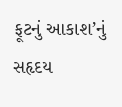ફૂટનું આકાશ’નું સહૃદય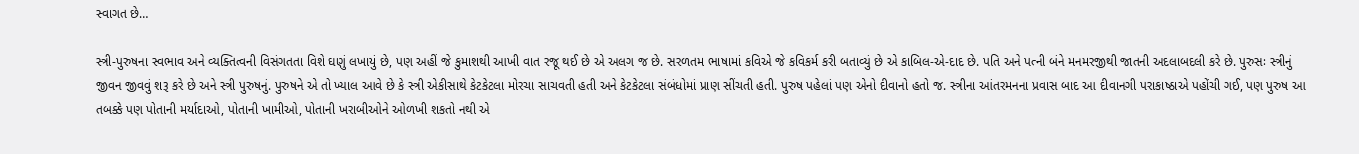સ્વાગત છે…

સ્ત્રી-પુરુષના સ્વભાવ અને વ્યક્તિત્વની વિસંગતતા વિશે ઘણું લખાયું છે, પણ અહીં જે કુમાશથી આખી વાત રજૂ થઈ છે એ અલગ જ છે. સરળતમ ભાષામાં કવિએ જે કવિકર્મ કરી બતાવ્યું છે એ કાબિલ-એ-દાદ છે. પતિ અને પત્ની બંને મનમરજીથી જાતની અદલાબદલી કરે છે. પુરુસઃ સ્ત્રીનું જીવન જીવવું શરૂ કરે છે અને સ્ત્રી પુરુષનું. પુરુષને એ તો ખ્યાલ આવે છે કે સ્ત્રી એકીસાથે કેટકેટલા મોરચા સાચવતી હતી અને કેટકેટલા સંબંધોમાં પ્રાણ સીંચતી હતી. પુરુષ પહેલાં પણ એનો દીવાનો હતો જ. સ્ત્રીના આંતરમનના પ્રવાસ બાદ આ દીવાનગી પરાકાષ્ઠાએ પહોંચી ગઈ, પણ પુરુષ આ તબક્કે પણ પોતાની મર્યાદાઓ, પોતાની ખામીઓ, પોતાની ખરાબીઓને ઓળખી શકતો નથી એ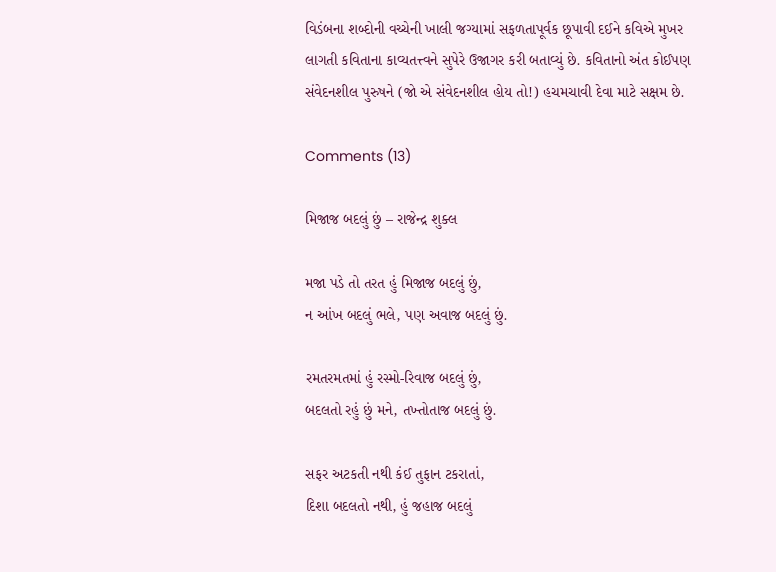વિડંબના શબ્દોની વચ્ચેની ખાલી જગ્યામાં સફળતાપૂર્વક છૂપાવી દઈને કવિએ મુખર લાગતી કવિતાના કાવ્યતત્ત્વને સુપેરે ઉજાગર કરી બતાવ્યું છે. કવિતાનો અંત કોઈપણ સંવેદનશીલ પુરુષને (જો એ સંવેદનશીલ હોય તો!) હચમચાવી દેવા માટે સક્ષમ છે.

Comments (13)

મિજાજ બદલું છું – રાજેન્દ્ર શુક્લ

મજા પડે તો તરત હું મિજાજ બદલું છું,
ન આંખ બદલું ભલે, પણ અવાજ બદલું છું.

રમતરમતમાં હું રસ્મો-રિવાજ બદલું છું,
બદલતો રહું છું મને, તખ્તોતાજ બદલું છું.

સફર અટકતી નથી કંઈ તુફાન ટકરાતાં,
દિશા બદલતો નથી, હું જહાજ બદલું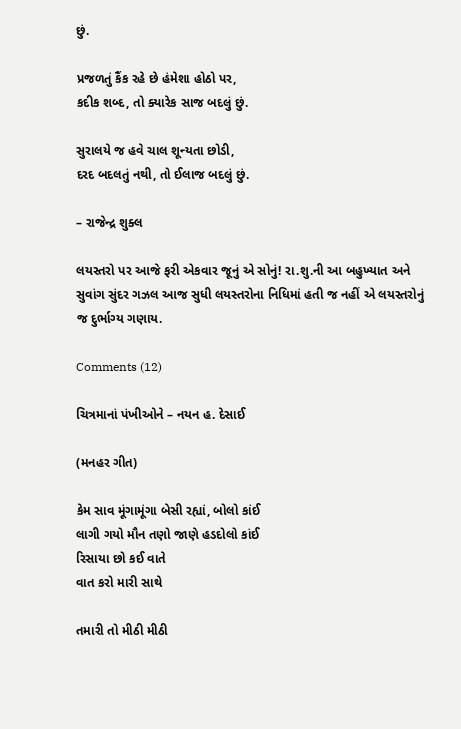છું.

પ્રજળતું કૈંક રહે છે હંમેશા હોઠો પર,
કદીક શબ્દ, તો ક્યારેક સાજ બદલું છું.

સુરાલયે જ હવે ચાલ શૂન્યતા છોડી,
દરદ બદલતું નથી, તો ઈલાજ બદલું છું.

– રાજેન્દ્ર શુક્લ

લયસ્તરો પર આજે ફરી એકવાર જૂનું એ સોનું! રા.શુ.ની આ બહુખ્યાત અને સુવાંગ સુંદર ગઝલ આજ સુધી લયસ્તરોના નિધિમાં હતી જ નહીં એ લયસ્તરોનું જ દુર્ભાગ્ય ગણાય.

Comments (12)

ચિત્રમાનાં પંખીઓને – નયન હ. દેસાઈ

(મનહર ગીત)

કેમ સાવ મૂંગામૂંગા બેસી રહ્યાં, બોલો કાંઈ
લાગી ગયો મૌન તણો જાણે હડદોલો કાંઈ
રિસાયા છો કઈ વાતે
વાત કરો મારી સાથે

તમારી તો મીઠી મીઠી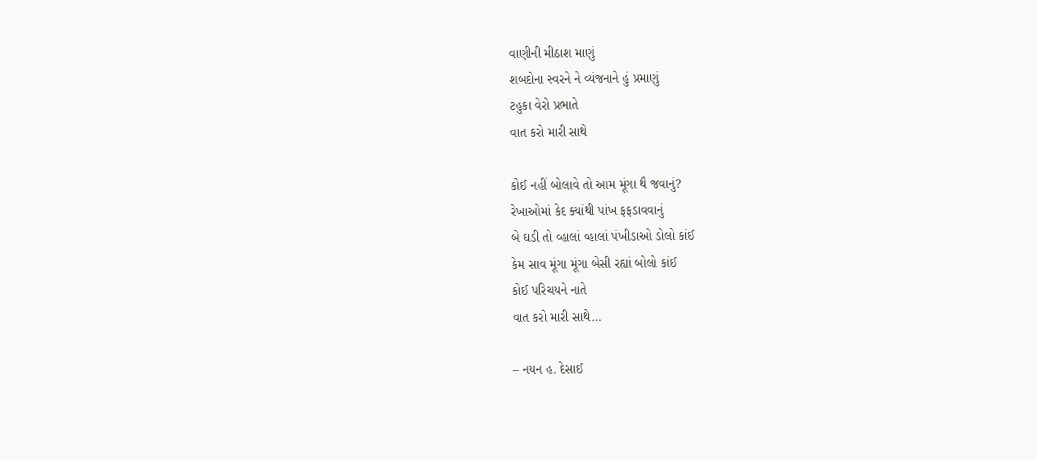વાણીની મીઠાશ માણું
શબદોના સ્વરને ને વ્યંજનાને હું પ્રમાણું
ટહુકા વેરો પ્રભાતે
વાત કરો મારી સાથે

કોઈ નહીં બોલાવે તો આમ મૂંગા થૈ જવાનું?
રેખાઓમાં કેદ ક્યાંથી પાંખ ફફડાવવાનું
બે ઘડી તો વ્હાલાં વ્હાલાં પંખીડાઓ ડોલો કાંઈ
કેમ સાવ મૂંગા મૂંગા બેસી રહ્યાં બોલો કાંઈ
કોઈ પરિચયને નાતે
વાત કરો મારી સાથે…

– નયન હ. દેસાઈ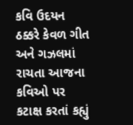કવિ ઉદયન ઠક્કરે કેવળ ગીત અને ગઝલમાં રાચતા આજના કવિઓ પર કટાક્ષ કરતાં કહ્યું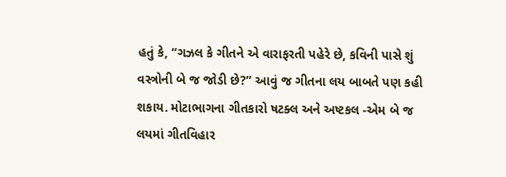હતું કે, “ગઝલ કે ગીતને એ વારાફરતી પહેરે છે, કવિની પાસે શું વસ્ત્રોની બે જ જોડી છે?” આવું જ ગીતના લય બાબતે પણ કહી શકાય. મોટાભાગના ગીતકારો ષટક્લ અને અષ્ટકલ -એમ બે જ લયમાં ગીતવિહાર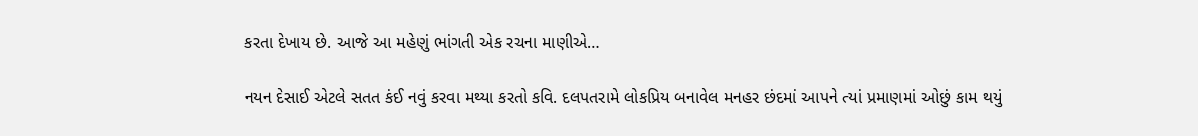કરતા દેખાય છે. આજે આ મહેણું ભાંગતી એક રચના માણીએ…

નયન દેસાઈ એટલે સતત કંઈ નવું કરવા મથ્યા કરતો કવિ. દલપતરામે લોકપ્રિય બનાવેલ મનહર છંદમાં આપને ત્યાં પ્રમાણમાં ઓછું કામ થયું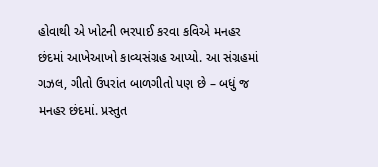હોવાથી એ ખોટની ભરપાઈ કરવા કવિએ મનહર છંદમાં આખેઆખો કાવ્યસંગ્રહ આપ્યો. આ સંગ્રહમાં ગઝલ, ગીતો ઉપરાંત બાળગીતો પણ છે – બધું જ મનહર છંદમાં. પ્રસ્તુત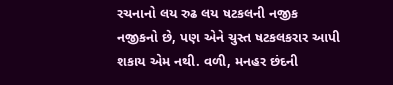રચનાનો લય રુઢ લય ષટકલની નજીક નજીકનો છે, પણ એને ચુસ્ત ષટકલકરાર આપી શકાય એમ નથી. વળી, મનહર છંદની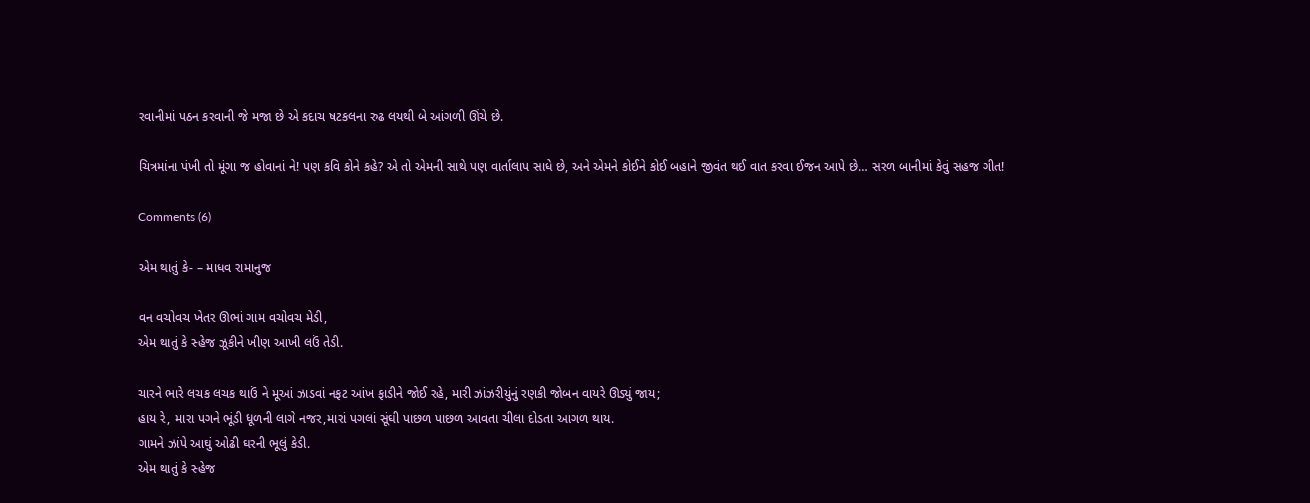રવાનીમાં પઠન કરવાની જે મજા છે એ કદાચ ષટકલના રુઢ લયથી બે આંગળી ઊંચે છે.

ચિત્રમાંના પંખી તો મૂંગા જ હોવાનાં ને! પણ કવિ કોને કહે? એ તો એમની સાથે પણ વાર્તાલાપ સાધે છે, અને એમને કોઈને કોઈ બહાને જીવંત થઈ વાત કરવા ઈજન આપે છે… સરળ બાનીમાં કેવું સહજ ગીત!

Comments (6)

એમ થાતું કે- – માધવ રામાનુજ

વન વચોવચ ખેતર ઊભાં ગામ વચોવચ મેડી,
એમ થાતું કે સ્હેજ ઝૂકીને ખીણ આખી લઉં તેડી.

ચારને ભારે લચક લચક થાઉં ને મૂઆં ઝાડવાં નફટ આંખ ફાડીને જોઈ રહે, મારી ઝાંઝરીયુંનું રણકી જોબન વાયરે ઊડ્યું જાય;
હાય રે, મારા પગને ભૂંડી ધૂળની લાગે નજર,મારાં પગલાં સૂંઘી પાછળ પાછળ આવતા ચીલા દોડતા આગળ થાય.
ગામને ઝાંપે આઘું ઓઢી ઘરની ભૂલું કેડી.
એમ થાતું કે સ્હેજ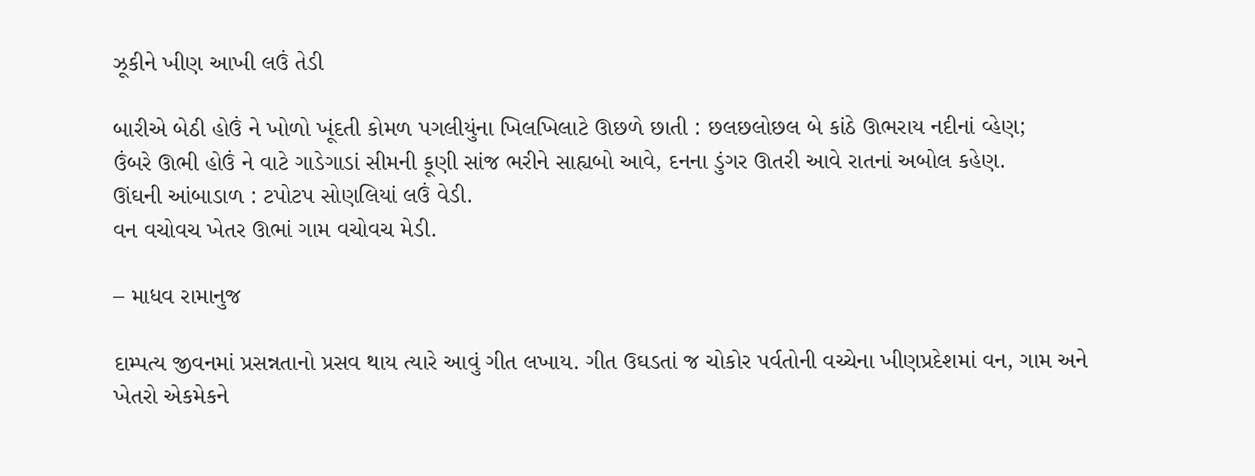ઝૂકીને ખીણ આખી લઉં તેડી

બારીએ બેઠી હોઉં ને ખોળો ખૂંદતી કોમળ પગલીયુંના ખિલખિલાટે ઊછળે છાતી : છલછલોછલ બે કાંઠે ઊભરાય નદીનાં વ્હેણ;
ઉંબરે ઊભી હોઉં ને વાટે ગાડેગાડાં સીમની કૂણી સાંજ ભરીને સાહ્યબો આવે, દનના ડુંગર ઊતરી આવે રાતનાં અબોલ કહેણ.
ઊંઘની આંબાડાળ : ટપોટપ સોણલિયાં લઉં વેડી.
વન વચોવચ ખેતર ઊભાં ગામ વચોવચ મેડી.

– માધવ રામાનુજ

દામ્પત્ય જીવનમાં પ્રસન્નતાનો પ્રસવ થાય ત્યારે આવું ગીત લખાય. ગીત ઉઘડતાં જ ચોકોર પર્વતોની વચ્ચેના ખીણપ્રદેશમાં વન, ગામ અને ખેતરો એકમેકને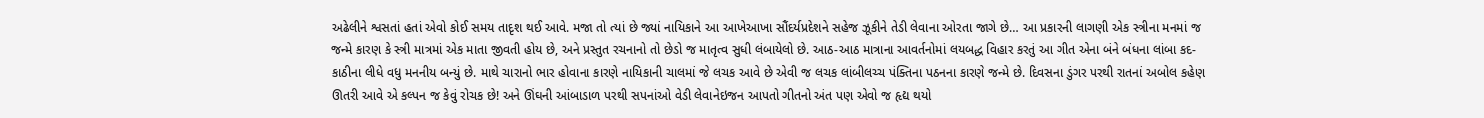અઢેલીને શ્વસતાં હતાં એવો કોઈ સમય તાદૃશ થઈ આવે. મજા તો ત્યાં છે જ્યાં નાયિકાને આ આખેઆખા સૌંદર્યપ્રદેશને સહેજ ઝૂકીને તેડી લેવાના ઓરતા જાગે છે… આ પ્રકારની લાગણી એક સ્ત્રીના મનમાં જ જન્મે કારણ કે સ્ત્રી માત્રમાં એક માતા જીવતી હોય છે, અને પ્રસ્તુત રચનાનો તો છેડો જ માતૃત્વ સુધી લંબાયેલો છે. આઠ-આઠ માત્રાના આવર્તનોમાં લયબદ્ધ વિહાર કરતું આ ગીત એના બંને બંધના લાંબા કદ-કાઠીના લીધે વધુ મનનીય બન્યું છે. માથે ચારાનો ભાર હોવાના કારણે નાયિકાની ચાલમાં જે લચક આવે છે એવી જ લચક લાંબીલચ્ચ પંક્તિના પઠનના કારણે જન્મે છે. દિવસના ડુંગર પરથી રાતનાં અબોલ કહેણ ઊતરી આવે એ કલ્પન જ કેવું રોચક છે! અને ઊંઘની આંબાડાળ પરથી સપનાંઓ વેડી લેવાનેઇજન આપતો ગીતનો અંત પણ એવો જ હૃદ્ય થયો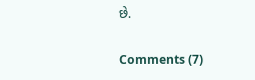છે.

Comments (7)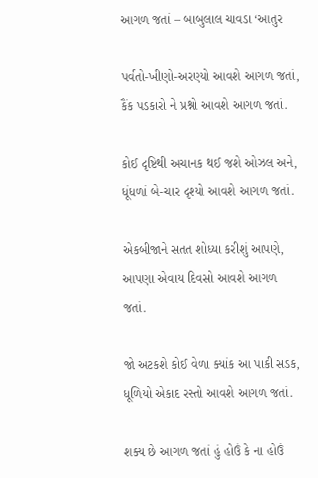આગળ જતાં – બાબુલાલ ચાવડા ‘આતુર

પર્વતો-ખીણો-અરણ્યો આવશે આગળ જતાં,
કૈંક પડકારો ને પ્રશ્નો આવશે આગળ જતાં.

કોઈ દૃષ્ટિથી અચાનક થઈ જશે ઓઝલ અને,
ધૂંધળાં બે-ચાર દૃશ્યો આવશે આગળ જતાં.

એકબીજાને સતત શોધ્યા કરીશું આપણે,
આપણા એવાય દિવસો આવશે આગળ જતાં.

જો અટકશે કોઈ વેળા ક્યાંક આ પાકી સડક,
ધૂળિયો એકાદ રસ્તો આવશે આગળ જતાં.

શક્ય છે આગળ જતાં હું હોઉં કે ના હોઉં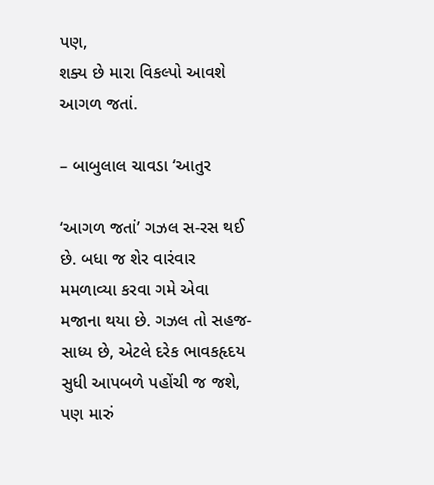પણ,
શક્ય છે મારા વિકલ્પો આવશે આગળ જતાં.

– બાબુલાલ ચાવડા ‘આતુર

‘આગળ જતાં’ ગઝલ સ-રસ થઈ છે. બધા જ શેર વારંવાર મમળાવ્યા કરવા ગમે એવા મજાના થયા છે. ગઝલ તો સહજ-સાધ્ય છે, એટલે દરેક ભાવકહૃદય સુધી આપબળે પહોંચી જ જશે, પણ મારું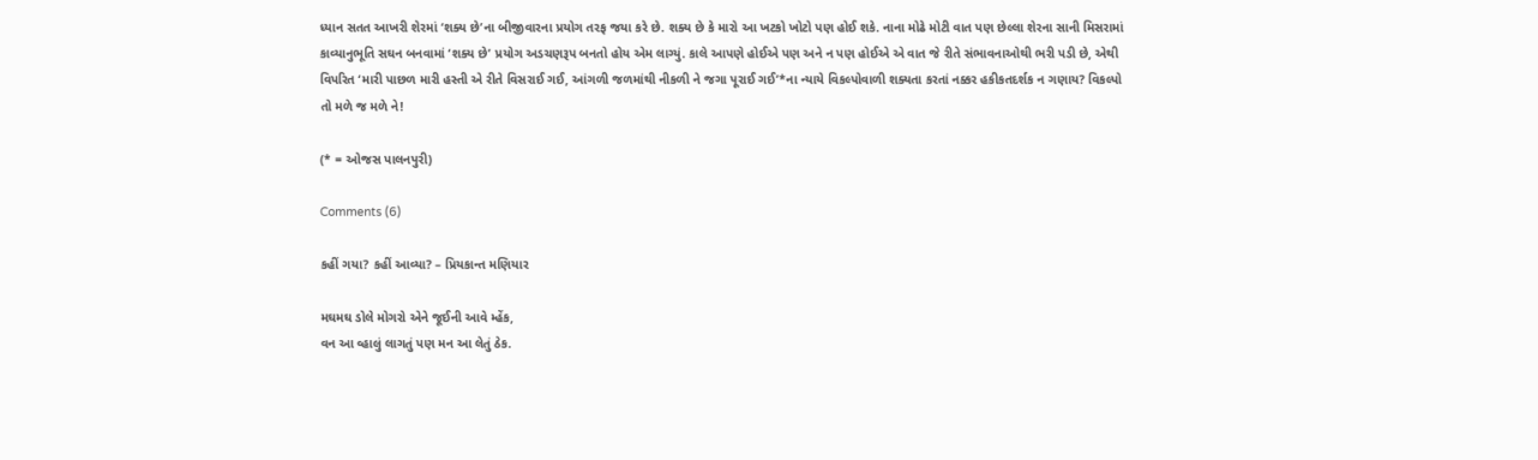ધ્યાન સતત આખરી શેરમાં ‘શક્ય છે’ના બીજીવારના પ્રયોગ તરફ જયા કરે છે. શક્ય છે કે મારો આ ખટકો ખોટો પણ હોઈ શકે. નાના મોઢે મોટી વાત પણ છેલ્લા શેરના સાની મિસરામાં કાવ્યાનુભૂતિ સઘન બનવામાં ‘શક્ય છે’ પ્રયોગ અડચણરૂપ બનતો હોય એમ લાગ્યું. કાલે આપણે હોઈએ પણ અને ન પણ હોઈએ એ વાત જે રીતે સંભાવનાઓથી ભરી પડી છે, એથી વિપરિત ‘મારી પાછળ મારી હસ્તી એ રીતે વિસરાઈ ગઈ, આંગળી જળમાંથી નીકળી ને જગા પૂરાઈ ગઈ’*ના ન્યાયે વિકલ્પોવાળી શક્યતા કરતાં નક્કર હકીકતદર્શક ન ગણાય? વિકલ્પો તો મળે જ મળે ને!

(* = ઓજસ પાલનપુરી)

Comments (6)

કહીં ગયા? કહીં આવ્યા? – પ્રિયકાન્ત મણિયાર

મઘમઘ ડોલે મોગરો એને જૂઈની આવે મ્હેંક,
વન આ વ્હાલું લાગતું પણ મન આ લેતું ઠેક.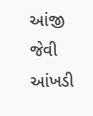આંજી જેવી આંખડી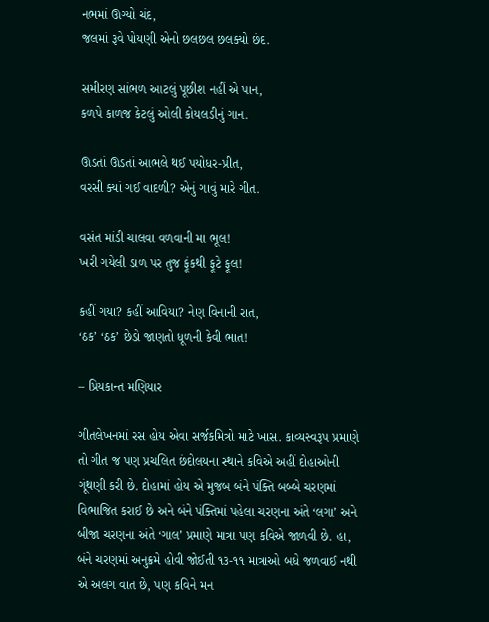નભમાં ઊગ્યો ચંદ,
જલમાં રૂવે પોયણી એનો છલછલ છલક્યો છંદ.

સમીરણ સાંભળ આટલું પૂછીશ નહીં એ પાન,
કળપે કાળજ કેટલું ઓલી કોયલડીનું ગાન.

ઊડતાં ઊડતાં આભલે થઈ પયોધર-પ્રીત,
વરસી ક્યાં ગઈ વાદળી? એનું ગાવું મારે ગીત.

વસંત માંડી ચાલવા વળવાની મા ભૂલ!
ખરી ગયેલી ડાળ પર તુજ ફૂંકથી ફૂટે ફૂલ!

કહીં ગયા? કહીં આવિયા? નેણ વિનાની રાત,
‘ઠક’ ‘ઠક’ છેડો જાણતો ધૂળની કેવી ભાત!

– પ્રિયકાન્ત મણિયાર

ગીતલેખનમાં રસ હોય એવા સર્જકમિત્રો માટે ખાસ. કાવ્યસ્વરૂપ પ્રમાણે તો ગીત જ પણ પ્રચલિત છંદોલયના સ્થાને કવિએ અહીં દોહાઓની ગૂંથણી કરી છે. દોહામાં હોય એ મુજબ બંને પંક્તિ બબ્બે ચરણમાં વિભાજિત કરાઈ છે અને બંને પંક્તિમાં પહેલા ચરણના અંતે ‘લગા’ અને બીજા ચરણના અંતે ‘ગાલ’ પ્રમાણે માત્રા પણ કવિએ જાળવી છે. હા, બંને ચરણમાં અનુક્રમે હોવી જોઈતી ૧૩-૧૧ માત્રાઓ બધે જળવાઈ નથી એ અલગ વાત છે, પણ કવિને મન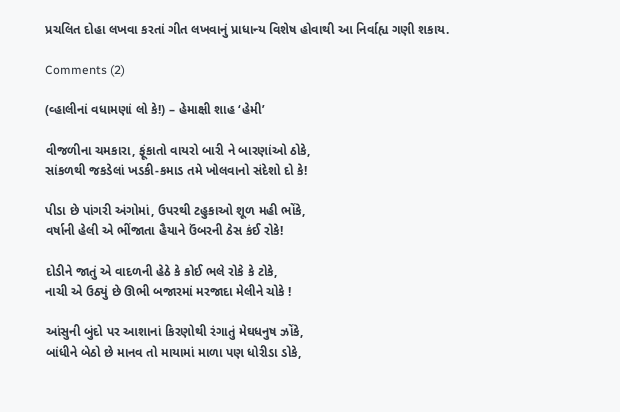પ્રચલિત દોહા લખવા કરતાં ગીત લખવાનું પ્રાધાન્ય વિશેષ હોવાથી આ નિર્વાહ્ય ગણી શકાય.

Comments (2)

(વ્હાલીનાં વધામણાં લો કે!) – હેમાક્ષી શાહ ‘હેમી’

વીજળીના ચમકારા, ફૂંકાતો વાયરો બારી ને બારણાંઓ ઠોકે,
સાંકળથી જકડેલાં ખડકી-કમાડ તમે ખોલવાનો સંદેશો દો કે!

પીડા છે પાંગરી અંગોમાં, ઉપરથી ટહુકાઓ શૂળ મહી ભોંકે,
વર્ષાની હેલી એ ભીંજાતા હૈયાને ઉંબરની ઠેસ કંઈ રોકે!

દોડીને જાતું એ વાદળની હેઠે કે કોઈ ભલે રોકે કે ટોકે,
નાચી એ ઉઠ્યું છે ઊભી બજારમાં મરજાદા મેલીને ચોકે !

આંસુની બુંદો પર આશાનાં કિરણોથી રંગાતું મેઘધનુષ ઝોંકે,
બાંધીને બેઠો છે માનવ તો માયામાં માળા પણ ધોરીડા ડોકે,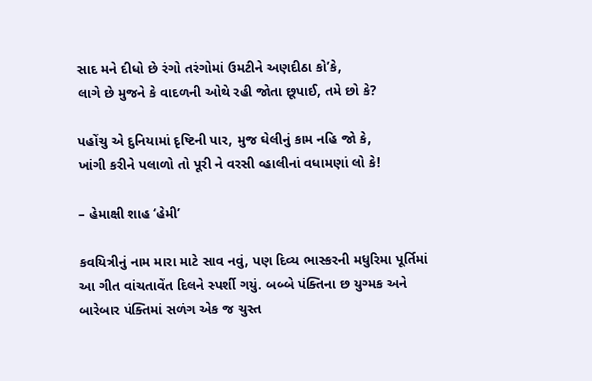સાદ મને દીધો છે રંગો તરંગોમાં ઉમટીને અણદીઠા કો’કે,
લાગે છે મુજને કે વાદળની ઓથે રહી જોતા છૂપાઈ, તમે છો કે?

પહોંચુ એ દુનિયામાં દૃષ્ટિની પાર, મુજ ઘેલીનું કામ નહિ જો કે,
ખાંગી કરીને પલાળો તો પૂરી ને વરસી વ્હાલીનાં વધામણાં લો કે!

– હેમાક્ષી શાહ ‘હેમી’

કવયિત્રીનું નામ મારા માટે સાવ નવું, પણ દિવ્ય ભાસ્કરની મધુરિમા પૂર્તિમાં આ ગીત વાંચતાવેંત દિલને સ્પર્શી ગયું. બબ્બે પંક્તિના છ યુગ્મક અને બારેબાર પંક્તિમાં સળંગ એક જ ચુસ્ત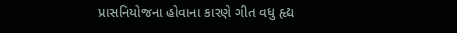પ્રાસનિયોજના હોવાના કારણે ગીત વધુ હૃદ્ય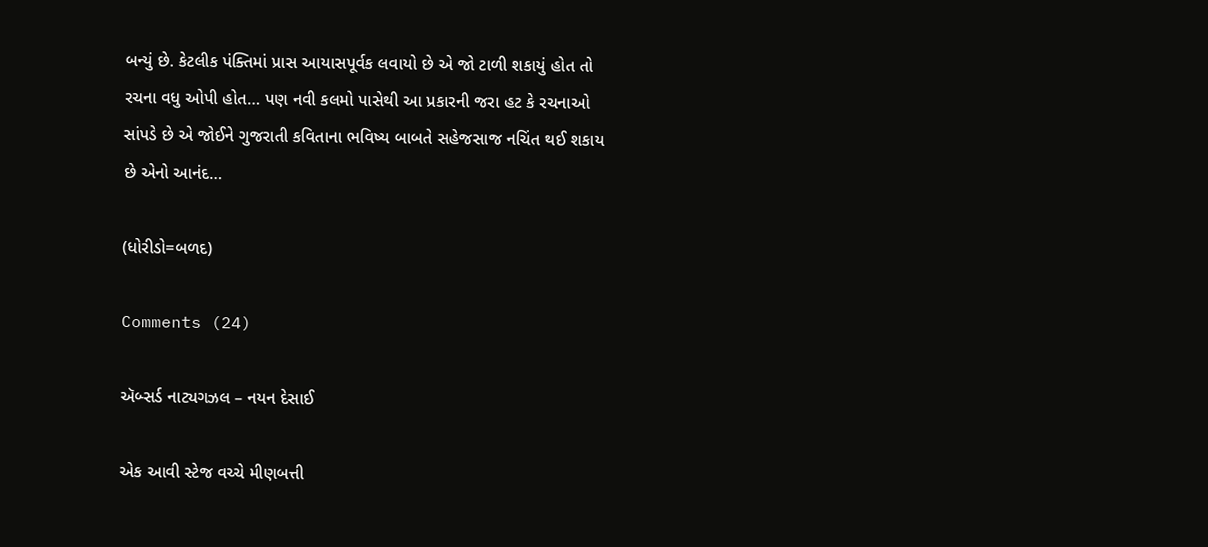બન્યું છે. કેટલીક પંક્તિમાં પ્રાસ આયાસપૂર્વક લવાયો છે એ જો ટાળી શકાયું હોત તો રચના વધુ ઓપી હોત… પણ નવી કલમો પાસેથી આ પ્રકારની જરા હટ કે રચનાઓ સાંપડે છે એ જોઈને ગુજરાતી કવિતાના ભવિષ્ય બાબતે સહેજસાજ નચિંત થઈ શકાય છે એનો આનંદ…

(ધોરીડો=બળદ)

Comments (24)

ઍબ્સર્ડ નાટ્યગઝલ – નયન દેસાઈ

એક આવી સ્ટેજ વચ્ચે મીણબત્તી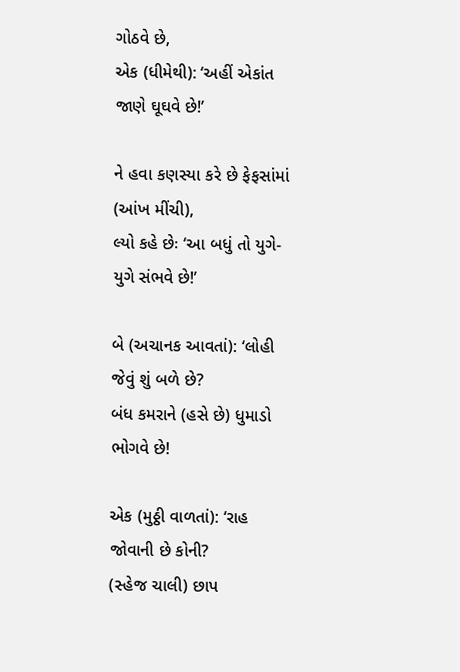ગોઠવે છે,
એક (ધીમેથી): ‘અહીં એકાંત જાણે ઘૂઘવે છે!’

ને હવા કણસ્યા કરે છે ફેફસાંમાં (આંખ મીંચી),
લ્યો કહે છેઃ ‘આ બધું તો યુગે-યુગે સંભવે છે!’

બે (અચાનક આવતાં): ‘લોહી જેવું શું બળે છે?
બંધ કમરાને (હસે છે) ધુમાડો ભોગવે છે!

એક (મુઠ્ઠી વાળતાં): ‘રાહ જોવાની છે કોની?
(સ્હેજ ચાલી) છાપ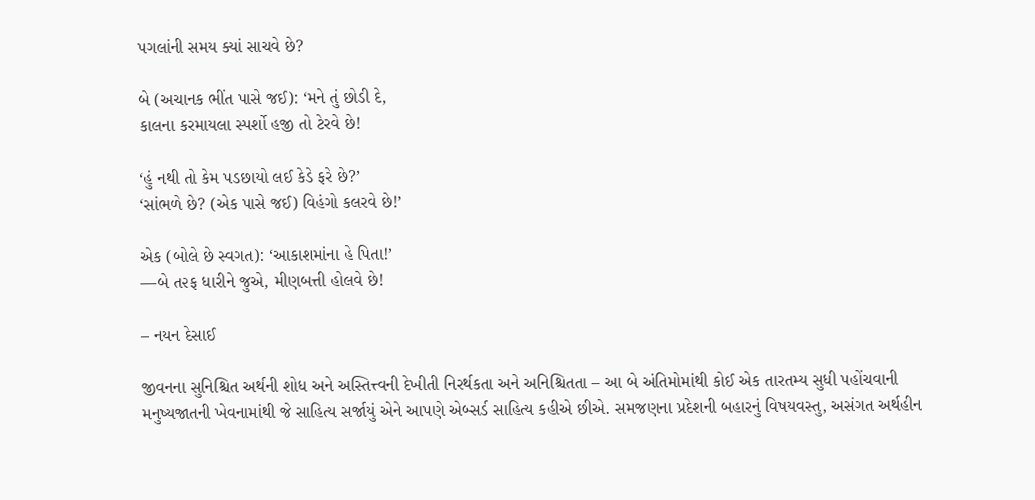પગલાંની સમય ક્યાં સાચવે છે?

બે (અચાનક ભીંત પાસે જઈ): ‘મને તું છોડી દે,
કાલના કરમાયલા સ્પર્શો હજી તો ટેરવે છે!

‘હું નથી તો કેમ પડછાયો લઈ કેડે ફરે છે?’
‘સાંભળે છે? (એક પાસે જઈ) વિહંગો કલરવે છે!’

એક (બોલે છે સ્વગત): ‘આકાશમાંના હે પિતા!’
—બે ત૨ફ ધારીને જુએ, મીણબત્તી હોલવે છે!

– નયન દેસાઈ

જીવનના સુનિશ્ચિત અર્થની શોધ અને અસ્તિત્ત્વની દેખીતી નિરર્થકતા અને અનિશ્ચિતતા – આ બે અંતિમોમાંથી કોઈ એક તારતમ્ય સુધી પહોંચવાની મનુષ્યજાતની ખેવનામાંથી જે સાહિત્ય સર્જાયું એને આપણે એબ્સર્ડ સાહિત્ય કહીએ છીએ. સમજણના પ્રદેશની બહારનું વિષયવસ્તુ, અસંગત અર્થહીન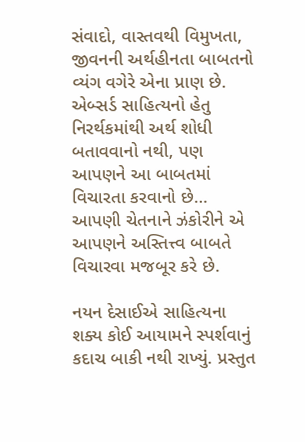સંવાદો, વાસ્તવથી વિમુખતા, જીવનની અર્થહીનતા બાબતનો વ્યંગ વગેરે એના પ્રાણ છે. એબ્સર્ડ સાહિત્યનો હેતુ નિરર્થકમાંથી અર્થ શોધી બતાવવાનો નથી, પણ આપણને આ બાબતમાં વિચારતા કરવાનો છે… આપણી ચેતનાને ઝંકોરીને એ આપણને અસ્તિત્ત્વ બાબતે વિચારવા મજબૂર કરે છે.

નયન દેસાઈએ સાહિત્યના શક્ય કોઈ આયામને સ્પર્શવાનું કદાચ બાકી નથી રાખ્યું. પ્રસ્તુત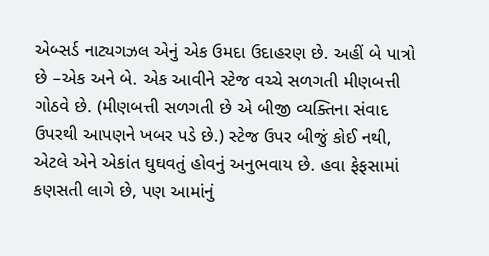એબ્સર્ડ નાટ્યગઝલ એનું એક ઉમદા ઉદાહરણ છે. અહીં બે પાત્રો છે –એક અને બે. એક આવીને સ્ટેજ વચ્ચે સળગતી મીણબત્તી ગોઠવે છે. (મીણબત્તી સળગતી છે એ બીજી વ્યક્તિના સંવાદ ઉપરથી આપણને ખબર પડે છે.) સ્ટેજ ઉપર બીજું કોઈ નથી, એટલે એને એકાંત ઘુઘવતું હોવનું અનુભવાય છે. હવા ફેફસામાં કણસતી લાગે છે, પણ આમાંનું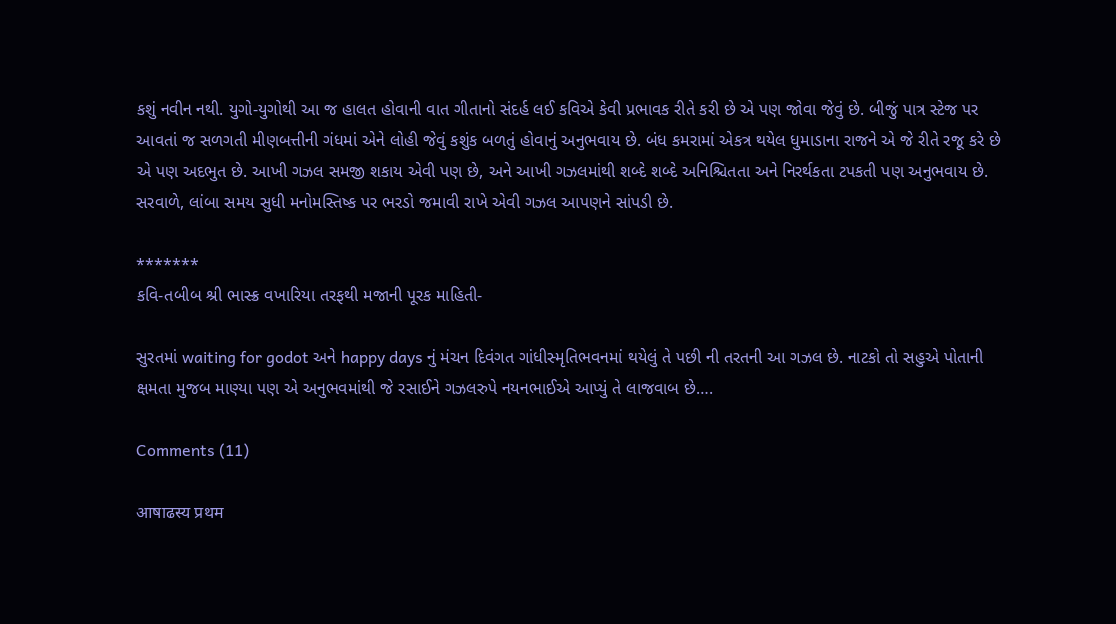કશું નવીન નથી. યુગો-યુગોથી આ જ હાલત હોવાની વાત ગીતાનો સંદર્હ લઈ કવિએ કેવી પ્રભાવક રીતે કરી છે એ પણ જોવા જેવું છે. બીજું પાત્ર સ્ટેજ પર આવતાં જ સળગતી મીણબત્તીની ગંધમાં એને લોહી જેવું કશુંક બળતું હોવાનું અનુભવાય છે. બંધ કમરામાં એકત્ર થયેલ ધુમાડાના રાજને એ જે રીતે રજૂ કરે છે એ પણ અદભુત છે. આખી ગઝલ સમજી શકાય એવી પણ છે, અને આખી ગઝલમાંથી શબ્દે શબ્દે અનિશ્ચિતતા અને નિરર્થકતા ટપકતી પણ અનુભવાય છે. સરવાળે, લાંબા સમય સુધી મનોમસ્તિષ્ક પર ભરડો જમાવી રાખે એવી ગઝલ આપણને સાંપડી છે.

*******
કવિ-તબીબ શ્રી ભાસ્ક્ર વખારિયા તરફથી મજાની પૂરક માહિતી-

સુરતમાં waiting for godot અને happy days નું મંચન દિવંગત ગાંધીસ્મૃતિભવનમાં થયેલું તે પછી ની તરતની આ ગઝલ છે. નાટકો તો સહુએ પોતાની ક્ષમતા મુજબ માણ્યા પણ એ અનુભવમાંથી જે રસાઈને ગઝલરુપે નયનભાઈએ આપ્યું તે લાજવાબ છે….

Comments (11)

आषाढस्य प्रथम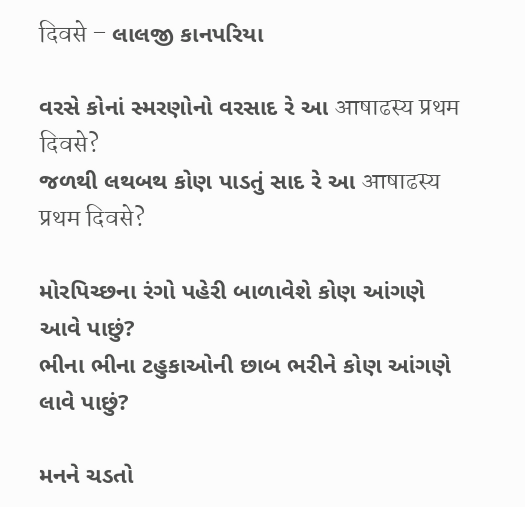दिवसे – લાલજી કાનપરિયા

વરસે કોનાં સ્મરણોનો વરસાદ રે આ आषाढस्य प्रथम दिवसे?
જળથી લથબથ કોણ પાડતું સાદ રે આ आषाढस्य प्रथम दिवसे?

મોરપિચ્છના રંગો પહેરી બાળાવેશે કોણ આંગણે આવે પાછું?
ભીના ભીના ટહુકાઓની છાબ ભરીને કોણ આંગણે લાવે પાછું?

મનને ચડતો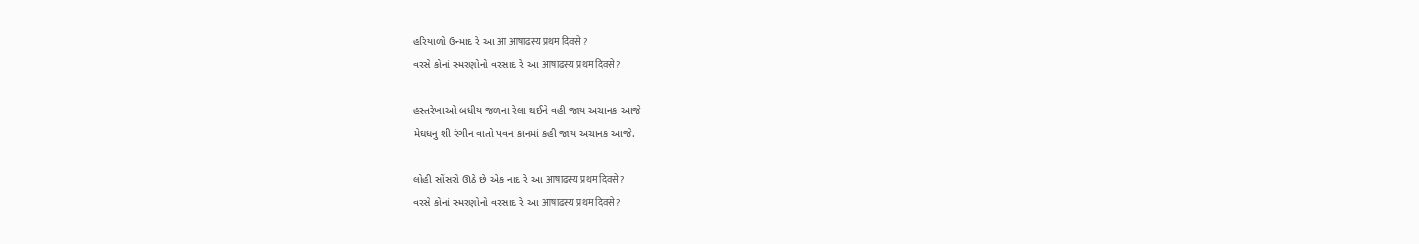હરિયાળો ઉન્માદ રે આ आ आषाढस्य प्रथम दिवसे ?
વરસે કોનાં સ્મરણોનો વરસાદ રે આ आषाढस्य प्रथम दिवसे?

હસ્તરેખાઓ બધીય જળના રેલા થઈને વહી જાય અચાનક આજે
મેઘધનુ શી રંગીન વાતો પવન કાનમાં કહી જાય અચાનક આજે.

લોહી સોંસરો ઊઠે છે એક નાદ રે આ आषाढस्य प्रथम दिवसे?
વરસે કોનાં સ્મરણોનો વરસાદ રે આ आषाढस्य प्रथम दिवसे?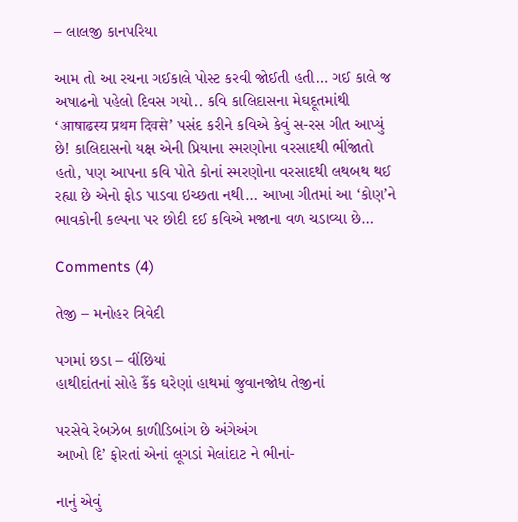– લાલજી કાનપરિયા

આમ તો આ રચના ગઈકાલે પોસ્ટ કરવી જોઈતી હતી… ગઈ કાલે જ અષાઢનો પહેલો દિવસ ગયો.. કવિ કાલિદાસના મેઘદૂતમાંથી ‘आषाढस्य प्रथम दिवसे’ પસંદ કરીને કવિએ કેવું સ-રસ ગીત આપ્યું છે! કાલિદાસનો યક્ષ એની પ્રિયાના સ્મરણોના વરસાદથી ભીંજાતો હતો, પણ આપના કવિ પોતે કોનાં સ્મરણોના વરસાદથી લથબથ થઈ રહ્યા છે એનો ફોડ પાડવા ઇચ્છતા નથી… આખા ગીતમાં આ ‘કોણ’ને ભાવકોની કલ્પના પર છોદી દઈ કવિએ મજાના વળ ચડાવ્યા છે…

Comments (4)

તેજી – મનોહર ત્રિવેદી

પગમાં છડા – વીંછિયાં
હાથીદાંતનાં સોહે કૈંક ઘરેણાં હાથમાં જુવાનજોધ તેજીનાં

પરસેવે રેબઝેબ કાળીડિબાંગ છે અંગેઅંગ
આખો દિ’ ફોરતાં એનાં લૂગડાં મેલાંદાટ ને ભીનાં-

નાનું એવું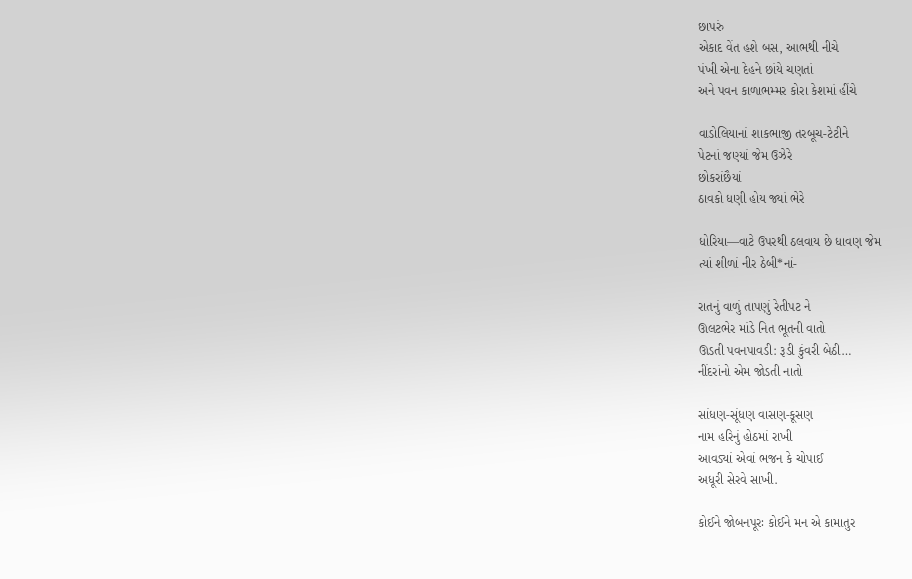છાપરું
એકાદ વેંત હશે બસ, આભથી નીચે
પંખી એના દેહને છાંયે ચણતાં
અને પવન કાળાભમ્મર કોરા કેશમાં હીંચે

વાડોલિયાનાં શાકભાજી તરબૂચ-ટેટીને
પેટનાં જણ્યાં જેમ ઉઝેરે
છોકરાંછૈયાં
ઠાવકો ધણી હોય જ્યાં ભેરે

ધોરિયા—વાટે ઉપરથી ઠલવાય છે ધાવણ જેમ
ત્યાં શીળાં નીર ઠેબી*નાં-

રાતનું વાળું તાપણું રેતીપટ ને
ઊલટભેર માંડે નિત ભૂતની વાતો
ઊડતી પવનપાવડી: રૂડી કુંવરી બેઠી…
નીંદરાંનો એમ જોડતી નાતો

સાંધણ-સૂંધણ વાસણ-કૂસણ
નામ હરિનું હોઠમાં રાખી
આવડ્યાં એવાં ભજન કે ચોપાઈ
અધૂરી સેરવે સાખી.

કોઈને જોબનપૂરઃ કોઈને મન એ કામાતુર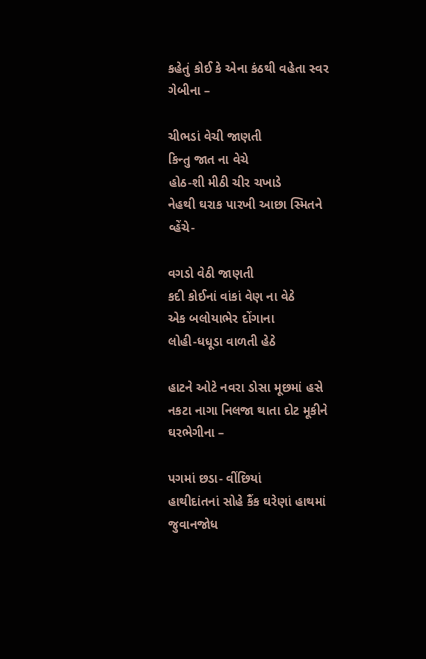કહેતું કોઈ કે એના કંઠથી વહેતા સ્વર ગેબીના –

ચીભડાં વેચી જાણતી
કિન્તુ જાત ના વેચે
હોઠ-શી મીઠી ચીર ચખાડે
નેહથી ઘરાક પારખી આછા સ્મિતને વ્હેંચે-

વગડો વેઠી જાણતી
કદી કોઈનાં વાંકાં વેણ ના વેઠે
એક બલોયાભેર દોંગાના
લોહી-ધધૂડા વાળતી હેઠે

હાટને ઓટે નવરા ડોસા મૂછમાં હસે
નકટા નાગા નિલજા થાતા દોટ મૂકીને ઘરભેગીના –

પગમાં છડા- વીંછિયાં
હાથીદાંતનાં સોહે કૈંક ઘરેણાં હાથમાં જુવાનજોધ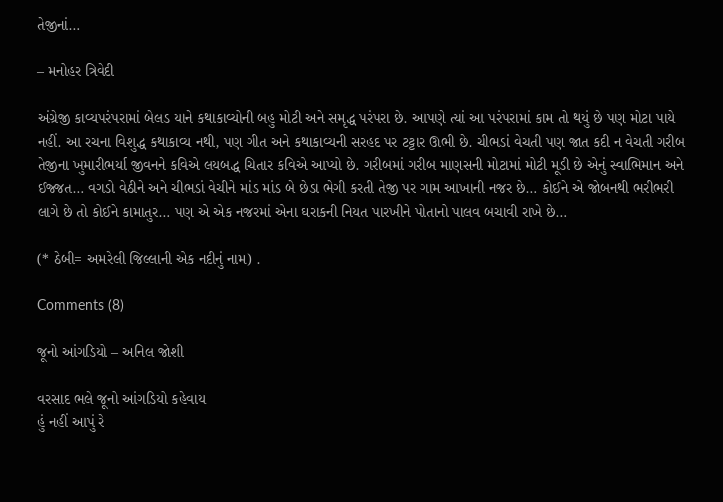તેજીનાં…

– મનોહર ત્રિવેદી

અંગ્રેજી કાવ્યપરંપરામાં બેલડ યાને કથાકાવ્યોની બહુ મોટી અને સમૃદ્ધ પરંપરા છે. આપણે ત્યાં આ પરંપરામાં કામ તો થયું છે પણ મોટા પાયે નહીં. આ રચના વિશુદ્ધ કથાકાવ્ય નથી, પણ ગીત અને કથાકાવ્યની સરહદ પર ટટ્ટાર ઊભી છે. ચીભડાં વેચતી પણ જાત કદી ન વેચતી ગરીબ તેજીના ખુમારીભર્યા જીવનને કવિએ લયબદ્ધ ચિતાર કવિએ આપ્યો છે. ગરીબમાં ગરીબ માણસની મોટામાં મોટી મૂડી છે એનું સ્વાભિમાન અને ઈજ્જત… વગડો વેઠીને અને ચીભડાં વેચીને માંડ માંડ બે છેડા ભેગી કરતી તેજી પર ગામ આખાની નજર છે… કોઈને એ જોબનથી ભરીભરી લાગે છે તો કોઈને કામાતુર… પણ એ એક નજરમાં એના ઘરાકની નિયત પારખીને પોતાનો પાલવ બચાવી રાખે છે…

(* ઠેબી= અમરેલી જિલ્લાની એક નદીનું નામ) .

Comments (8)

જૂનો આંગડિયો – અનિલ જોશી

વરસાદ ભલે જૂનો આંગડિયો કહેવાય
હું નહીં આપું રે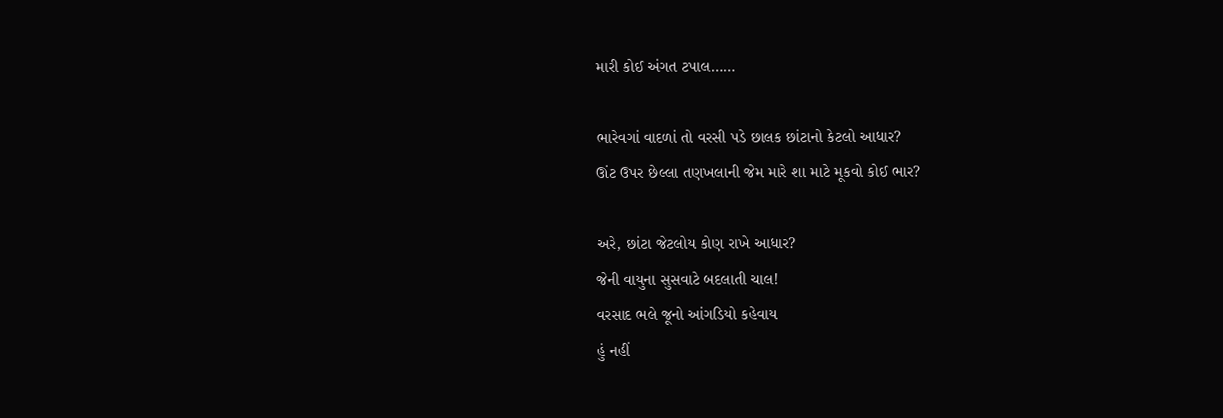મારી કોઈ અંગત ટપાલ……

ભારેવગાં વાદળાં તો વરસી પડે છાલક છાંટાનો કેટલો આધાર?
ઊંટ ઉપર છેલ્લા તણખલાની જેમ મારે શા માટે મૂકવો કોઈ ભાર?

અરે, છાંટા જેટલોય કોણ રાખે આધાર?
જેની વાયુના સુસવાટે બદલાતી ચાલ!
વરસાદ ભલે જૂનો આંગડિયો કહેવાય
હું નહીં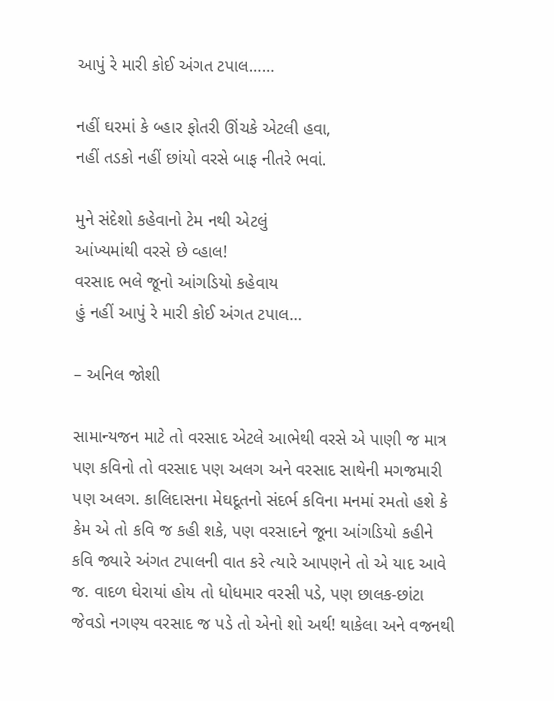આપું રે મારી કોઈ અંગત ટપાલ……

નહીં ઘરમાં કે બ્હાર ફોતરી ઊંચકે એટલી હવા,
નહીં તડકો નહીં છાંયો વરસે બાફ નીતરે ભવાં.

મુને સંદેશો કહેવાનો ટેમ નથી એટલું
આંખ્યમાંથી વરસે છે વ્હાલ!
વરસાદ ભલે જૂનો આંગડિયો કહેવાય
હું નહીં આપું રે મારી કોઈ અંગત ટપાલ…

– અનિલ જોશી

સામાન્યજન માટે તો વરસાદ એટલે આભેથી વરસે એ પાણી જ માત્ર પણ કવિનો તો વરસાદ પણ અલગ અને વરસાદ સાથેની મગજમારી પણ અલગ. કાલિદાસના મેઘદૂતનો સંદર્ભ કવિના મનમાં રમતો હશે કે કેમ એ તો કવિ જ કહી શકે, પણ વરસાદને જૂના આંગડિયો કહીને કવિ જ્યારે અંગત ટપાલની વાત કરે ત્યારે આપણને તો એ યાદ આવે જ. વાદળ ઘેરાયાં હોય તો ધોધમાર વરસી પડે, પણ છાલક-છાંટા જેવડો નગણ્ય વરસાદ જ પડે તો એનો શો અર્થ! થાકેલા અને વજનથી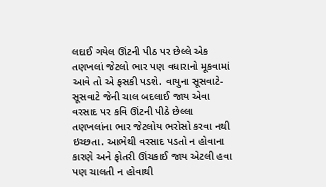લદાઈ ગયેલ ઊંટની પીઠ પર છેલ્લે એક તણખલાં જેટલો ભાર પણ વધારાનો મૂકવામાં આવે તો એ ફસકી પડશે. વાયુના સૂસવાટે-સૂસવાટે જેની ચાલ બદલાઈ જાય એવા વરસાદ પર કવિ ઊંટની પીઠે છેલ્લા તણખલાંના ભાર જેટલોય ભરોસો કરવા નથી ઇચ્છતા. આભેથી વરસાદ પડતો ન હોવાના કારણે અને ફોતરી ઊંચકાઈ જાય એટલી હવા પણ ચાલતી ન હોવાથી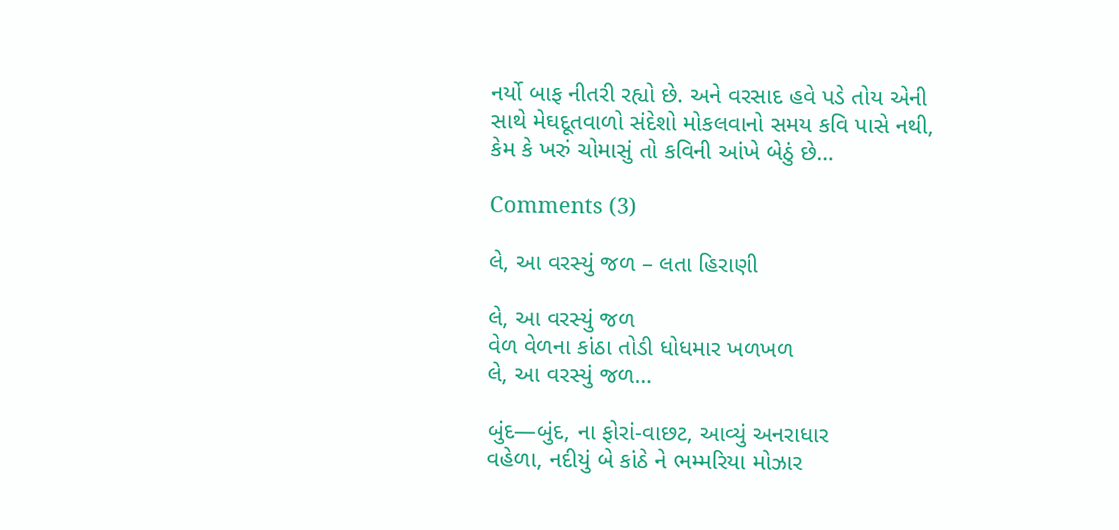નર્યો બાફ નીતરી રહ્યો છે. અને વરસાદ હવે પડે તોય એની સાથે મેઘદૂતવાળો સંદેશો મોકલવાનો સમય કવિ પાસે નથી, કેમ કે ખરું ચોમાસું તો કવિની આંખે બેઠું છે…

Comments (3)

લે, આ વરસ્યું જળ – લતા હિરાણી

લે, આ વરસ્યું જળ
વેળ વેળના કાંઠા તોડી ધોધમાર ખળખળ
લે, આ વરસ્યું જળ…

બુંદ—બુંદ, ના ફોરાં-વાછટ, આવ્યું અનરાધાર
વહેળા, નદીયું બે કાંઠે ને ભમ્મરિયા મોઝાર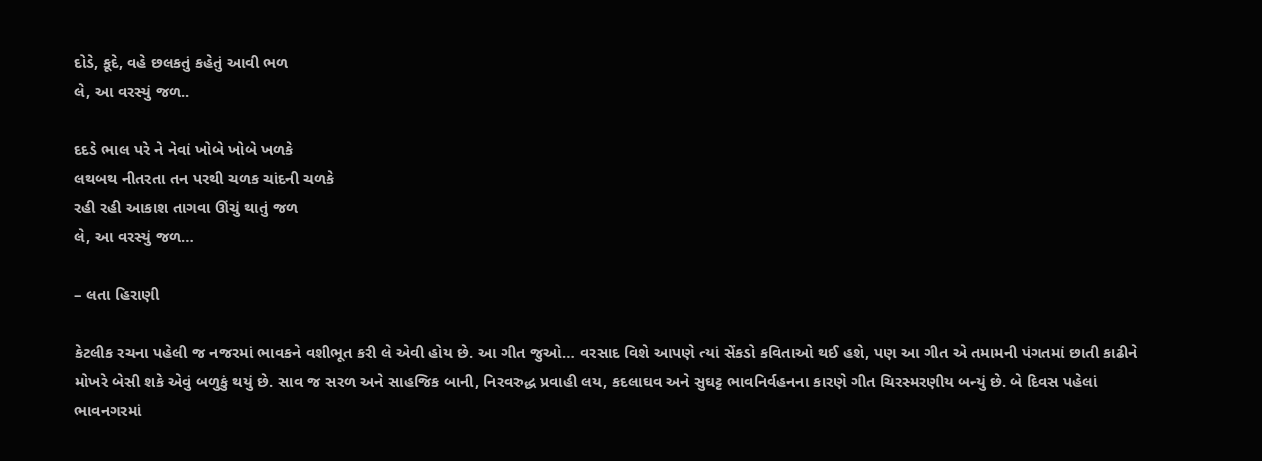દોડે, કૂદે, વહે છલકતું કહેતું આવી ભળ
લે, આ વરસ્યું જળ..

દદડે ભાલ પરે ને નેવાં ખોબે ખોબે ખળકે
લથબથ નીતરતા તન પરથી ચળક ચાંદની ચળકે
રહી રહી આકાશ તાગવા ઊંચું થાતું જળ
લે, આ વરસ્યું જળ…

– લતા હિરાણી

કેટલીક રચના પહેલી જ નજરમાં ભાવકને વશીભૂત કરી લે એવી હોય છે. આ ગીત જુઓ… વરસાદ વિશે આપણે ત્યાં સેંકડો કવિતાઓ થઈ હશે, પણ આ ગીત એ તમામની પંગતમાં છાતી કાઢીને મોખરે બેસી શકે એવું બળુકું થયું છે. સાવ જ સરળ અને સાહજિક બાની, નિરવરુદ્ધ પ્રવાહી લય, કદલાઘવ અને સુઘટ્ટ ભાવનિર્વહનના કારણે ગીત ચિરસ્મરણીય બન્યું છે. બે દિવસ પહેલાં ભાવનગરમાં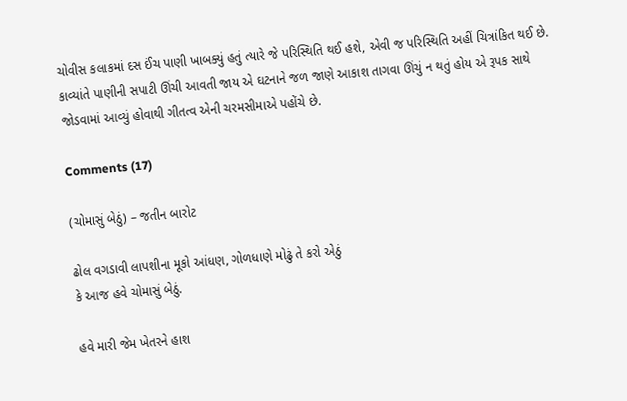ચોવીસ કલાકમાં દસ ઈંચ પાણી ખાબક્યું હતું ત્યારે જે પરિસ્થિતિ થઈ હશે, એવી જ પરિસ્થિતિ અહીં ચિત્રાંકિત થઈ છે. કાવ્યાંતે પાણીની સપાટી ઊંચી આવતી જાય એ ઘટનાને જળ જાણે આકાશ તાગવા ઊંચું ન થતું હોય એ રૂપક સાથે જોડવામાં આવ્યું હોવાથી ગીતત્વ એની ચરમસીમાએ પહોંચે છે.

Comments (17)

(ચોમાસું બેઠું) – જતીન બારોટ

ઢોલ વગડાવી લાપશીના મૂકો આંધણ, ગોળધાણે મોઢું તે કરો એઠું
કે આજ હવે ચોમાસું બેઠું.

હવે મારી જેમ ખેતરને હાશ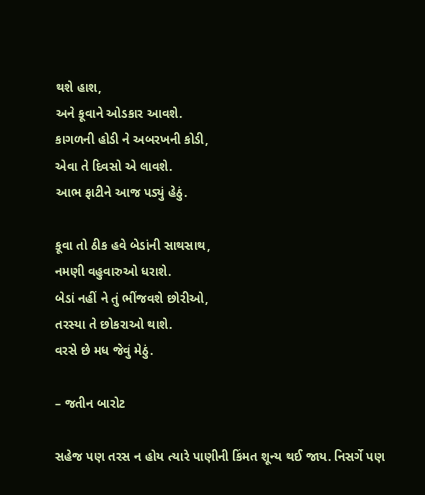થશે હાશ,
અને કૂવાને ઓડકાર આવશે.
કાગળની હોડી ને અબરખની કોડી,
એવા તે દિવસો એ લાવશે.
આભ ફાટીને આજ પડ્યું હેઠું.

કૂવા તો ઠીક હવે બેડાંની સાથસાથ,
નમણી વહુવારુઓ ધરાશે.
બેડાં નહીં ને તું ભીંજવશે છોરીઓ,
તરસ્યા તે છોકરાઓ થાશે.
વરસે છે મધ જેવું મેઠું.

– જતીન બારોટ

સહેજ પણ તરસ ન હોય ત્યારે પાણીની કિંમત શૂન્ય થઈ જાય. નિસર્ગે પણ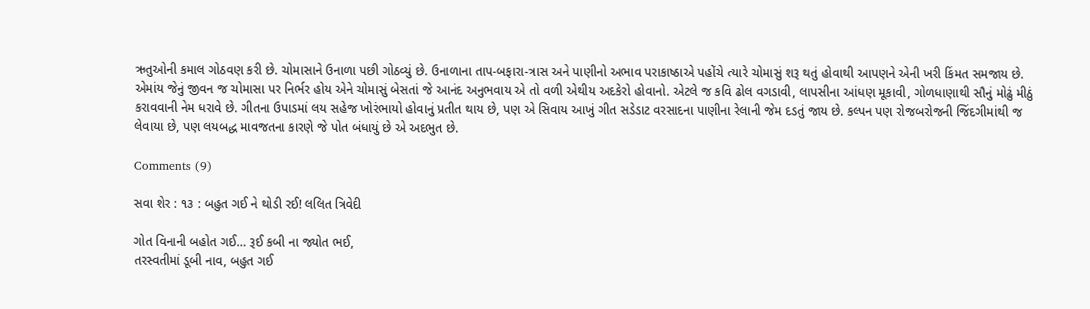ઋતુઓની કમાલ ગોઠવણ કરી છે. ચોમાસાને ઉનાળા પછી ગોઠવ્યું છે. ઉનાળાના તાપ-બફારા-ત્રાસ અને પાણીનો અભાવ પરાકાષ્ઠાએ પહોંચે ત્યારે ચોમાસું શરૂ થતું હોવાથી આપણને એની ખરી કિંમત સમજાય છે. એમાંય જેનું જીવન જ ચોમાસા પર નિર્ભર હોય એને ચોમાસું બેસતાં જે આનંદ અનુભવાય એ તો વળી એથીય અદકેરો હોવાનો. એટલે જ કવિ ઢોલ વગડાવી, લાપસીના આંધણ મૂકાવી, ગોળધાણાથી સૌનું મોઢું મીઠું કરાવવાની નેમ ધરાવે છે. ગીતના ઉપાડમાં લય સહેજ ખોરંભાયો હોવાનું પ્રતીત થાય છે, પણ એ સિવાય આખું ગીત સડેડાટ વરસાદના પાણીના રેલાની જેમ દડતું જાય છે. કલ્પન પણ રોજબરોજની જિંદગીમાંથી જ લેવાયા છે, પણ લયબદ્ધ માવજતના કારણે જે પોત બંધાયું છે એ અદભુત છે.

Comments (9)

સવા શેર : ૧૩ : બહુત ગઈ ને થોડી રઈ! લલિત ત્રિવેદી

ગોત વિનાની બહોત ગઈ… રૂઈ કબી ના જ્યોત ભઈ,
તરસ્વતીમાં ડૂબી નાવ, બહુત ગઈ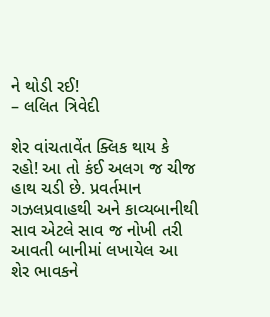ને થોડી રઈ!
– લલિત ત્રિવેદી

શેર વાંચતાવેંત ક્લિક થાય કે રહો! આ તો કંઈ અલગ જ ચીજ હાથ ચડી છે. પ્રવર્તમાન ગઝલપ્રવાહથી અને કાવ્યબાનીથી સાવ એટલે સાવ જ નોખી તરી આવતી બાનીમાં લખાયેલ આ શેર ભાવકને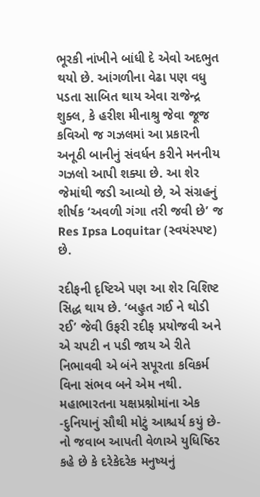ભૂરકી નાંખીને બાંધી દે એવો અદભુત થયો છે. આંગળીના વેઢા પણ વધુ પડતા સાબિત થાય એવા રાજેન્દ્ર શુક્લ, કે હરીશ મીનાશ્રુ જેવા જૂજ કવિઓ જ ગઝલમાં આ પ્રકારની અનૂઠી બાનીનું સંવર્ધન કરીને મનનીય ગઝલો આપી શક્યા છે. આ શેર જેમાંથી જડી આવ્યો છે, એ સંગ્રહનું શીર્ષક ‘અવળી ગંગા તરી જવી છે’ જ Res Ipsa Loquitar (સ્વયંસ્પષ્ટ) છે.

રદીફની દૃષ્ટિએ પણ આ શેર વિશિષ્ટ સિદ્ધ થાય છે. ‘બહુત ગઈ ને થોડી રઈ’ જેવી ઉફરી રદીફ પ્રયોજવી અને એ ચપટી ન પડી જાય એ રીતે નિભાવવી એ બંને સપૂરતા કવિકર્મ વિના સંભવ બને એમ નથી. મહાભારતના યક્ષપ્રશ્નોમાંના એક -દુનિયાનું સૌથી મોટું આશ્ચર્ય કયું છે-નો જવાબ આપતી વેળાએ યુધિષ્ઠિર કહે છે કે દરેકેદરેક મનુષ્યનું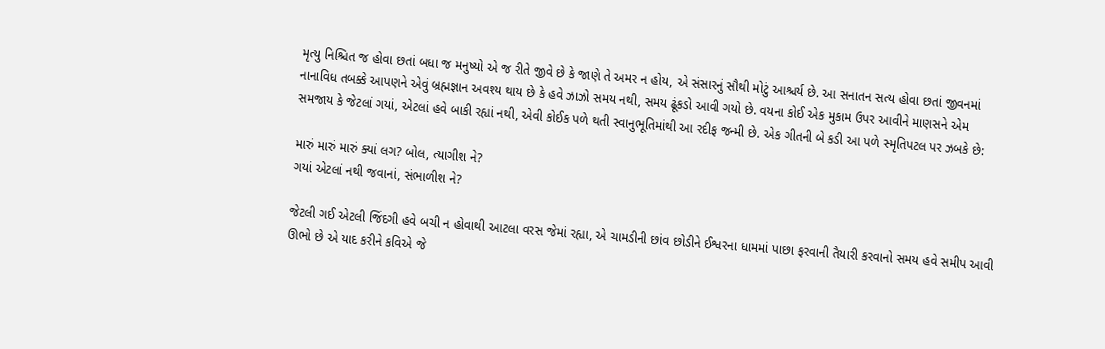મૃત્યુ નિશ્ચિત જ હોવા છતાં બધા જ મનુષ્યો એ જ રીતે જીવે છે કે જાણે તે અમર ન હોય, એ સંસારનું સૌથી મોટું આશ્ચર્ય છે. આ સનાતન સત્ય હોવા છતાં જીવનમાં નાનાવિધ તબક્કે આપણને એવું બ્રહ્મજ્ઞાન અવશ્ય થાય છે કે હવે ઝાઝો સમય નથી, સમય ઢૂંકડો આવી ગયો છે. વયના કોઈ એક મુકામ ઉપર આવીને માણસને એમ સમજાય કે જેટલાં ગયાં, એટલાં હવે બાકી રહ્યાં નથી, એવી કોઈક પળે થતી સ્વાનુભૂતિમાંથી આ રદીફ જન્મી છે. એક ગીતની બે કડી આ પળે સ્મૃતિપટલ પર ઝબકે છે:

મારું મારું મારું ક્યાં લગ? બોલ, ત્યાગીશ ને?
ગયાં એટલાં નથી જવાનાં, સંભાળીશ ને?

જેટલી ગઈ એટલી જિંદગી હવે બચી ન હોવાથી આટલા વરસ જેમાં રહ્યા, એ ચામડીની છાંવ છોડીને ઈશ્વરના ધામમાં પાછા ફરવાની તૈયારી કરવાનો સમય હવે સમીપ આવી ઊભો છે એ યાદ કરીને કવિએ જે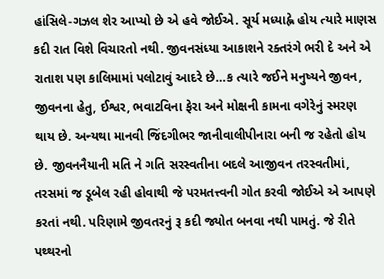હાંસિલે-ગઝલ શેર આપ્યો છે એ હવે જોઈએ. સૂર્ય મધ્યાહ્ને હોય ત્યારે માણસ કદી રાત વિશે વિચારતો નથી. જીવનસંધ્યા આકાશને રક્તરંગે ભરી દે અને એ રાતાશ પણ કાલિમામાં પલોટાવું આદરે છે…ક ત્યારે જઈને મનુષ્યને જીવન, જીવનના હેતુ, ઈશ્વર, ભવાટવિના ફેરા અને મોક્ષની કામના વગેરેનું સ્મરણ થાય છે. અન્યથા માનવી જિંદગીભર જાનીવાલીપીનારા બની જ રહેતો હોય છે. જીવનનૈયાની મતિ ને ગતિ સરસ્વતીના બદલે આજીવન તરસ્વતીમાં, તરસમાં જ ડૂબેલ રહી હોવાથી જે પરમતત્ત્વની ગોત કરવી જોઈએ એ આપણે કરતાં નથી. પરિણામે જીવતરનું રૂ કદી જ્યોત બનવા નથી પામતું. જે રીતે પથ્થરનો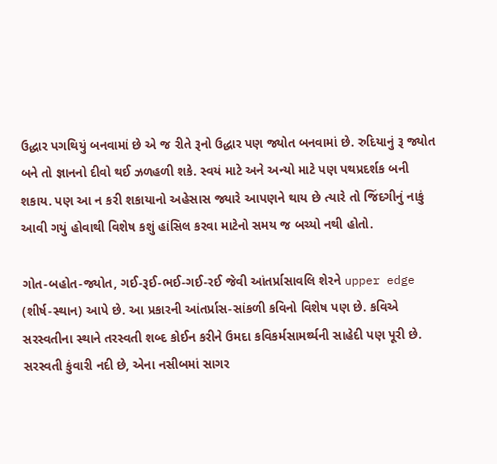ઉદ્ધાર પગથિયું બનવામાં છે એ જ રીતે રૂનો ઉદ્ધાર પણ જ્યોત બનવામાં છે. રુદિયાનું રૂ જ્યોત બને તો જ્ઞાનનો દીવો થઈ ઝળહળી શકે. સ્વયં માટે અને અન્યો માટે પણ પથપ્રદર્શક બની શકાય. પણ આ ન કરી શકાયાનો અહેસાસ જ્યારે આપણને થાય છે ત્યારે તો જિંદગીનું નાકું આવી ગયું હોવાથી વિશેષ કશું હાંસિલ કરવા માટેનો સમય જ બચ્યો નથી હોતો.

ગોત-બહોત-જ્યોત, ગઈ-રૂઈ-ભઈ-ગઈ-રઈ જેવી આંતર્પ્રાસાવલિ શેરને upper edge (શીર્ષ-સ્થાન) આપે છે. આ પ્રકારની આંતર્પ્રાસ-સાંકળી કવિનો વિશેષ પણ છે. કવિએ સરસ્વતીના સ્થાને તરસ્વતી શબ્દ કોઈન કરીને ઉમદા કવિકર્મસામર્થ્યની સાહેદી પણ પૂરી છે. સરસ્વતી કુંવારી નદી છે, એના નસીબમાં સાગર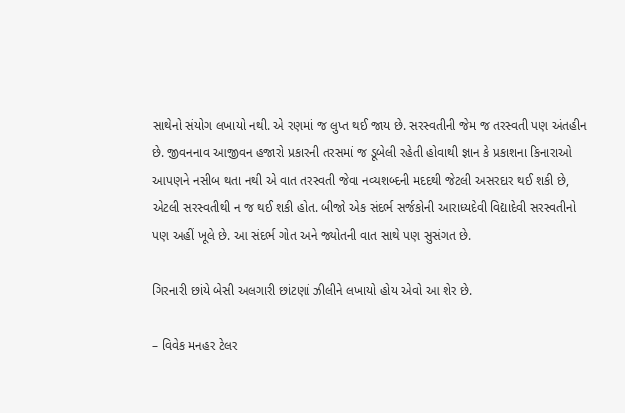સાથેનો સંયોગ લખાયો નથી. એ રણમાં જ લુપ્ત થઈ જાય છે. સરસ્વતીની જેમ જ તરસ્વતી પણ અંતહીન છે. જીવનનાવ આજીવન હજારો પ્રકારની તરસમાં જ ડૂબેલી રહેતી હોવાથી જ્ઞાન કે પ્રકાશના કિનારાઓ આપણને નસીબ થતા નથી એ વાત તરસ્વતી જેવા નવ્યશબ્દની મદદથી જેટલી અસરદાર થઈ શકી છે, એટલી સરસ્વતીથી ન જ થઈ શકી હોત. બીજો એક સંદર્ભ સર્જકોની આરાધ્યદેવી વિદ્યાદેવી સરસ્વતીનો પણ અહીં ખૂલે છે. આ સંદર્ભ ગોત અને જ્યોતની વાત સાથે પણ સુસંગત છે.

ગિરનારી છાંયે બેસી અલગારી છાંટણાં ઝીલીને લખાયો હોય એવો આ શેર છે.

– વિવેક મનહર ટેલર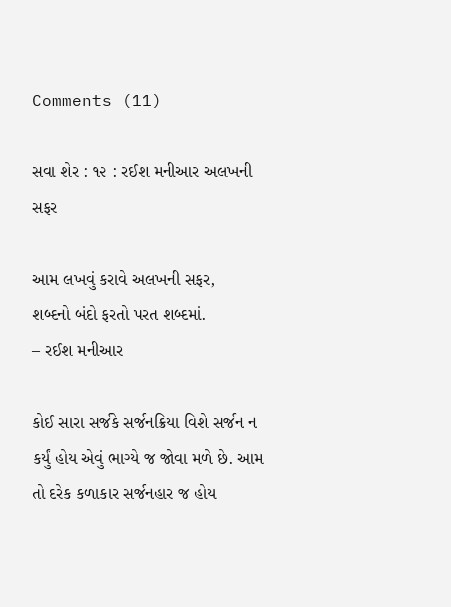Comments (11)

સવા શેર : ૧૨ : રઈશ મનીઆર અલખની સફર

આમ લખવું કરાવે અલખની સફર,
શબ્દનો બંદો ફરતો પરત શબ્દમાં.
– રઈશ મનીઆર

કોઈ સારા સર્જકે સર્જનક્રિયા વિશે સર્જન ન કર્યું હોય એવું ભાગ્યે જ જોવા મળે છે. આમ તો દરેક કળાકાર સર્જનહાર જ હોય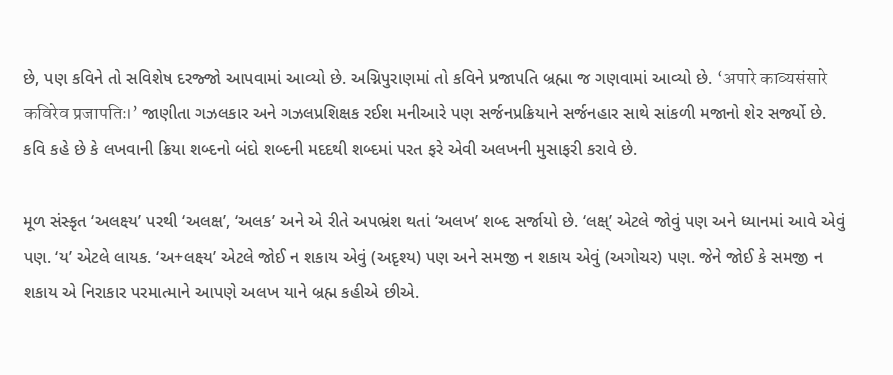છે, પણ કવિને તો સવિશેષ દરજ્જો આપવામાં આવ્યો છે. અગ્નિપુરાણમાં તો કવિને પ્રજાપતિ બ્રહ્મા જ ગણવામાં આવ્યો છે. ‘अपारे काव्यसंसारे कविरेव प्रजापतिः।’ જાણીતા ગઝલકાર અને ગઝલપ્રશિક્ષક રઈશ મનીઆરે પણ સર્જનપ્રક્રિયાને સર્જનહાર સાથે સાંકળી મજાનો શેર સર્જ્યો છે. કવિ કહે છે કે લખવાની ક્રિયા શબ્દનો બંદો શબ્દની મદદથી શબ્દમાં પરત ફરે એવી અલખની મુસાફરી કરાવે છે.

મૂળ સંસ્કૃત ‘અલક્ષ્ય’ પરથી ‘અલક્ષ’, ‘અલક’ અને એ રીતે અપભ્રંશ થતાં ‘અલખ’ શબ્દ સર્જાયો છે. ‘લક્ષ્’ એટલે જોવું પણ અને ધ્યાનમાં આવે એવું પણ. ‘ય’ એટલે લાયક. ‘અ+લક્ષ્ય’ એટલે જોઈ ન શકાય એવું (અદૃશ્ય) પણ અને સમજી ન શકાય એવું (અગોચર) પણ. જેને જોઈ કે સમજી ન શકાય એ નિરાકાર પરમાત્માને આપણે અલખ યાને બ્રહ્મ કહીએ છીએ.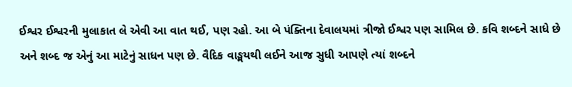ઈશ્વર ઈશ્વરની મુલાકાત લે એવી આ વાત થઈ, પણ રહો. આ બે પંક્તિના દેવાલયમાં ત્રીજો ઈશ્વર પણ સામિલ છે. કવિ શબ્દને સાધે છે અને શબ્દ જ એનું આ માટેનું સાધન પણ છે. વૈદિક વાઙ્મયથી લઈને આજ સુધી આપણે ત્યાં શબ્દને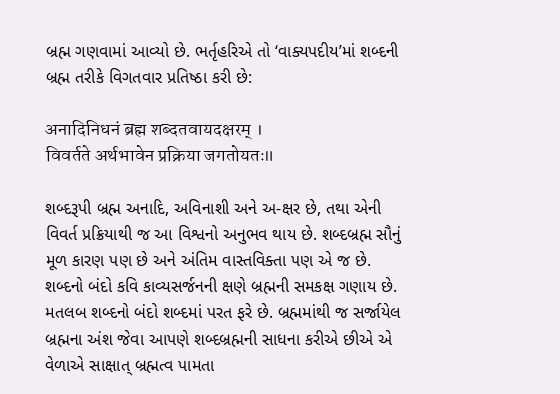બ્રહ્મ ગણવામાં આવ્યો છે. ભર્તૃહરિએ તો ‘વાક્યપદીય’માં શબ્દની બ્રહ્મ તરીકે વિગતવાર પ્રતિષ્ઠા કરી છે:

अनादिनिधनं ब्रह्म शब्दतवायदक्षरम् ।
विवर्तते अर्थभावेन प्रक्रिया जगतोयतः॥

શબ્દરૂપી બ્રહ્મ અનાદિ, અવિનાશી અને અ-ક્ષર છે, તથા એની વિવર્ત પ્રક્રિયાથી જ આ વિશ્વનો અનુભવ થાય છે. શબ્દબ્રહ્મ સૌનું મૂળ કારણ પણ છે અને અંતિમ વાસ્તવિક્તા પણ એ જ છે. શબ્દનો બંદો કવિ કાવ્યસર્જનની ક્ષણે બ્રહ્મની સમકક્ષ ગણાય છે. મતલબ શબ્દનો બંદો શબ્દમાં પરત ફરે છે. બ્રહ્મમાંથી જ સર્જાયેલ બ્રહ્મના અંશ જેવા આપણે શબ્દબ્રહ્મની સાધના કરીએ છીએ એ વેળાએ સાક્ષાત્ બ્રહ્મત્વ પામતા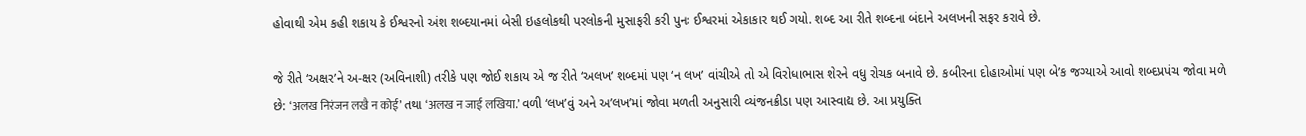હોવાથી એમ કહી શકાય કે ઈશ્વરનો અંશ શબ્દયાનમાં બેસી ઇહલોકથી પરલોકની મુસાફરી કરી પુનઃ ઈશ્વરમાં એકાકાર થઈ ગયો. શબ્દ આ રીતે શબ્દના બંદાને અલખની સફર કરાવે છે.

જે રીતે ‘અક્ષર’ને અ-ક્ષર (અવિનાશી) તરીકે પણ જોઈ શકાય એ જ રીતે ‘અલખ’ શબ્દમાં પણ ‘ન લખ’ વાંચીએ તો એ વિરોધાભાસ શેરને વધુ રોચક બનાવે છે. કબીરના દોહાઓમાં પણ બે’ક જગ્યાએ આવો શબ્દપ્રપંચ જોવા મળે છે: ‘अलख निरंजन लखै न कोई’ તથા ‘अलख न जाई लखिया.’ વળી ‘લખ’વું અને અ’લખ’માં જોવા મળતી અનુસારી વ્યંજનક્રીડા પણ આસ્વાદ્ય છે. આ પ્રયુક્તિ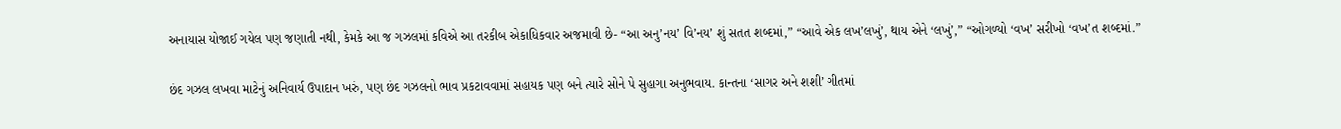અનાયાસ યોજાઈ ગયેલ પણ જણાતી નથી, કેમકે આ જ ગઝલમાં કવિએ આ તરકીબ એકાધિકવાર અજમાવી છે- “આ અનુ’નય’ વિ’નય’ શું સતત શબ્દમાં,” “આવે એક લખ’લખું’, થાય એને ‘લખું’,” “ઓગળ્યો ‘વખ’ સરીખો ‘વખ’ત શબ્દમાં.”

છંદ ગઝલ લખવા માટેનું અનિવાર્ય ઉપાદાન ખરું, પણ છંદ ગઝલનો ભાવ પ્રકટાવવામાં સહાયક પણ બને ત્યારે સોને પે સુહાગા અનુભવાય. કાન્તના ‘સાગર અને શશી’ ગીતમાં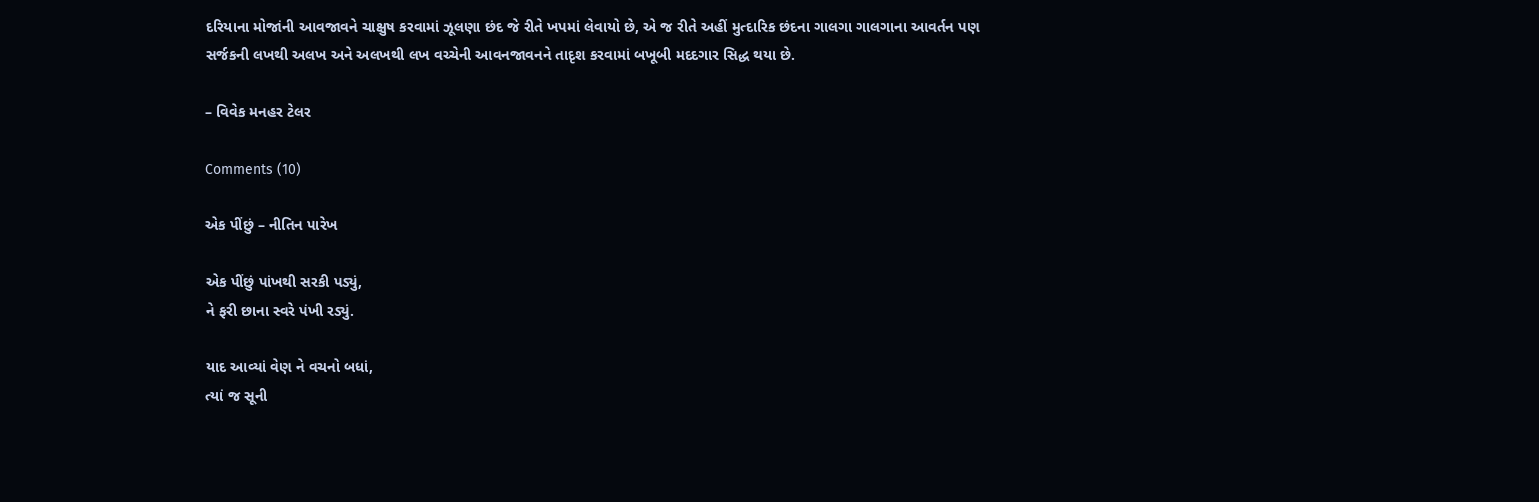દરિયાના મોજાંની આવજાવને ચાક્ષુષ કરવામાં ઝૂલણા છંદ જે રીતે ખપમાં લેવાયો છે, એ જ રીતે અહીં મુત્દારિક છંદના ગાલગા ગાલગાના આવર્તન પણ સર્જકની લખથી અલખ અને અલખથી લખ વચ્ચેની આવનજાવનને તાદૃશ કરવામાં બખૂબી મદદગાર સિદ્ધ થયા છે.

– વિવેક મનહર ટેલર

Comments (10)

એક પીંછું – નીતિન પારેખ

એક પીંછું પાંખથી સરકી પડ્યું,
ને ફરી છાના સ્વરે પંખી રડ્યું.

યાદ આવ્યાં વેણ ને વચનો બધાં,
ત્યાં જ સૂની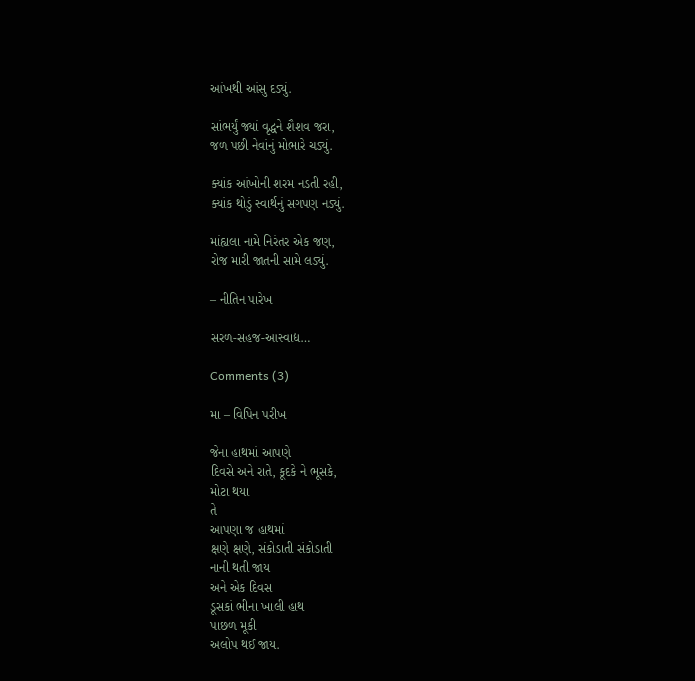આંખથી આંસુ દડ્યું.

સાંભર્યું જ્યાં વૃદ્ધને શૈશવ જરા,
જળ પછી નેવાંનું મોભારે ચડ્યું.

ક્યાંક આંખોની શરમ નડતી રહી,
ક્યાંક થોડું સ્વાર્થનું સગપણ નડ્યું.

માંહ્યલા નામે નિરંતર એક જણ,
રોજ મારી જાતની સામે લડ્યું.

– નીતિન પારેખ

સરળ-સહજ-આસ્વાદ્ય…

Comments (3)

મા – વિપિન પરીખ

જેના હાથમાં આપણે
દિવસે અને રાતે, કૂદકે ને ભૂસકે,
મોટા થયા
તે
આપણા જ હાથમાં
ક્ષણે ક્ષણે, સંકોડાતી સંકોડાતી
નાની થતી જાય
અને એક દિવસ
ડૂસકાં ભીના ખાલી હાથ
પાછળ મૂકી
અલોપ થઈ જાય.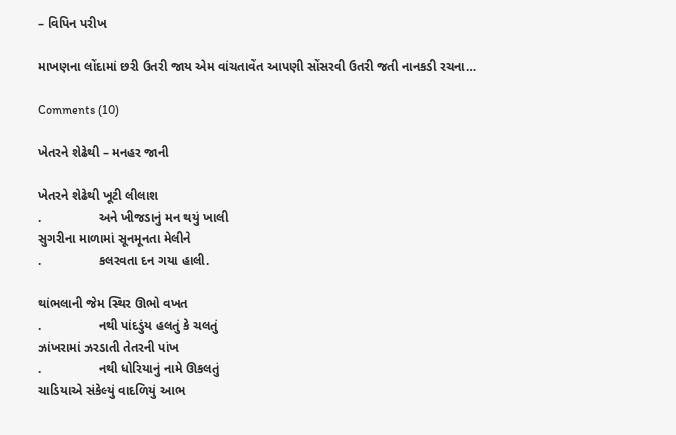– વિપિન પરીખ

માખણના લોંદામાં છરી ઉતરી જાય એમ વાંચતાવેંત આપણી સોંસરવી ઉતરી જતી નાનકડી રચના…

Comments (10)

ખેતરને શેઢેથી – મનહર જાની

ખેતરને શેઢેથી ખૂટી લીલાશ
.                અને ખીજડાનું મન થયું ખાલી
સુગરીના માળામાં સૂનમૂનતા મેલીને
.                કલરવતા દન ગયા હાલી.

થાંભલાની જેમ સ્થિર ઊભો વખત
.                નથી પાંદડુંય હલતું કે ચલતું
ઝાંખરામાં ઝરડાતી તેતરની પાંખ
.                નથી ધોરિયાનું નામે ઊકલતું
ચાડિયાએ સંકેલ્યું વાદળિયું આભ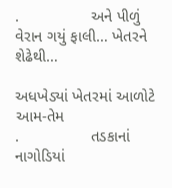.                અને પીળું વેરાન ગયું ફાલી… ખેતરને શેઢેથી…

અધખેડ્યાં ખેતરમાં આળોટે આમ-તેમ
.                તડકાનાં નાગોડિયાં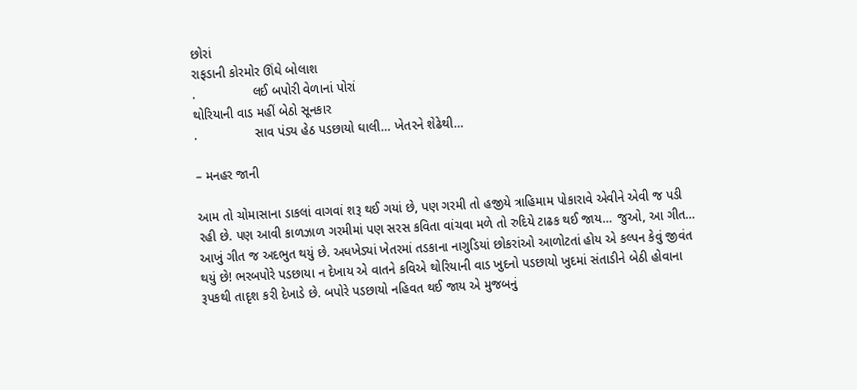છોરાં
રાફડાની કોરમોર ઊંઘે બોલાશ
.                લઈ બપોરી વેળાનાં પોરાં
થોરિયાની વાડ મહીં બેઠો સૂનકાર
.                સાવ પંડ્ય હેઠ પડછાયો ઘાલી… ખેતરને શેઢેથી…

– મનહર જાની

આમ તો ચોમાસાના ડાકલાં વાગવાં શરૂ થઈ ગયાં છે, પણ ગરમી તો હજીયે ત્રાહિમામ પોકારાવે એવીને એવી જ પડી રહી છે. પણ આવી કાળઝાળ ગરમીમાં પણ સરસ કવિતા વાંચવા મળે તો રુદિયે ટાઢક થઈ જાય… જુઓ, આ ગીત… આખું ગીત જ અદભુત થયું છે. અધખેડ્યાં ખેતરમાં તડકાના નાગુડિયાં છોકરાંઓ આળોટતાં હોય એ કલ્પન કેવું જીવંત થયું છે! ભરબપોરે પડછાયા ન દેખાય એ વાતને કવિએ થોરિયાની વાડ ખુદનો પડછાયો ખુદમાં સંતાડીને બેઠી હોવાના રૂપકથી તાદૃશ કરી દેખાડે છે. બપોરે પડછાયો નહિવત થઈ જાય એ મુજબનું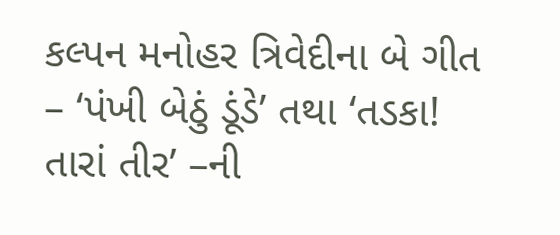કલ્પન મનોહર ત્રિવેદીના બે ગીત – ‘પંખી બેઠું ડૂંડે’ તથા ‘તડકા! તારાં તીર’ –ની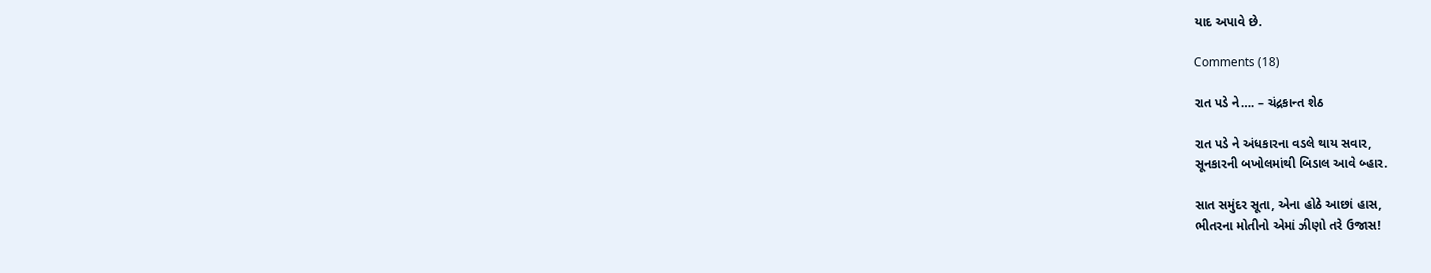યાદ અપાવે છે.

Comments (18)

રાત પડે ને…. – ચંદ્રકાન્ત શેઠ

રાત પડે ને અંધકારના વડલે થાય સવાર,
સૂનકારની બખોલમાંથી બિડાલ આવે બ્હાર.

સાત સમુંદર સૂતા, એના હોઠે આછાં હાસ,
ભીતરના મોતીનો એમાં ઝીણો તરે ઉજાસ!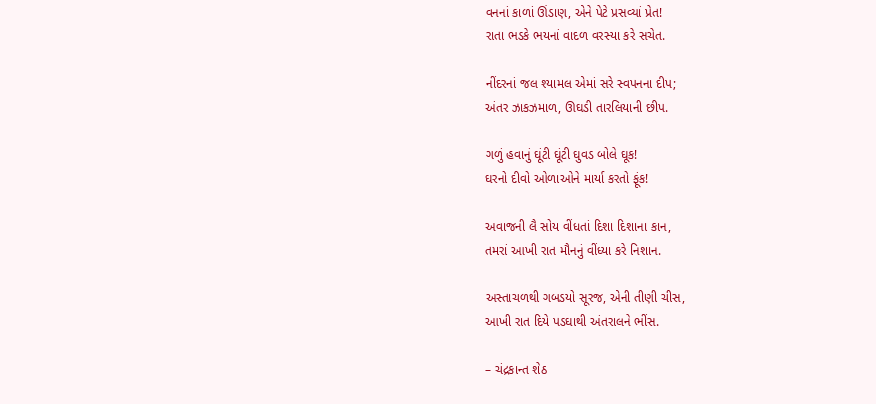વનનાં કાળાં ઊંડાણ, એને પેટે પ્રસવ્યાં પ્રેત!
રાતા ભડકે ભયનાં વાદળ વરસ્યા કરે સચેત.

નીંદરનાં જલ શ્યામલ એમાં સરે સ્વપનના દીપ;
અંતર ઝાકઝમાળ, ઊઘડી તારલિયાની છીપ.

ગળું હવાનું ઘૂંટી ઘૂંટી ઘુવડ બોલે ઘૂક!
ઘરનો દીવો ઓળાઓને માર્યા કરતો ફૂંક!

અવાજની લૈ સોય વીંધતાં દિશા દિશાના કાન,
તમરાં આખી રાત મૌનનું વીંધ્યા કરે નિશાન.

અસ્તાચળથી ગબડયો સૂરજ, એની તીણી ચીસ,
આખી રાત દિયે પડઘાથી અંતરાલને ભીંસ.

– ચંદ્રકાન્ત શેઠ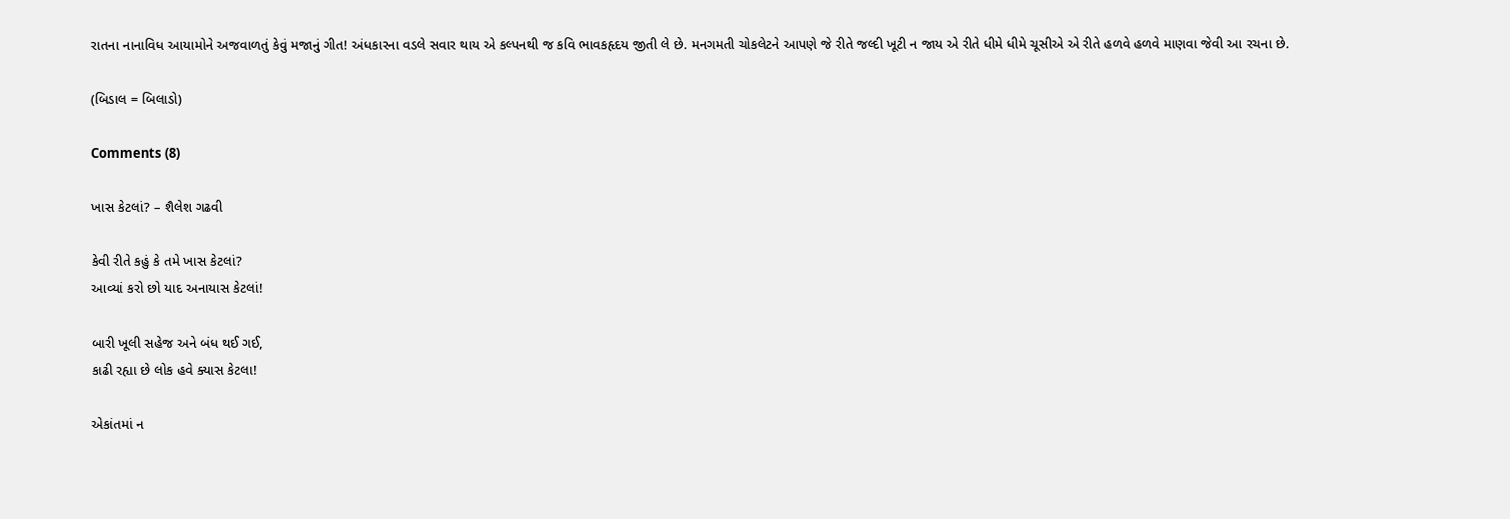રાતના નાનાવિધ આયામોને અજવાળતું કેવું મજાનું ગીત! અંધકારના વડલે સવાર થાય એ કલ્પનથી જ કવિ ભાવકહૃદય જીતી લે છે. મનગમતી ચોકલેટને આપણે જે રીતે જલ્દી ખૂટી ન જાય એ રીતે ધીમે ધીમે ચૂસીએ એ રીતે હળવે હળવે માણવા જેવી આ રચના છે.

(બિડાલ = બિલાડો)

Comments (8)

ખાસ કેટલાં? – શૈલેશ ગઢવી

કેવી રીતે કહું કે તમે ખાસ કેટલાં?
આવ્યાં કરો છો યાદ અનાયાસ કેટલાં!

બારી ખૂલી સહેજ અને બંધ થઈ ગઈ,
કાઢી રહ્યા છે લોક હવે ક્યાસ કેટલા!

એકાંતમાં ન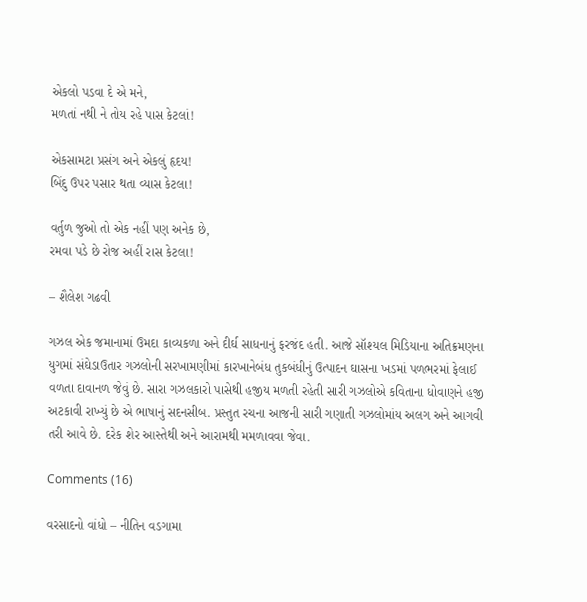એકલો પડવા દે એ મને,
મળતાં નથી ને તોય રહે પાસ કેટલાં!

એકસામટા પ્રસંગ અને એકલું હૃદય!
બિંદુ ઉપર પસાર થતા વ્યાસ કેટલા!

વર્તુળ જુઓ તો એક નહીં પણ અનેક છે,
રમવા પડે છે રોજ અહીં રાસ કેટલા!

– શૈલેશ ગઢવી

ગઝલ એક જમાનામાં ઉમદા કાવ્યકળા અને દીર્ઘ સાધનાનું ફરજંદ હતી. આજે સૉશ્યલ મિડિયાના અતિક્રમણના યુગમાં સંઘેડાઉતાર ગઝલોની સરખામણીમાં કારખાનેબંધ તુકબંધીનું ઉત્પાદન ઘાસના ખડમાં પળભરમાં ફેલાઈ વળતા દાવાનળ જેવું છે. સારા ગઝલકારો પાસેથી હજીય મળતી રહેતી સારી ગઝલોએ કવિતાના ધોવાણને હજી અટકાવી રાખ્યું છે એ ભાષાનું સદનસીબ. પ્રસ્તુત રચના આજની સારી ગણાતી ગઝલોમાંય અલગ અને આગવી તરી આવે છે. દરેક શેર આસ્તેથી અને આરામથી મમળાવવા જેવા.

Comments (16)

વરસાદનો વાંધો – નીતિન વડગામા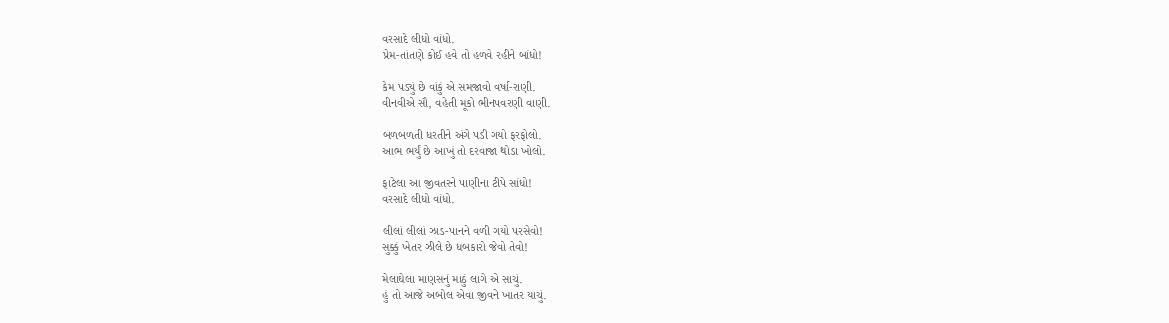વરસાદે લીધો વાંધો.
પ્રેમ-તાંતણે કોઈ હવે તો હળવે રહીને બાંધો!

કેમ પડ્યું છે વાંકું એ સમજાવો વર્ષા-રાણી.
વીનવીએ સૌ, વહેતી મૂકો ભીનપવરણી વાણી.

બળબળતી ધરતીને અંગે પડી ગયો ફરફોલો.
આભ ભર્યું છે આખું તો દરવાજા થોડા ખોલો.

ફાટેલા આ જીવતરને પાણીના ટીપે સાંધો!
વરસાદે લીધો વાંધો.

લીલાં લીલાં ઝાડ-પાનને વળી ગયો પરસેવો!
સુક્કું ખેતર ઝીલે છે ધબકારો જેવો તેવો!

મેલાઘેલા માણસનું માઠું લાગે એ સાચું.
હું તો આજે અબોલ એવા જીવને ખાતર યાચું.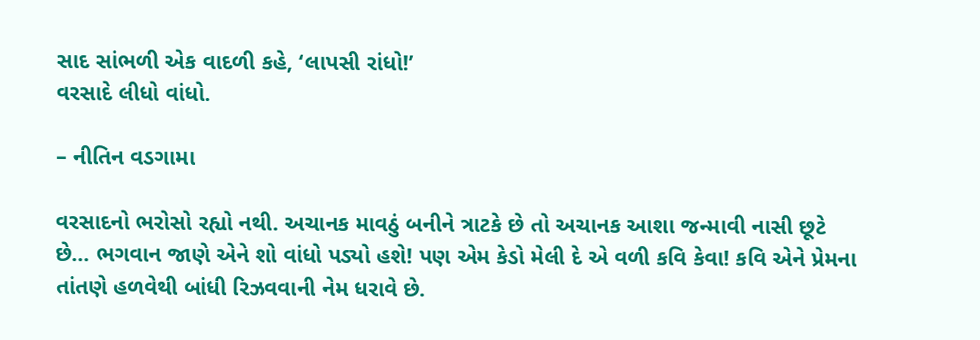સાદ સાંભળી એક વાદળી કહે, ‘લાપસી રાંધો!’
વરસાદે લીધો વાંધો.

– નીતિન વડગામા

વરસાદનો ભરોસો રહ્યો નથી. અચાનક માવઠું બનીને ત્રાટકે છે તો અચાનક આશા જન્માવી નાસી છૂટે છે… ભગવાન જાણે એને શો વાંધો પડ્યો હશે! પણ એમ કેડો મેલી દે એ વળી કવિ કેવા! કવિ એને પ્રેમના તાંતણે હળવેથી બાંધી રિઝવવાની નેમ ધરાવે છે.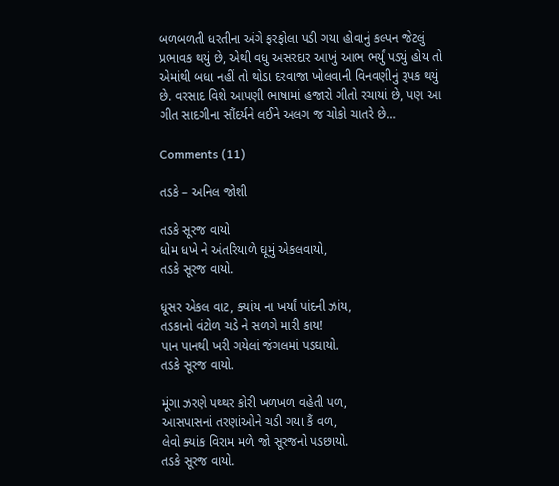બળબળતી ધરતીના અંગે ફરફોલા પડી ગયા હોવાનું કલ્પન જેટલું પ્રભાવક થયું છે, એથી વધુ અસરદાર આખું આભ ભર્યું પડ્યું હોય તો એમાંથી બધા નહીં તો થોડા દરવાજા ખોલવાની વિનવણીનું રૂપક થયું છે. વરસાદ વિશે આપણી ભાષામાં હજારો ગીતો રચાયાં છે, પણ આ ગીત સાદગીના સૌંદર્યને લઈને અલગ જ ચોકો ચાતરે છે…

Comments (11)

તડકે – અનિલ જોશી

તડકે સૂરજ વાયો
ધોમ ધખે ને અંતરિયાળે ઘૂમું એકલવાયો,
તડકે સૂરજ વાયો.

ધૂસર એકલ વાટ, ક્યાંય ના ખર્યાં પાંદની ઝાંય,
તડકાનો વંટોળ ચડે ને સળગે મારી કાય!
પાન પાનથી ખરી ગયેલાં જંગલમાં પડઘાયો.
તડકે સૂરજ વાયો.

મૂંગા ઝરણે પથ્થર કોરી ખળખળ વહેતી પળ,
આસપાસનાં તરણાંઓને ચડી ગયા કૈં વળ,
લેવો ક્યાંક વિરામ મળે જો સૂરજનો પડછાયો.
તડકે સૂરજ વાયો.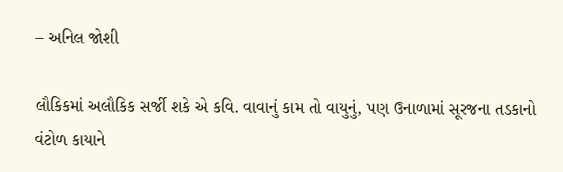– અનિલ જોશી

લૌકિકમાં અલૌકિક સર્જી શકે એ કવિ. વાવાનું કામ તો વાયુનું, પણ ઉનાળામાં સૂરજના તડકાનો વંટોળ કાયાને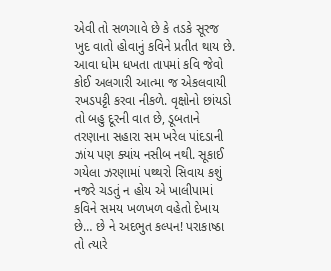એવી તો સળગાવે છે કે તડકે સૂરજ ખુદ વાતો હોવાનું કવિને પ્રતીત થાય છે. આવા ધોમ ધખતા તાપમાં કવિ જેવો કોઈ અલગારી આત્મા જ એકલવાયી રખડપટ્ટી કરવા નીકળે. વૃક્ષોનો છાંયડો તો બહુ દૂરની વાત છે, ડૂબતાને તરણાના સહારા સમ ખરેલ પાંદડાની ઝાંય પણ ક્યાંય નસીબ નથી. સૂકાઈ ગયેલા ઝરણામાં પથ્થરો સિવાય કશું નજરે ચડતું ન હોય એ ખાલીપામાં કવિને સમય ખળખળ વહેતો દેખાય છે… છે ને અદભુત કલ્પન! પરાકાષ્ઠા તો ત્યારે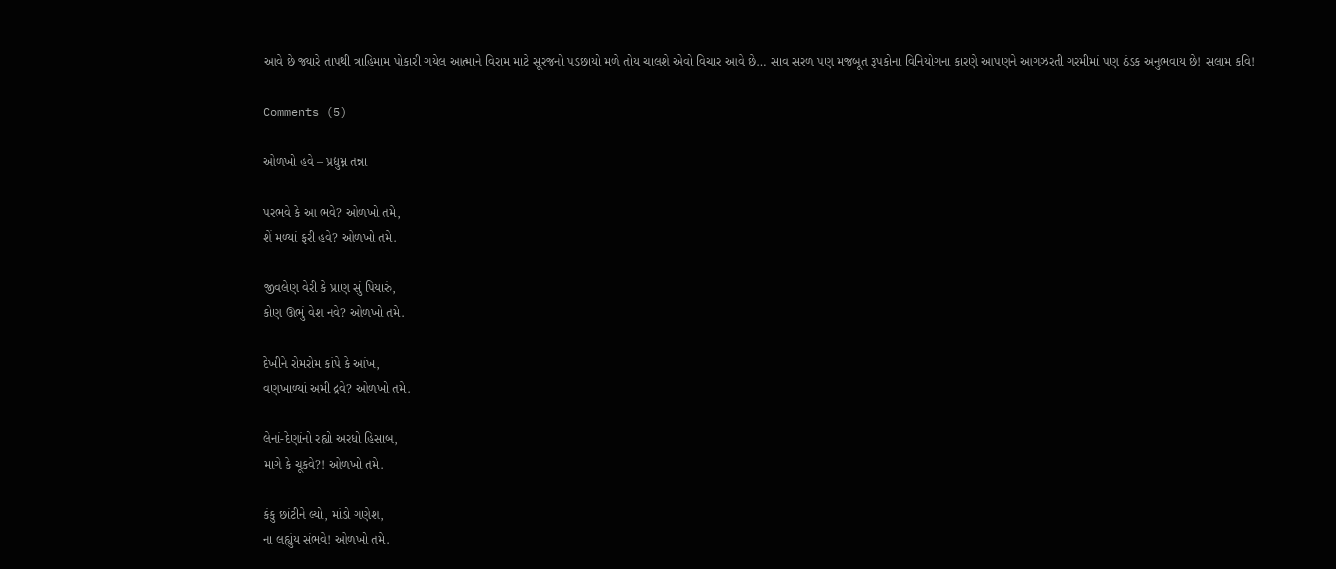આવે છે જ્યારે તાપથી ત્રાહિમામ પોકારી ગયેલ આત્માને વિરામ માટે સૂરજનો પડછાયો મળે તોય ચાલશે એવો વિચાર આવે છે… સાવ સરળ પણ મજબૂત રૂપકોના વિનિયોગના કારણે આપણને આગઝરતી ગરમીમાં પણ ઠંડક અનુભવાય છે! સલામ કવિ!

Comments (5)

ઓળખો હવે – પ્રદ્યુમ્ન તન્ના

પરભવે કે આ ભવે? ઓળખો તમે,
શેં મળ્યાં ફરી હવે? ઓળખો તમે.

જીવલેણ વેરી કે પ્રાણ સું પિયારું,
કોણ ઊભું વેશ નવે? ઓળખો તમે.

દેખીને રોમરોમ કાંપે કે આંખ,
વણખાળ્યાં અમી દ્રવે? ઓળખો તમે.

લેનાં-દેણાંનો રહ્યો અરધો હિસાબ,
માગે કે ચૂકવે?! ઓળખો તમે.

કંકુ છાંટીને લ્યો, માંડો ગણેશ,
ના લહ્યુંય સંભવે! ઓળખો તમે.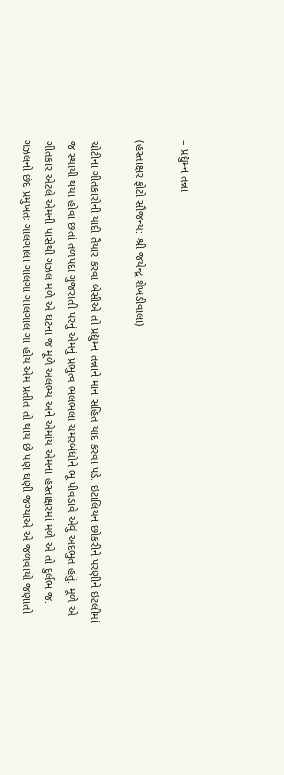– પ્રદ્યુમ્ન તન્ના

(હસ્તાક્ષર ફોટો સૌજન્ય: શ્રી જયેન્દ્ર શેખડીવાલા)

ચોટીના ગીતકારોની યાદી તૈયાર કરવા બેસીએ તો પ્રદ્યુમ્ન તન્નાને માન સહિત યાદ કરવા પડે. ઇટાલિયન છોકરીને પરણીને ઇટલીમાં જ સ્થાયી થયા હોવા છતાં તળપદા ગુજરાતી પરનું એમનું પ્રભુત્વ ભલભલા ચમરબંધોને ભૂ પીવડાવે એવું અદભુત હતું. મૂળે એ ગીતકાર એટલે એમની પાસેથી ગઝલ મળે એ ઘટના જ મૂળે અલભ્ય અને એમાંય એમના હસ્તાક્ષરમાં મળે એ તો દુર્લભ જ. ગઝલનો છંદ પ્રમુખતઃ ગાલગાલા ગાલગા ગાલગાલ ગા હોય એમ પ્રતીત તો થાય છે પણ ઘણી જગ્યાએ એ જળવાયો જણાતો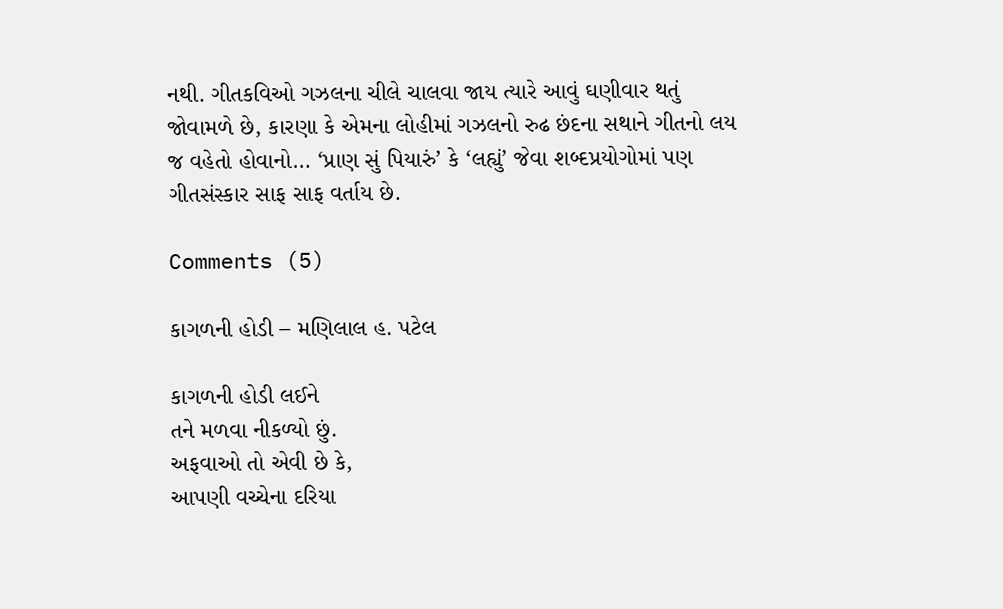નથી. ગીતકવિઓ ગઝલના ચીલે ચાલવા જાય ત્યારે આવું ઘણીવાર થતું જોવામળે છે, કારણા કે એમના લોહીમાં ગઝલનો રુઢ છંદના સથાને ગીતનો લય જ વહેતો હોવાનો… ‘પ્રાણ સું પિયારું’ કે ‘લહ્યું’ જેવા શબ્દપ્રયોગોમાં પણ ગીતસંસ્કાર સાફ સાફ વર્તાય છે.

Comments (5)

કાગળની હોડી – મણિલાલ હ. પટેલ

કાગળની હોડી લઈને
તને મળવા નીકળ્યો છું.
અફવાઓ તો એવી છે કે,
આપણી વચ્ચેના દરિયા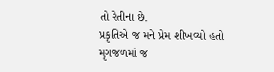તો રેતીના છે.
પ્રકૃતિએ જ મને પ્રેમ શીખવ્યો હતો
મૃગજળમાં જ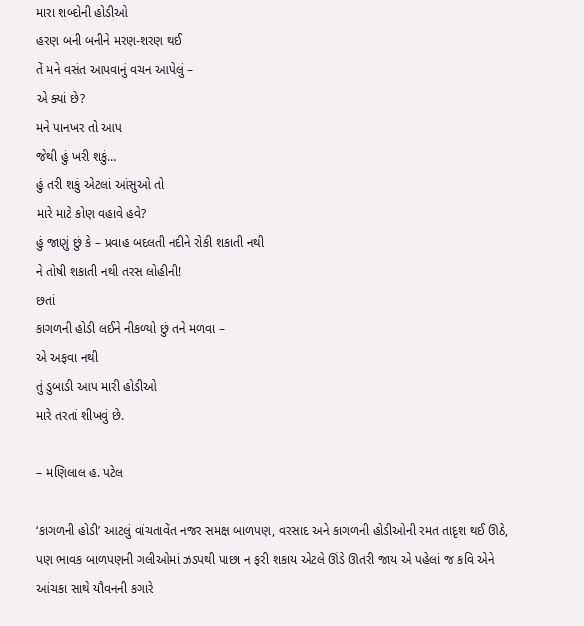મારા શબ્દોની હોડીઓ
હરણ બની બનીને મરણ-શરણ થઈ
તેં મને વસંત આપવાનું વચન આપેલું –
એ ક્યાં છે?
મને પાનખર તો આપ
જેથી હું ખરી શકું…
હું તરી શકું એટલાં આંસુઓ તો
મારે માટે કોણ વહાવે હવે?
હું જાણું છું કે – પ્રવાહ બદલતી નદીને રોકી શકાતી નથી
ને તોષી શકાતી નથી તરસ લોહીની!
છતાં
કાગળની હોડી લઈને નીકળ્યો છું તને મળવા –
એ અફવા નથી
તું ડુબાડી આપ મારી હોડીઓ
મારે તરતાં શીખવું છે.

– મણિલાલ હ. પટેલ

‘કાગળની હોડી’ આટલું વાંચતાવેંત નજર સમક્ષ બાળપણ, વરસાદ અને કાગળની હોડીઓની રમત તાદૃશ થઈ ઊઠે, પણ ભાવક બાળપણની ગલીઓમાં ઝડપથી પાછા ન ફરી શકાય એટલે ઊંડે ઊતરી જાય એ પહેલાં જ કવિ એને આંચકા સાથે યૌવનની કગારે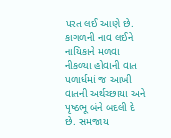પરત લઈ આણે છે. કાગળની નાવ લઈને નાયિકાને મળવા નીકળ્યા હોવાની વાત પળાર્ધમાં જ આખી વાતની અર્થચ્છાયા અને પૃષ્ઠભૂ બંને બદલી દે છે. સમજાય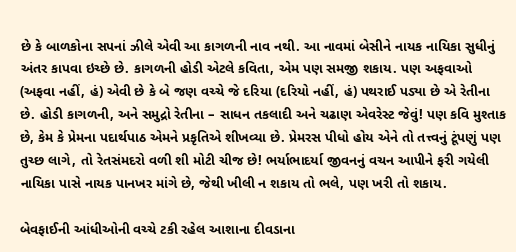છે કે બાળકોના સપનાં ઝીલે એવી આ કાગળની નાવ નથી. આ નાવમાં બેસીને નાયક નાયિકા સુધીનું અંતર કાપવા ઇચ્છે છે. કાગળની હોડી એટલે કવિતા, એમ પણ સમજી શકાય. પણ અફવાઓ (અફવા નહીં, હં) એવી છે કે બે જણ વચ્ચે જે દરિયા (દરિયો નહીં, હં) પથરાઈ પડ્યા છે એ રેતીના છે. હોડી કાગળની, અને સમુદ્રો રેતીના – સાધન તકલાદી અને ચઢાણ એવરેસ્ટ જેવું! પણ કવિ મુશ્તાક છે, કેમ કે પ્રેમના પદાર્થપાઠ એમને પ્રકૃતિએ શીખવ્યા છે. પ્રેમરસ પીધો હોય એને તો તત્ત્વનું ટૂંપણું પણ તુચ્છ લાગે, તો રેતસંમદરો વળી શી મોટી ચીજ છે! ભર્યાભાદર્યા જીવનનું વચન આપીને ફરી ગયેલી નાયિકા પાસે નાયક પાનખર માંગે છે, જેથી ખીલી ન શકાય તો ભલે, પણ ખરી તો શકાય.

બેવફાઈની આંધીઓની વચ્ચે ટકી રહેલ આશાના દીવડાના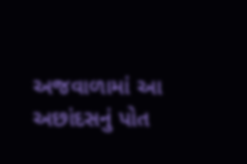અજવાળામાં આ અછાંદસનું પોત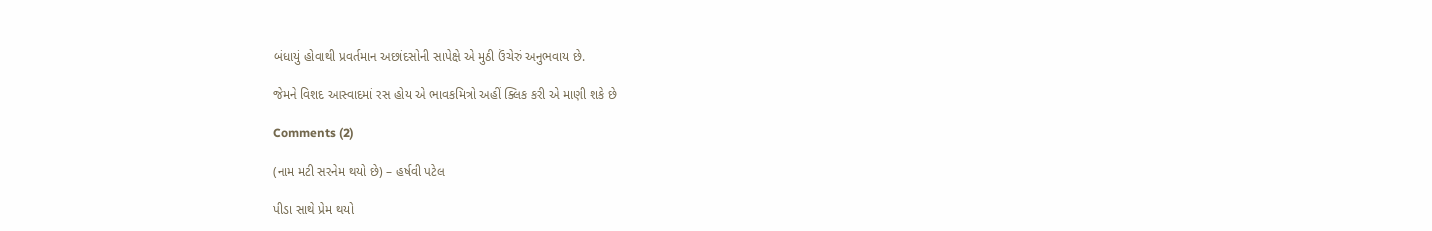બંધાયું હોવાથી પ્રવર્તમાન અછાંદસોની સાપેક્ષે એ મુઠી ઉંચેરું અનુભવાય છે.

જેમને વિશદ આસ્વાદમાં રસ હોય એ ભાવકમિત્રો અહીં ક્લિક કરી એ માણી શકે છે

Comments (2)

(નામ મટી સરનેમ થયો છે) – હર્ષવી પટેલ

પીડા સાથે પ્રેમ થયો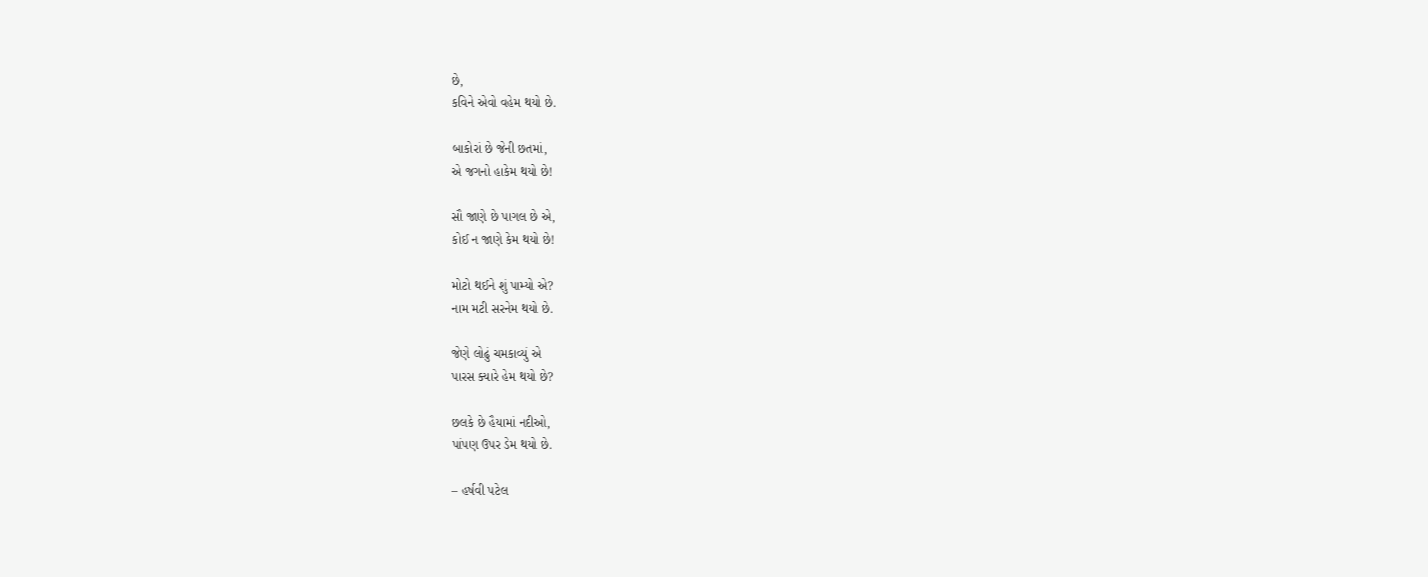છે,
કવિને એવો વહેમ થયો છે.

બાકોરાં છે જેની છતમાં,
એ જગનો હાકેમ થયો છે!

સૌ જાણે છે પાગલ છે એ,
કોઈ ન જાણે કેમ થયો છે!

મોટો થઈને શું પામ્યો એ?
નામ મટી સરનેમ થયો છે.

જેણે લોઢું ચમકાવ્યું એ
પારસ ક્યારે હેમ થયો છે?

છલકે છે હૈયામાં નદીઓ,
પાંપણ ઉપર ડેમ થયો છે.

– હર્ષવી પટેલ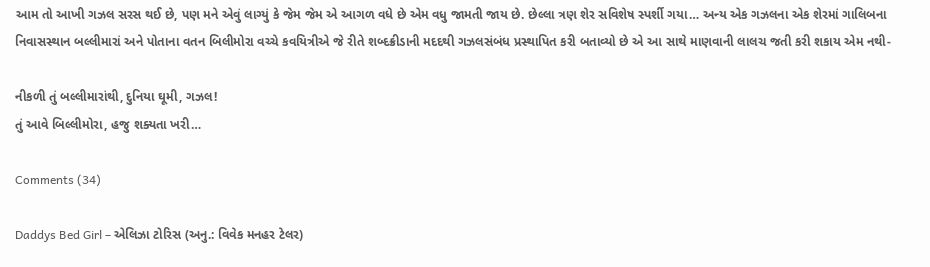આમ તો આખી ગઝલ સરસ થઈ છે, પણ મને એવું લાગ્યું કે જેમ જેમ એ આગળ વધે છે એમ વધુ જામતી જાય છે. છેલ્લા ત્રણ શેર સવિશેષ સ્પર્શી ગયા… અન્ય એક ગઝલના એક શેરમાં ગાલિબના નિવાસસ્થાન બલ્લીમારાં અને પોતાના વતન બિલીમોરા વચ્ચે કવયિત્રીએ જે રીતે શબ્દક્રીડાની મદદથી ગઝલસંબંધ પ્રસ્થાપિત કરી બતાવ્યો છે એ આ સાથે માણવાની લાલચ જતી કરી શકાય એમ નથી-

નીકળી તું બલ્લીમારાંથી, દુનિયા ઘૂમી, ગઝલ!
તું આવે બિલ્લીમોરા, હજુ શક્યતા ખરી…

Comments (34)

Daddys Bed Girl – એલિઝા ટોરિસ (અનુ.: વિવેક મનહર ટેલર)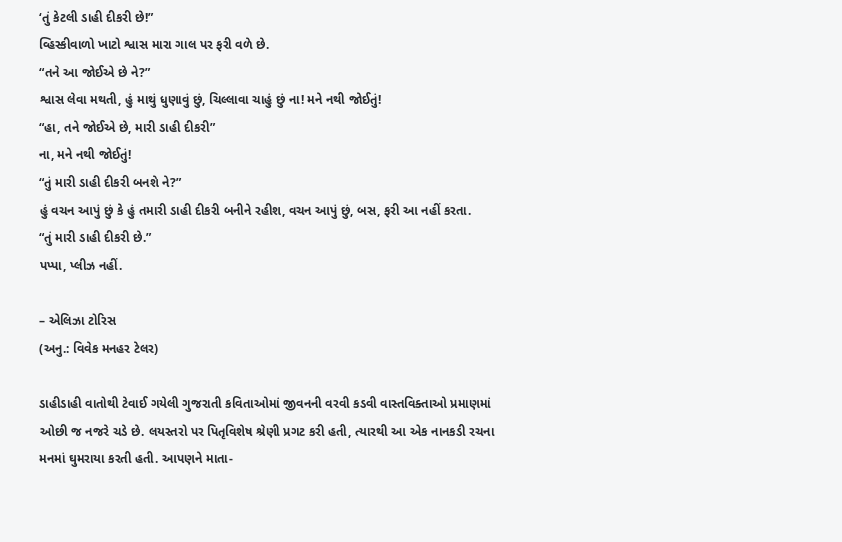‘તું કેટલી ડાહી દીકરી છે!”
વ્હિસ્કીવાળો ખાટો શ્વાસ મારા ગાલ પર ફરી વળે છે.
“તને આ જોઈએ છે ને?”
શ્વાસ લેવા મથતી, હું માથું ધુણાવું છું, ચિલ્લાવા ચાહું છું ના! મને નથી જોઈતું!
“હા, તને જોઈએ છે, મારી ડાહી દીકરી”
ના, મને નથી જોઈતું!
“તું મારી ડાહી દીકરી બનશે ને?”
હું વચન આપું છું કે હું તમારી ડાહી દીકરી બનીને રહીશ, વચન આપું છું, બસ, ફરી આ નહીં કરતા.
“તું મારી ડાહી દીકરી છે.”
પપ્પા, પ્લીઝ નહીં.

– એલિઝા ટોરિસ
(અનુ.: વિવેક મનહર ટેલર)

ડાહીડાહી વાતોથી ટેવાઈ ગયેલી ગુજરાતી કવિતાઓમાં જીવનની વરવી કડવી વાસ્તવિક્તાઓ પ્રમાણમાં ઓછી જ નજરે ચડે છે. લયસ્તરો પર પિતૃવિશેષ શ્રેણી પ્રગટ કરી હતી, ત્યારથી આ એક નાનકડી રચના મનમાં ઘુમરાયા કરતી હતી. આપણને માતા-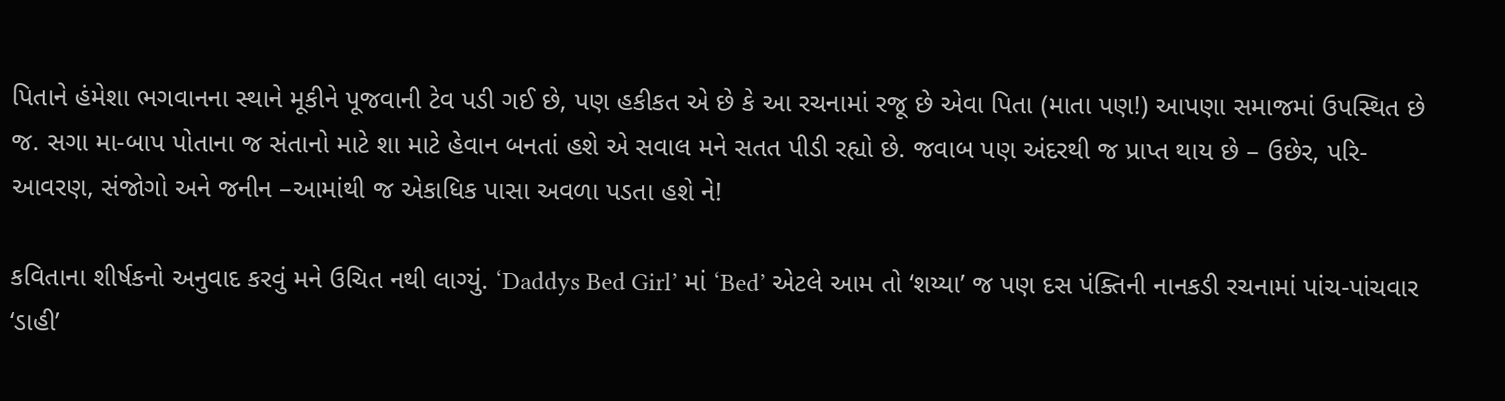પિતાને હંમેશા ભગવાનના સ્થાને મૂકીને પૂજવાની ટેવ પડી ગઈ છે, પણ હકીકત એ છે કે આ રચનામાં રજૂ છે એવા પિતા (માતા પણ!) આપણા સમાજમાં ઉપસ્થિત છે જ. સગા મા-બાપ પોતાના જ સંતાનો માટે શા માટે હેવાન બનતાં હશે એ સવાલ મને સતત પીડી રહ્યો છે. જવાબ પણ અંદરથી જ પ્રાપ્ત થાય છે – ઉછેર, પરિ-આવરણ, સંજોગો અને જનીન –આમાંથી જ એકાધિક પાસા અવળા પડતા હશે ને!

કવિતાના શીર્ષકનો અનુવાદ કરવું મને ઉચિત નથી લાગ્યું. ‘Daddys Bed Girl’ માં ‘Bed’ એટલે આમ તો ‘શય્યા’ જ પણ દસ પંક્તિની નાનકડી રચનામાં પાંચ-પાંચવાર ‘ડાહી’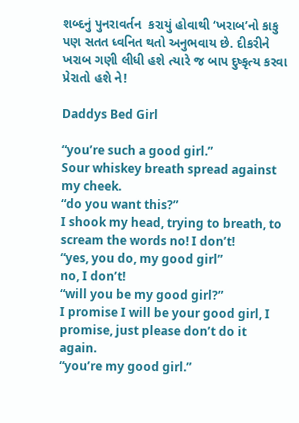શબ્દનું પુનરાવર્તન  કરાયું હોવાથી ‘ખરાબ’નો કાકુ પણ સતત ધ્વનિત થતો અનુભવાય છે. દીકરીને ખરાબ ગણી લીધી હશે ત્યારે જ બાપ દુષ્કૃત્ય કરવા પ્રેરાતો હશે ને!

Daddys Bed Girl

“you’re such a good girl.”
Sour whiskey breath spread against my cheek.
“do you want this?”
I shook my head, trying to breath, to scream the words no! I don’t!
“yes, you do, my good girl”
no, I don’t!
“will you be my good girl?”
I promise I will be your good girl, I promise, just please don’t do it again.
“you’re my good girl.”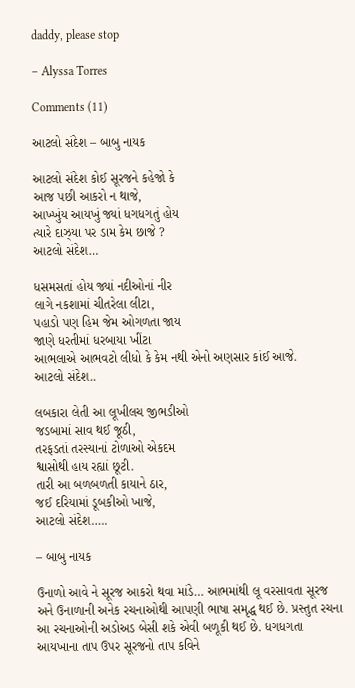daddy, please stop

– Alyssa Torres

Comments (11)

આટલો સંદેશ – બાબુ નાયક

આટલો સંદેશ કોઈ સૂરજને કહેજો કે
આજ પછી આકરો ન થાજે,
આખ્ખુંય આયખું જ્યાં ધગધગતું હોય
ત્યારે દાઝ્યા પર ડામ કેમ છાજે ?
આટલો સંદેશ…

ધસમસતાં હોય જ્યાં નદીઓનાં નીર
લાગે નકશામાં ચીતરેલા લીટા,
પહાડો પણ હિમ જેમ ઓગળતા જાય
જાણે ધરતીમાં ધરબાયા ખીંટા
આભલાએ આભવટો લીધો કે કેમ નથી એનો અણસાર કાંઈ આજે.
આટલો સંદેશ..

લબકારા લેતી આ લૂખીલચ જીભડીઓ
જડબામાં સાવ થઈ જૂઠી,
તરફડતાં તરસ્યાનાં ટોળાઓ એકદમ
શ્વાસોથી હાય રહ્યાં છૂટી.
તારી આ બળબળતી કાયાને ઠાર,
જઈ દરિયામાં ડૂબકીઓ ખાજે,
આટલો સંદેશ…..

– બાબુ નાયક

ઉનાળો આવે ને સૂરજ આકરો થવા માંડે… આભમાંથી લૂ વરસાવતા સૂરજ અને ઉનાળાની અનેક રચનાઓથી આપણી ભાષા સમૃદ્ધ થઈ છે. પ્રસ્તુત રચના આ રચનાઓની અડોઅડ બેસી શકે એવી બળૂકી થઈ છે. ધગધગતા આયખાના તાપ ઉપર સૂરજનો તાપ કવિને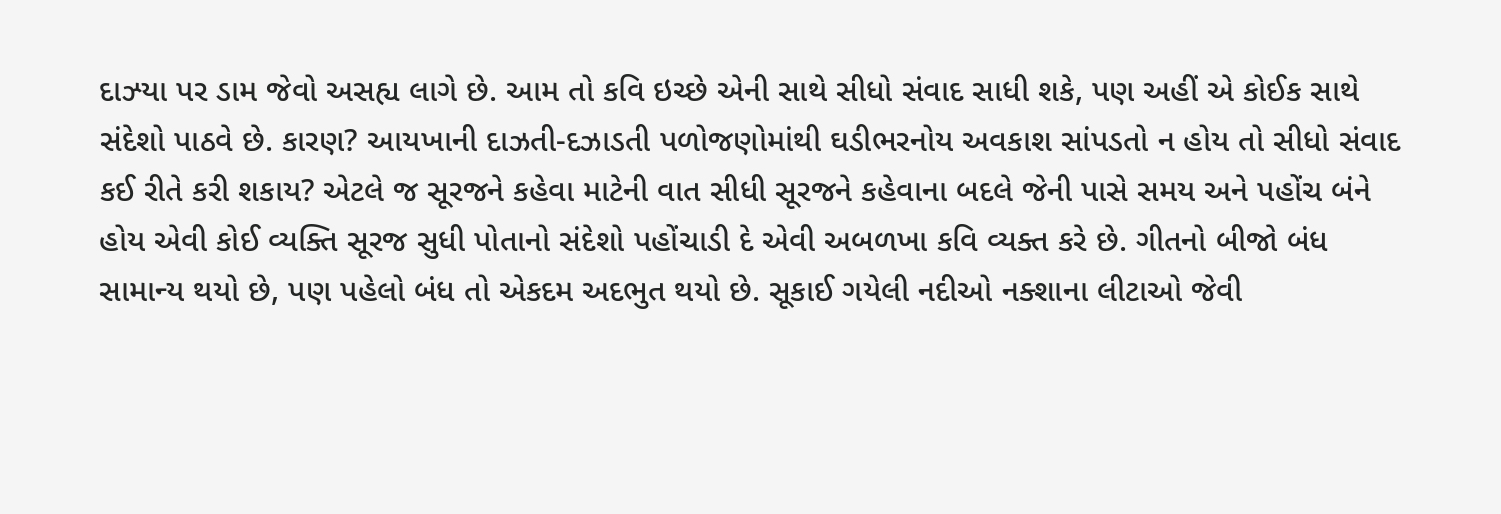દાઝ્યા પર ડામ જેવો અસહ્ય લાગે છે. આમ તો કવિ ઇચ્છે એની સાથે સીધો સંવાદ સાધી શકે, પણ અહીં એ કોઈક સાથે સંદેશો પાઠવે છે. કારણ? આયખાની દાઝતી-દઝાડતી પળોજણોમાંથી ઘડીભરનોય અવકાશ સાંપડતો ન હોય તો સીધો સંવાદ કઈ રીતે કરી શકાય? એટલે જ સૂરજને કહેવા માટેની વાત સીધી સૂરજને કહેવાના બદલે જેની પાસે સમય અને પહોંચ બંને હોય એવી કોઈ વ્યક્તિ સૂરજ સુધી પોતાનો સંદેશો પહોંચાડી દે એવી અબળખા કવિ વ્યક્ત કરે છે. ગીતનો બીજો બંધ સામાન્ય થયો છે, પણ પહેલો બંધ તો એકદમ અદભુત થયો છે. સૂકાઈ ગયેલી નદીઓ નક્શાના લીટાઓ જેવી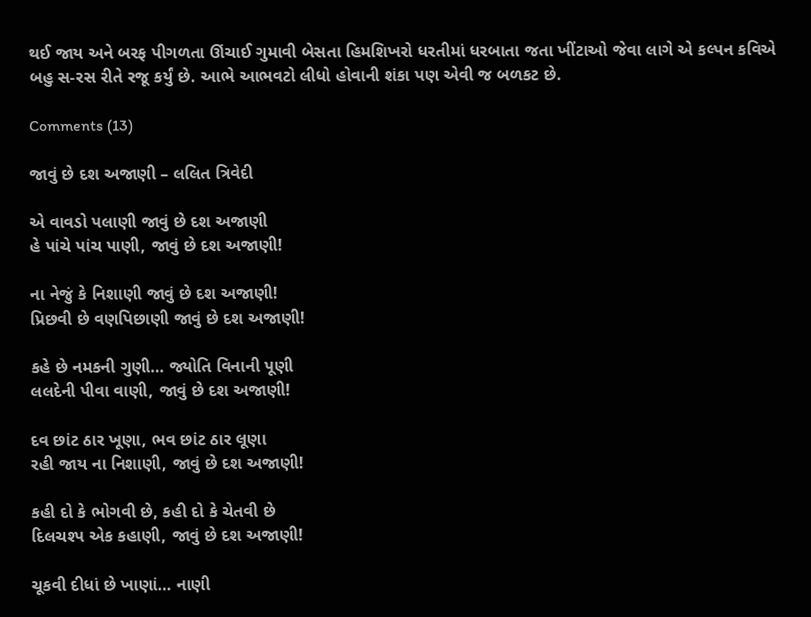થઈ જાય અને બરફ પીગળતા ઊંચાઈ ગુમાવી બેસતા હિમશિખરો ધરતીમાં ધરબાતા જતા ખીંટાઓ જેવા લાગે એ કલ્પન કવિએ બહુ સ-રસ રીતે રજૂ કર્યું છે. આભે આભવટો લીધો હોવાની શંકા પણ એવી જ બળકટ છે.

Comments (13)

જાવું છે દશ અજાણી – લલિત ત્રિવેદી

એ વાવડો પલાણી જાવું છે દશ અજાણી
હે પાંચે પાંચ પાણી, જાવું છે દશ અજાણી!

ના નેજું કે નિશાણી જાવું છે દશ અજાણી!
પ્રિછવી છે વણપિછાણી જાવું છે દશ અજાણી!

કહે છે નમકની ગુણી… જ્યોતિ વિનાની પૂણી
લલદેની પીવા વાણી, જાવું છે દશ અજાણી!

દવ છાંટ ઠાર ખૂણા, ભવ છાંટ ઠાર લૂણા
રહી જાય ના નિશાણી, જાવું છે દશ અજાણી!

કહી દો કે ભોગવી છે, કહી દો કે ચેતવી છે
દિલચશ્પ એક કહાણી, જાવું છે દશ અજાણી!

ચૂકવી દીધાં છે ખાણાં… નાણી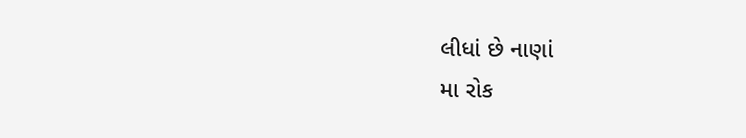લીધાં છે નાણાં
મા રોક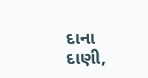દાના દાણી,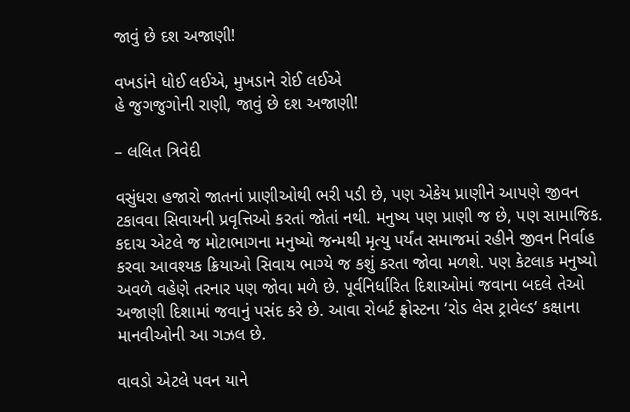જાવું છે દશ અજાણી!

વખડાંને ધોઈ લઈએ, મુખડાને રોઈ લઈએ
હે જુગજુગોની રાણી, જાવું છે દશ અજાણી!

– લલિત ત્રિવેદી

વસુંધરા હજારો જાતનાં પ્રાણીઓથી ભરી પડી છે, પણ એકેય પ્રાણીને આપણે જીવન ટકાવવા સિવાયની પ્રવૃત્તિઓ કરતાં જોતાં નથી. મનુષ્ય પણ પ્રાણી જ છે, પણ સામાજિક. કદાચ એટલે જ મોટાભાગના મનુષ્યો જન્મથી મૃત્યુ પર્યંત સમાજમાં રહીને જીવન નિર્વાહ કરવા આવશ્યક ક્રિયાઓ સિવાય ભાગ્યે જ કશું કરતા જોવા મળશે. પણ કેટલાક મનુષ્યો અવળે વહેણે તરનાર પણ જોવા મળે છે. પૂર્વનિર્ધારિત દિશાઓમાં જવાના બદલે તેઓ અજાણી દિશામાં જવાનું પસંદ કરે છે. આવા રોબર્ટ ફ્રોસ્ટના ‘રોડ લેસ ટ્રાવેલ્ડ’ કક્ષાના માનવીઓની આ ગઝલ છે.

વાવડો એટલે પવન યાને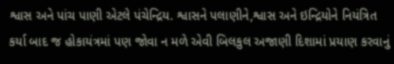શ્વાસ અને પાંચ પાણી એટલે પંચેન્દ્રિય. શ્વાસને પલાણીને,શ્વાસ અને ઇન્દ્રિયોને નિયંત્રિત કર્યા બાદ જ હોકાયંત્રમાં પણ જોવા ન મળે એવી બિલકુલ અજાણી દિશામાં પ્રયાણ કરવાનું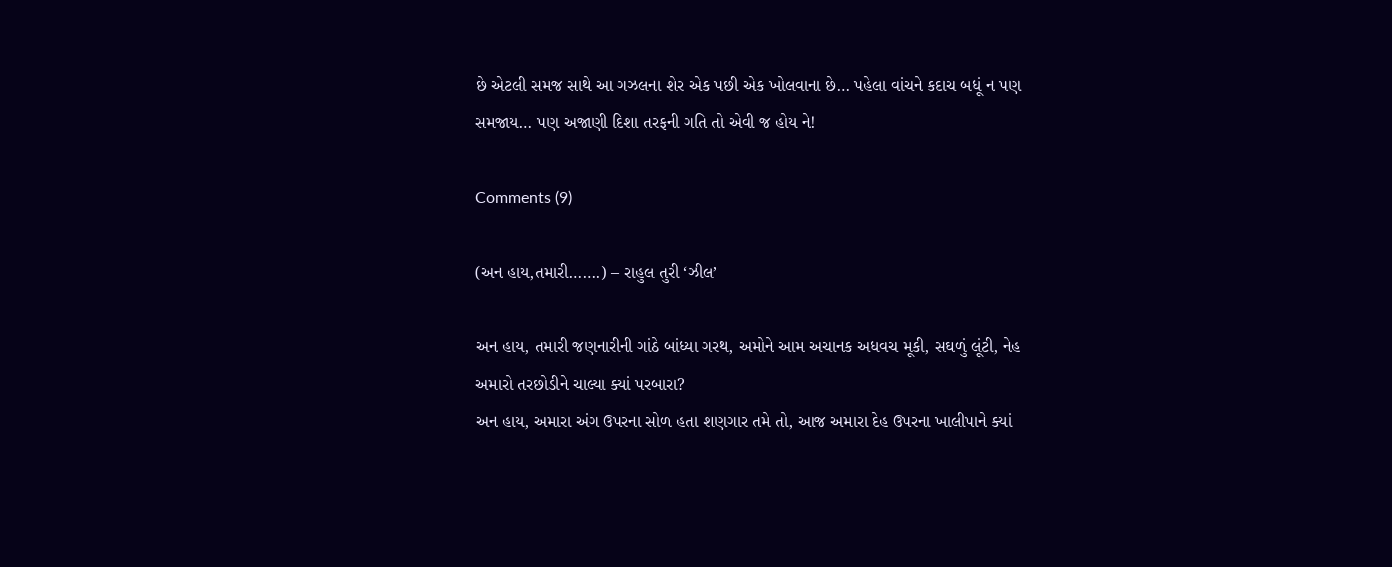છે એટલી સમજ સાથે આ ગઝલના શેર એક પછી એક ખોલવાના છે… પહેલા વાંચને કદાચ બધૂં ન પણ સમજાય… પણ અજાણી દિશા તરફની ગતિ તો એવી જ હોય ને!

Comments (9)

(અન હાય,તમારી…….) – રાહુલ તુરી ‘ઝીલ’

અન હાય, તમારી જણનારીની ગાંઠે બાંધ્યા ગરથ, અમોને આમ અચાનક અધવચ મૂકી, સઘળું લૂંટી, નેહ અમારો તરછોડીને ચાલ્યા ક્યાં પરબારા?
અન હાય, અમારા અંગ ઉપરના સોળ હતા શણગાર તમે તો, આજ અમારા દેહ ઉપરના ખાલીપાને ક્યાં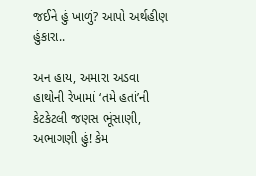જઈને હું ખાળું? આપો અર્થહીણ હુંકારા..

અન હાય, અમારા અડવા હાથોની રેખામાં ‘તમે હતાં’ની કેટકેટલી જણસ ભૂંસાણી, અભાગણી હું! કેમ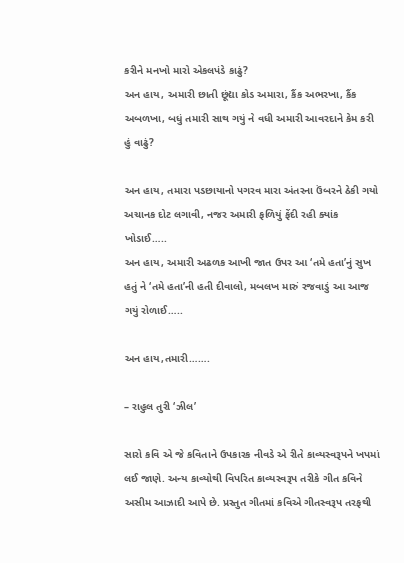કરીને મનખો મારો એકલપંડે કાઢું?
અન હાય, અમારી છાતી છૂંદ્યા કોડ અમારા, કૈંક અભરખા, કૈંક અબળખા, બધું તમારી સાથ ગયું ને વધી અમારી આવરદાને કેમ કરી હું વાઢું?

અન હાય, તમારા પડછાયાનો પગરવ મારા અંતરના ઉંબરને ઠેકી ગયો અચાનક દોટ લગાવી, નજર અમારી ફળિયું ફેંદી રહી ક્યાંક ખોડાઈ…..
અન હાય, અમારી અઢળક આખી જાત ઉપર આ ‘તમે હતા’નું સુખ હતું ને ‘તમે હતા’ની હતી દીવાલો, મબલખ મારું રજવાડું આ આજ ગયું રોળાઈ…..

અન હાય,તમારી…….

– રાહુલ તુરી ‘ઝીલ’

સારો કવિ એ જે કવિતાને ઉપકારક નીવડે એ રીતે કાવ્યસ્વરૂપને ખપમાં લઈ જાણે. અન્ય કાવ્યોથી વિપરિત કાવ્યસ્વરૂપ તરીકે ગીત કવિને અસીમ આઝાદી આપે છે. પ્રસ્તુત ગીતમાં કવિએ ગીતસ્વરૂપ તરફથી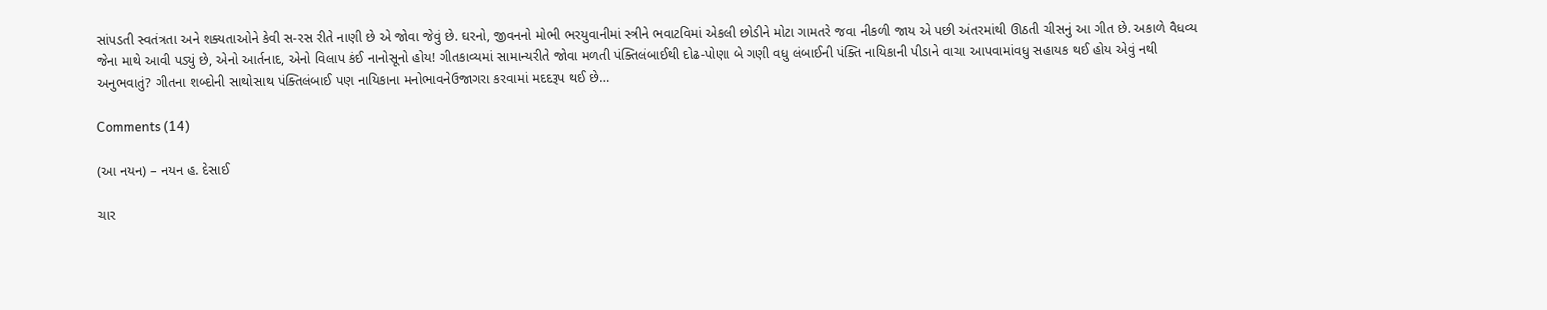સાંપડતી સ્વતંત્રતા અને શક્યતાઓને કેવી સ-રસ રીતે નાણી છે એ જોવા જેવું છે. ઘરનો, જીવનનો મોભી ભરયુવાનીમાં સ્ત્રીને ભવાટવિમાં એકલી છોડીને મોટા ગામતરે જવા નીકળી જાય એ પછી અંતરમાંથી ઊઠતી ચીસનું આ ગીત છે. અકાળે વૈધવ્ય જેના માથે આવી પડ્યું છે, એનો આર્તનાદ, એનો વિલાપ કંઈ નાનોસૂનો હોય! ગીતકાવ્યમાં સામાન્યરીતે જોવા મળતી પંક્તિલંબાઈથી દોઢ-પોણા બે ગણી વધુ લંબાઈની પંક્તિ નાયિકાની પીડાને વાચા આપવામાંવધુ સહાયક થઈ હોય એવું નથી અનુભવાતું? ગીતના શબ્દોની સાથોસાથ પંક્તિલંબાઈ પણ નાયિકાના મનોભાવનેઉજાગરા કરવામાં મદદરૂપ થઈ છે…

Comments (14)

(આ નયન) – નયન હ. દેસાઈ

ચાર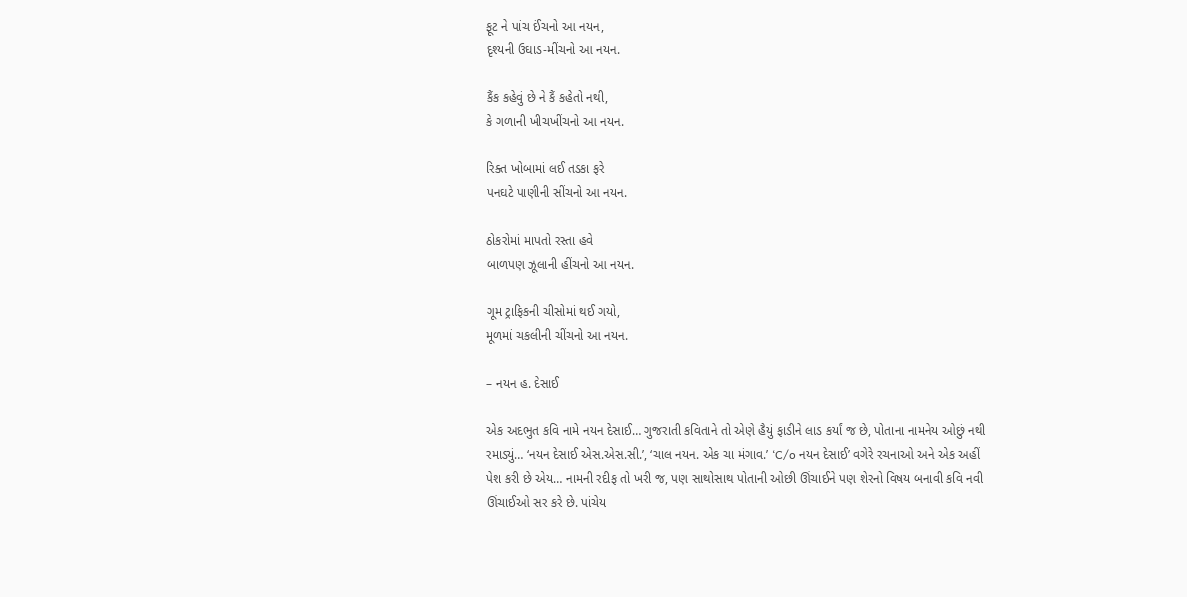ફૂટ ને પાંચ ઈંચનો આ નયન,
દૃશ્યની ઉઘાડ-મીંચનો આ નયન.

કૈંક કહેવું છે ને કૈં કહેતો નથી,
કે ગળાની ખીચખીંચનો આ નયન.

રિક્ત ખોબામાં લઈ તડકા ફરે
પનઘટે પાણીની સીંચનો આ નયન.

ઠોકરોમાં માપતો રસ્તા હવે
બાળપણ ઝૂલાની હીંચનો આ નયન.

ગૂમ ટ્રાફિકની ચીસોમાં થઈ ગયો,
મૂળમાં ચકલીની ચીંચનો આ નયન.

– નયન હ. દેસાઈ

એક અદભુત કવિ નામે નયન દેસાઈ… ગુજરાતી કવિતાને તો એણે હૈયું ફાડીને લાડ કર્યાં જ છે, પોતાના નામનેય ઓછું નથી રમાડ્યું… ‘નયન દેસાઈ એસ.એસ.સી.’, ‘ચાલ નયન. એક ચા મંગાવ.’ ‘C/o નયન દેસાઈ’ વગેરે રચનાઓ અને એક અહીં પેશ કરી છે એય… નામની રદીફ તો ખરી જ, પણ સાથોસાથ પોતાની ઓછી ઊંચાઈને પણ શેરનો વિષય બનાવી કવિ નવી ઊંચાઈઓ સર કરે છે. પાંચેય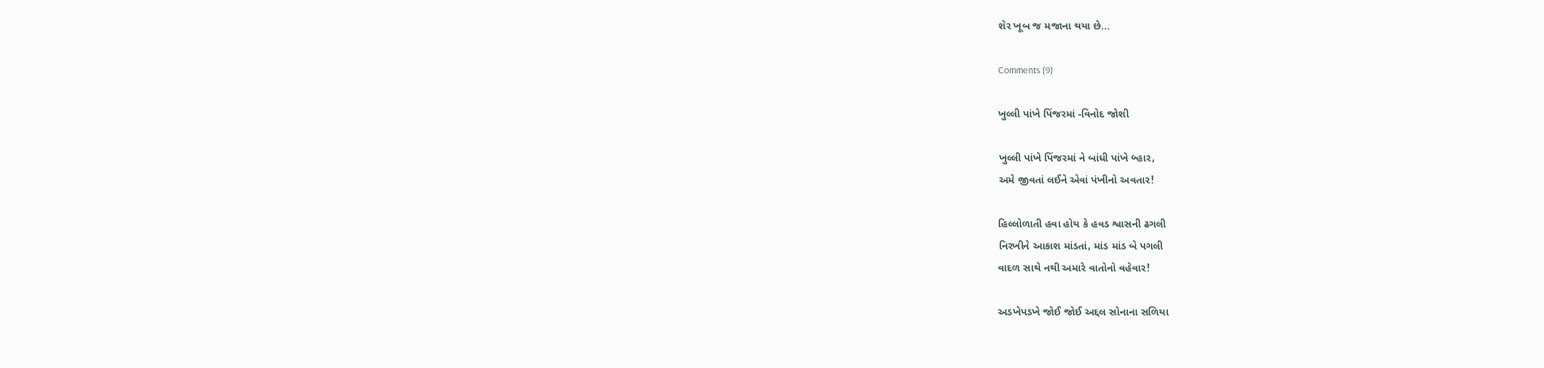શેર ખૂબ જ મજાના થયા છે…

Comments (9)

ખુલ્લી પાંખે પિંજરમાં -વિનોદ જોશી

ખુલ્લી પાંખે પિંજરમાં ને બાંધી પાંખે બ્હાર,
અમે જીવતાં લઈને એવાં પંખીનો અવતાર!

હિલ્લોળાતી હવા હોય કે હવડ શ્વાસની ઢગલી
નિરખીને આકાશ માંડતાં, માંડ માંડ બે પગલી
વાદળ સાથે નથી અમારે વાતોનો વહેવાર!

અડખેપડખે જોઈ જોઈ અદ્દલ સોનાના સળિયા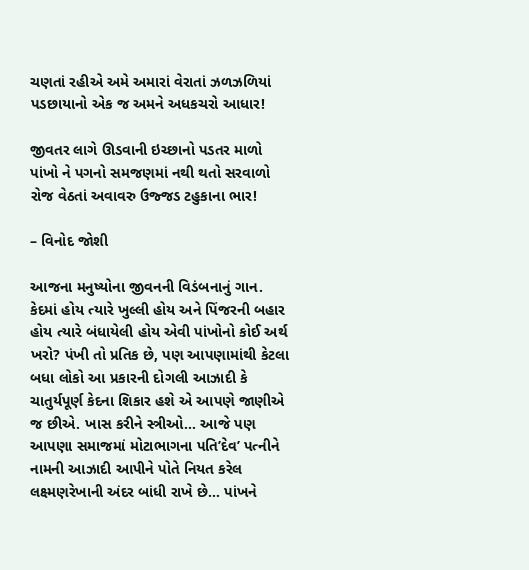ચણતાં રહીએ અમે અમારાં વેરાતાં ઝળઝળિયાં
પડછાયાનો એક જ અમને અધકચરો આધાર!

જીવતર લાગે ઊડવાની ઇચ્છાનો પડતર માળો
પાંખો ને પગનો સમજણમાં નથી થતો સરવાળો
રોજ વેઠતાં અવાવરુ ઉજ્જડ ટહુકાના ભાર!

– વિનોદ જોશી

આજના મનુષ્યોના જીવનની વિડંબનાનું ગાન. કેદમાં હોય ત્યારે ખુલ્લી હોય અને પિંજરની બહાર હોય ત્યારે બંધાયેલી હોય એવી પાંખોનો કોઈ અર્થ ખરો? પંખી તો પ્રતિક છે, પણ આપણામાંથી કેટલા બધા લોકો આ પ્રકારની દોગલી આઝાદી કે ચાતુર્યપૂર્ણ કેદના શિકાર હશે એ આપણે જાણીએ જ છીએ. ખાસ કરીને સ્ત્રીઓ… આજે પણ આપણા સમાજમાં મોટાભાગના પતિ’દેવ’ પત્નીને નામની આઝાદી આપીને પોતે નિયત કરેલ લક્ષ્મણરેખાની અંદર બાંધી રાખે છે… પાંખને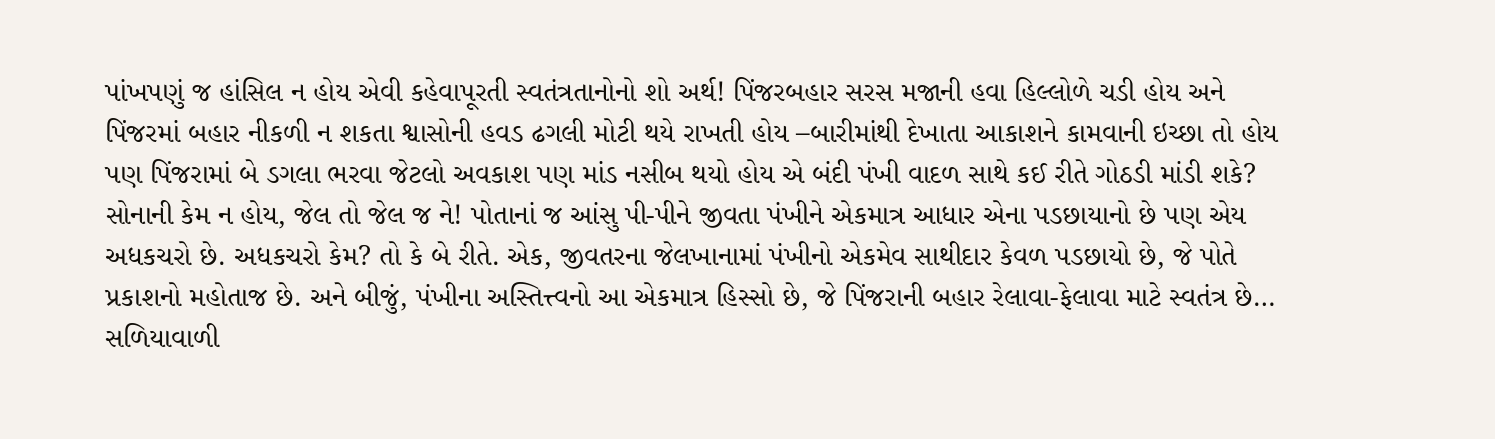પાંખપણું જ હાંસિલ ન હોય એવી કહેવાપૂરતી સ્વતંત્રતાનોનો શો અર્થ! પિંજરબહાર સરસ મજાની હવા હિલ્લોળે ચડી હોય અને પિંજરમાં બહાર નીકળી ન શકતા શ્વાસોની હવડ ઢગલી મોટી થયે રાખતી હોય –બારીમાંથી દેખાતા આકાશને કામવાની ઇચ્છા તો હોય પણ પિંજરામાં બે ડગલા ભરવા જેટલો અવકાશ પણ માંડ નસીબ થયો હોય એ બંદી પંખી વાદળ સાથે કઈ રીતે ગોઠડી માંડી શકે? સોનાની કેમ ન હોય, જેલ તો જેલ જ ને! પોતાનાં જ આંસુ પી-પીને જીવતા પંખીને એકમાત્ર આધાર એના પડછાયાનો છે પણ એય અધકચરો છે. અધકચરો કેમ? તો કે બે રીતે. એક, જીવતરના જેલખાનામાં પંખીનો એકમેવ સાથીદાર કેવળ પડછાયો છે, જે પોતે પ્રકાશનો મહોતાજ છે. અને બીજું, પંખીના અસ્તિત્ત્વનો આ એકમાત્ર હિસ્સો છે, જે પિંજરાની બહાર રેલાવા-ફેલાવા માટે સ્વતંત્ર છે… સળિયાવાળી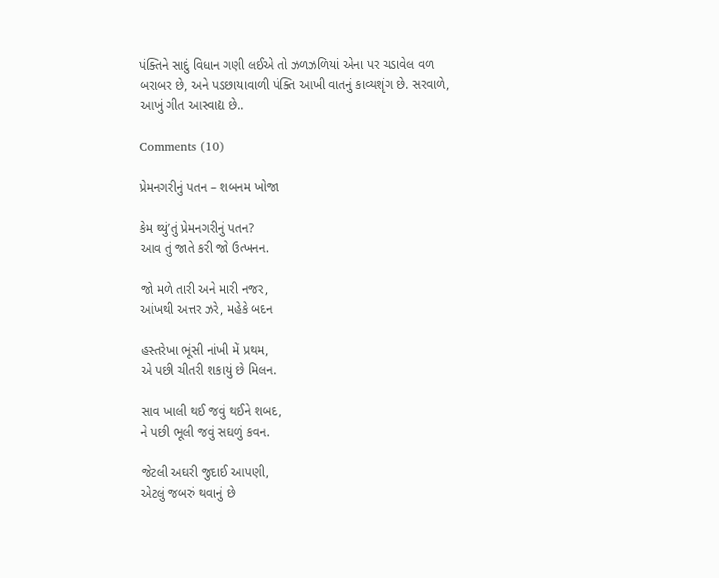પંક્તિને સાદું વિધાન ગણી લઈએ તો ઝળઝળિયાં એના પર ચડાવેલ વળ બરાબર છે, અને પડછાયાવાળી પંક્તિ આખી વાતનું કાવ્યશૃંગ છે. સરવાળે, આખું ગીત આસ્વાદ્ય છે..

Comments (10)

પ્રેમનગરીનું પતન – શબનમ ખોજા

કેમ થ્યું’તું પ્રેમનગરીનું પતન?
આવ તું જાતે કરી જો ઉત્ખનન.

જો મળે તારી અને મારી નજર,
આંખથી અત્તર ઝરે, મહેકે બદન

હસ્તરેખા ભૂંસી નાંખી મેં પ્રથમ,
એ પછી ચીતરી શકાયું છે મિલન.

સાવ ખાલી થઈ જવું થઈને શબદ,
ને પછી ભૂલી જવું સઘળું કવન.

જેટલી અઘરી જુદાઈ આપણી,
એટલું જબરું થવાનું છે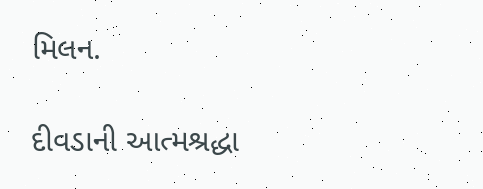મિલન.

દીવડાની આત્મશ્રદ્ધા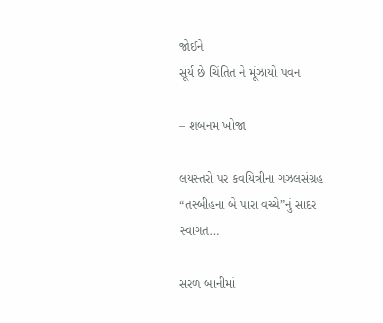જોઈને
સૂર્ય છે ચિંતિત ને મૂંઝાયો પવન

– શબનમ ખોજા

લયસ્તરો પર કવયિત્રીના ગઝલસંગ્રહ “તસ્બીહના બે પારા વચ્ચે”નું સાદર સ્વાગત…

સરળ બાનીમાં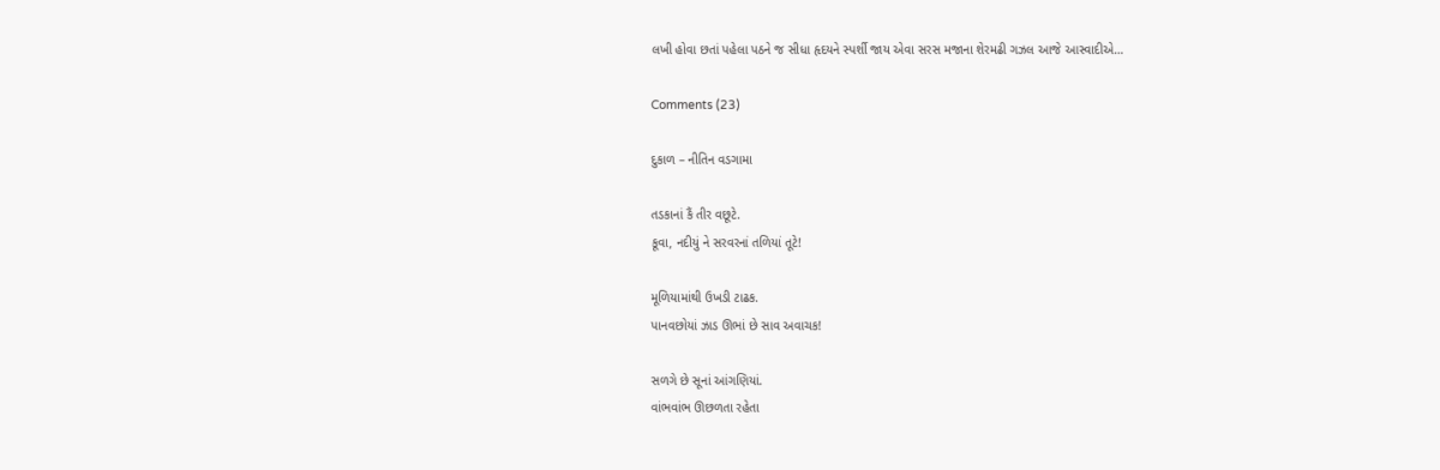લખી હોવા છતાં પહેલા પઠને જ સીધા હૃદયને સ્પર્શી જાય એવા સરસ મજાના શેરમઢી ગઝલ આજે આસ્વાદીએ…

Comments (23)

દુકાળ – નીતિન વડગામા

તડકાનાં કૈં તીર વછૂટે.
કૂવા, નદીયું ને સરવરનાં તળિયાં તૂટે!

મૂળિયામાંથી ઉખડી ટાઢક.
પાનવછોયાં ઝાડ ઊભાં છે સાવ અવાચક!

સળગે છે સૂનાં આંગણિયાં.
વાંભવાંભ ઊછળતા રહેતા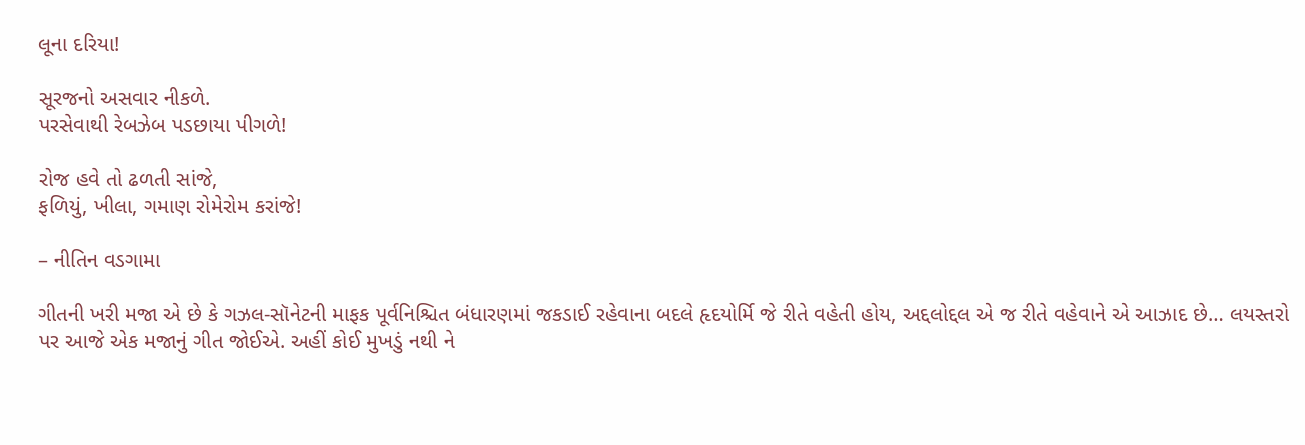લૂના દરિયા!

સૂરજનો અસવાર નીકળે.
પરસેવાથી રેબઝેબ પડછાયા પીગળે!

રોજ હવે તો ઢળતી સાંજે,
ફળિયું, ખીલા, ગમાણ રોમેરોમ કરાંજે!

– નીતિન વડગામા

ગીતની ખરી મજા એ છે કે ગઝલ-સૉનેટની માફક પૂર્વનિશ્ચિત બંધારણમાં જકડાઈ રહેવાના બદલે હૃદયોર્મિ જે રીતે વહેતી હોય, અદ્દલોદ્દલ એ જ રીતે વહેવાને એ આઝાદ છે… લયસ્તરો પર આજે એક મજાનું ગીત જોઈએ. અહીં કોઈ મુખડું નથી ને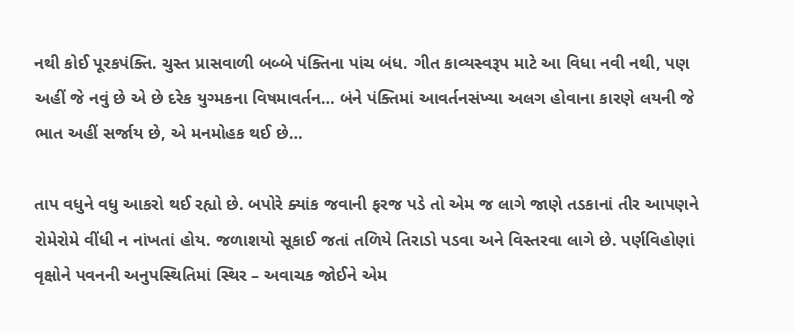નથી કોઈ પૂરકપંક્તિ. ચુસ્ત પ્રાસવાળી બબ્બે પંક્તિના પાંચ બંધ. ગીત કાવ્યસ્વરૂપ માટે આ વિધા નવી નથી, પણ અહીં જે નવું છે એ છે દરેક યુગ્મકના વિષમાવર્તન… બંને પંક્તિમાં આવર્તનસંખ્યા અલગ હોવાના કારણે લયની જે ભાત અહીં સર્જાય છે, એ મનમોહક થઈ છે…

તાપ વધુને વધુ આકરો થઈ રહ્યો છે. બપોરે ક્યાંક જવાની ફરજ પડે તો એમ જ લાગે જાણે તડકાનાં તીર આપણને રોમેરોમે વીંધી ન નાંખતાં હોય. જળાશયો સૂકાઈ જતાં તળિયે તિરાડો પડવા અને વિસ્તરવા લાગે છે. પર્ણવિહોણાં વૃક્ષોને પવનની અનુપસ્થિતિમાં સ્થિર – અવાચક જોઈને એમ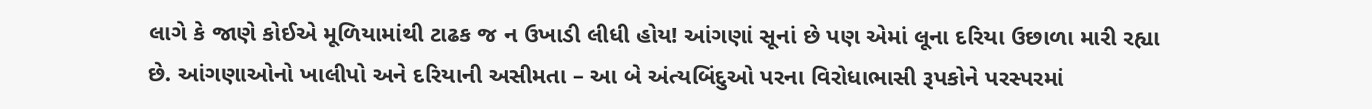લાગે કે જાણે કોઈએ મૂળિયામાંથી ટાઢક જ ન ઉખાડી લીધી હોય! આંગણાં સૂનાં છે પણ એમાં લૂના દરિયા ઉછાળા મારી રહ્યા છે. આંગણાઓનો ખાલીપો અને દરિયાની અસીમતા – આ બે અંત્યબિંદુઓ પરના વિરોધાભાસી રૂપકોને પરસ્પરમાં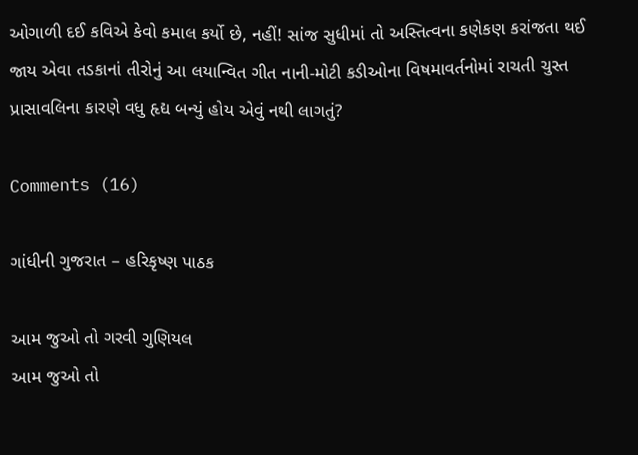ઓગાળી દઈ કવિએ કેવો કમાલ કર્યો છે, નહીં! સાંજ સુધીમાં તો અસ્તિત્વના કણેકણ કરાંજતા થઈ જાય એવા તડકાનાં તીરોનું આ લયાન્વિત ગીત નાની-મોટી કડીઓના વિષમાવર્તનોમાં રાચતી ચુસ્ત પ્રાસાવલિના કારણે વધુ હૃદ્ય બન્યું હોય એવું નથી લાગતું?

Comments (16)

ગાંધીની ગુજરાત – હરિકૃષ્ણ પાઠક

આમ જુઓ તો ગરવી ગુણિયલ
આમ જુઓ તો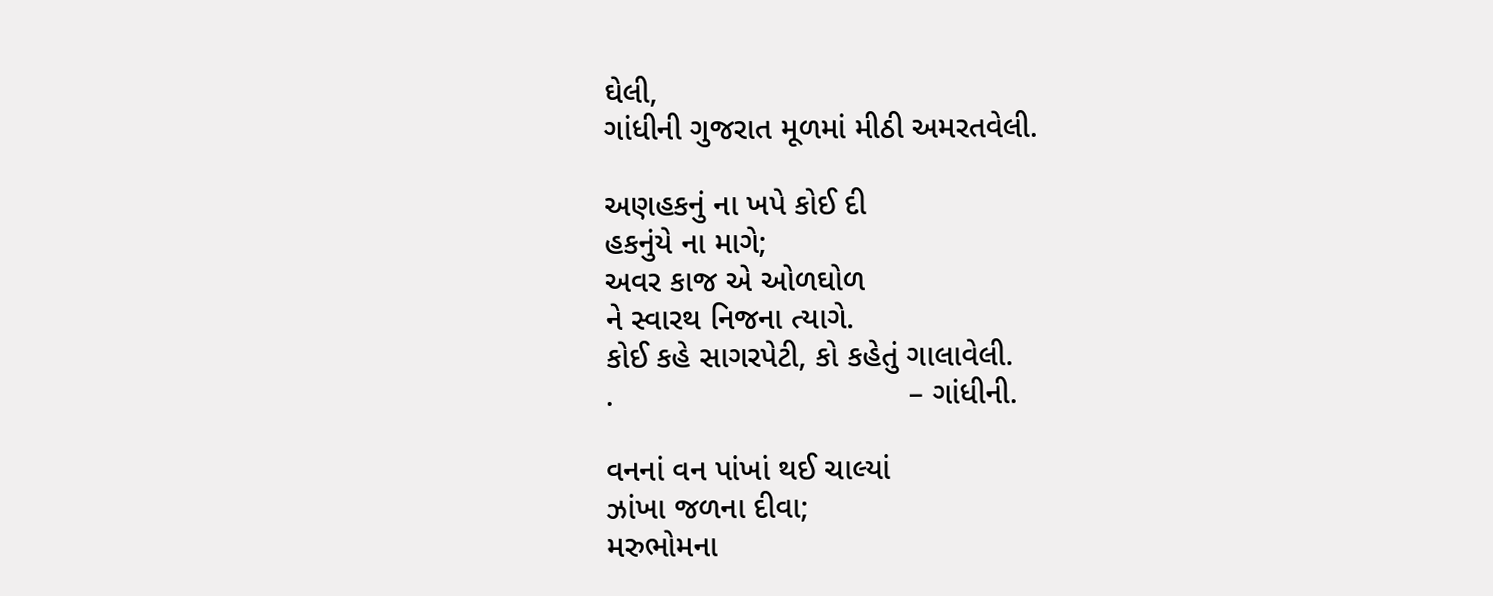ઘેલી,
ગાંધીની ગુજરાત મૂળમાં મીઠી અમરતવેલી.

અણહકનું ના ખપે કોઈ દી
હકનુંયે ના માગે;
અવર કાજ એ ઓળઘોળ
ને સ્વારથ નિજના ત્યાગે.
કોઈ કહે સાગરપેટી, કો કહેતું ગાલાવેલી.
.                                  – ગાંધીની.

વનનાં વન પાંખાં થઈ ચાલ્યાં
ઝાંખા જળના દીવા;
મરુભોમના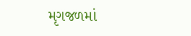મૃગજળમાં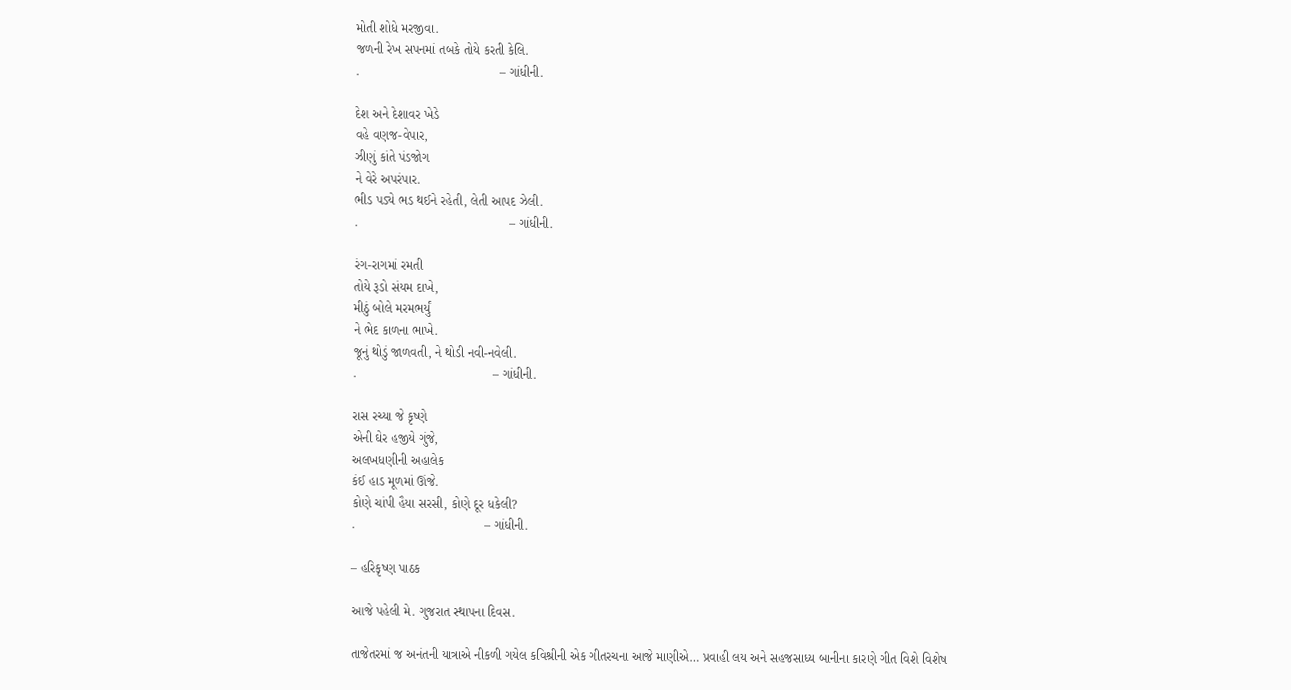મોતી શોધે મરજીવા.
જળની રેખ સપનમાં તબકે તોયે કરતી કેલિ.
.                                       – ગાંધીની.

દેશ અને દેશાવર ખેડે
વહે વણજ-વેપાર,
ઝીણું કાંતે પંડજોગ
ને વેરે અપરંપાર.
ભીડ પડ્યે ભડ થઈને રહેતી, લેતી આપદ ઝેલી.
.                                          – ગાંધીની.

રંગ-રાગમાં રમતી
તોયે રૂડો સંયમ દાખે,
મીઠું બોલે મરમભર્યું
ને ભેદ કાળના ભાખે.
જૂનું થોડું જાળવતી, ને થોડી નવી-નવેલી.
.                                      – ગાંધીની.

રાસ રચ્યા જે કૃષ્ણે
એની ઘેર હજીયે ગુંજે,
અલખધણીની અહાલેક
કંઈ હાડ મૂળમાં ઊંજે.
કોણે ચાંપી હૈયા સરસી, કોણે દૂર ધકેલી?
.                                    – ગાંધીની.

– હરિકૃષ્ણ પાઠક

આજે પહેલી મે. ગુજરાત સ્થાપના દિવસ.

તાજેતરમાં જ અનંતની યાત્રાએ નીકળી ગયેલ કવિશ્રીની એક ગીતરચના આજે માણીએ… પ્રવાહી લય અને સહજસાધ્ય બાનીના કારણે ગીત વિશે વિશેષ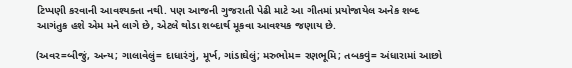ટિપ્પણી કરવાની આવશ્યક્તા નથી. પણ આજની ગુજરાતી પેઢી માટે આ ગીતમાં પ્રયોજાયેલ અનેક શબ્દ આગંતુક હશે એમ મને લાગે છે, એટલે થોડા શબ્દાર્થ મૂકવા આવશ્યક જણાય છે.

(અવર=બીજું, અન્ય; ગાલાવેલું= દાધારંગું, મૂર્ખ, ગાંડાઘેલું; મરુભોમ= રણભૂમિ; તબકવું= અંધારામાં આછો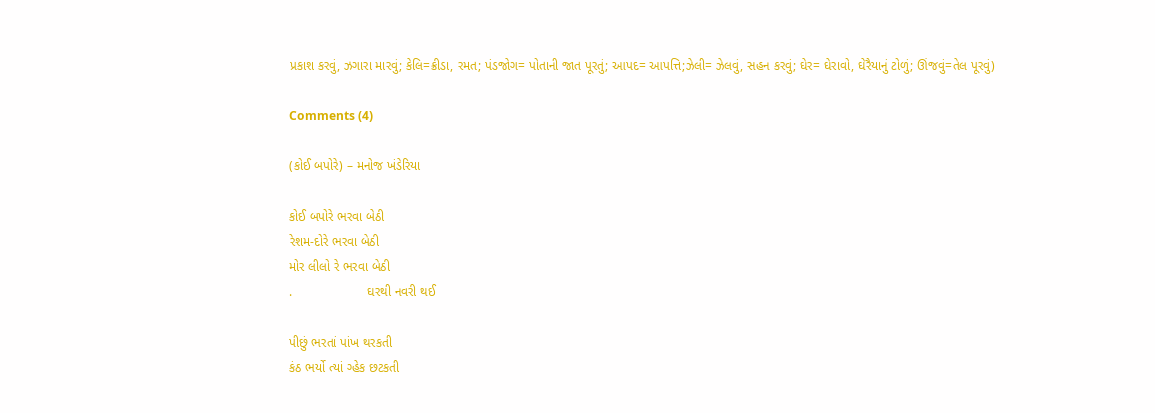પ્રકાશ કરવું, ઝગારા મારવું; કેલિ=ક્રીડા, રમત; પંડજોગ= પોતાની જાત પૂરતું; આપદ= આપત્તિ;ઝેલી= ઝેલવું, સહન કરવું; ઘેર= ઘેરાવો, ઘેરૈયાનું ટોળું; ઊંજવું=તેલ પૂરવું)

Comments (4)

(કોઈ બપોરે) – મનોજ ખંડેરિયા

કોઈ બપોરે ભરવા બેઠી
રેશમ-દોરે ભરવા બેઠી
મોર લીલો રે ભરવા બેઠી
.                     ઘરથી નવરી થઈ

પીછું ભરતાં પાંખ થરકતી
કંઠ ભર્યો ત્યાં ગ્હેક છટકતી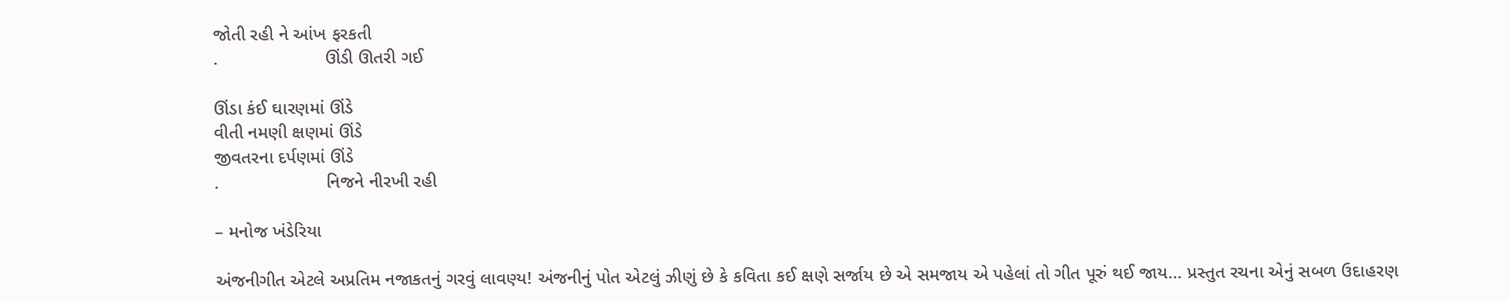જોતી રહી ને આંખ ફરકતી
.                     ઊંડી ઊતરી ગઈ

ઊંડા કંઈ ઘારણમાં ઊંડે
વીતી નમણી ક્ષણમાં ઊંડે
જીવતરના દર્પણમાં ઊંડે
.                     નિજને નીરખી રહી

– મનોજ ખંડેરિયા

અંજનીગીત એટલે અપ્રતિમ નજાકતનું ગરવું લાવણ્ય! અંજનીનું પોત એટલું ઝીણું છે કે કવિતા કઈ ક્ષણે સર્જાય છે એ સમજાય એ પહેલાં તો ગીત પૂરું થઈ જાય… પ્રસ્તુત રચના એનું સબળ ઉદાહરણ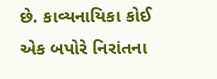છે. કાવ્યનાયિકા કોઈ એક બપોરે નિરાંતના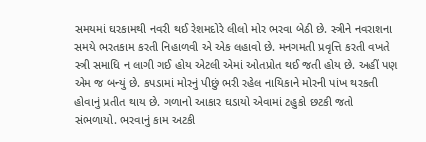સમયમાં ઘરકામથી નવરી થઈ રેશમદોરે લીલો મોર ભરવા બેઠી છે. સ્ત્રીને નવરાશના સમયે ભરતકામ કરતી નિહાળવી એ એક લહાવો છે. મનગમતી પ્રવૃત્તિ કરતી વખતે સ્ત્રી સમાધિ ન લાગી ગઈ હોય એટલી એમાં ઓતપ્રોત થઈ જતી હોય છે. અહીં પણ એમ જ બન્યું છે. કપડામાં મોરનું પીછું ભરી રહેલ નાયિકાને મોરની પાંખ થરકતી હોવાનું પ્રતીત થાય છે. ગળાનો આકાર ઘડાયો એવામાં ટહુકો છટકી જતો સંભળાયો. ભરવાનું કામ અટકી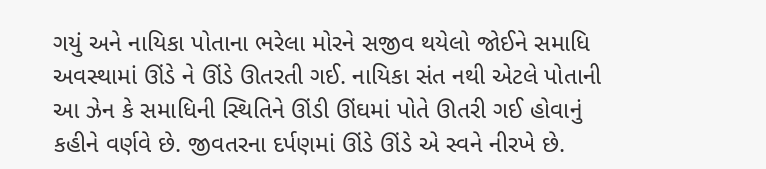ગયું અને નાયિકા પોતાના ભરેલા મોરને સજીવ થયેલો જોઈને સમાધિ અવસ્થામાં ઊંડે ને ઊંડે ઊતરતી ગઈ. નાયિકા સંત નથી એટલે પોતાની આ ઝેન કે સમાધિની સ્થિતિને ઊંડી ઊંઘમાં પોતે ઊતરી ગઈ હોવાનું કહીને વર્ણવે છે. જીવતરના દર્પણમાં ઊંડે ઊંડે એ સ્વને નીરખે છે.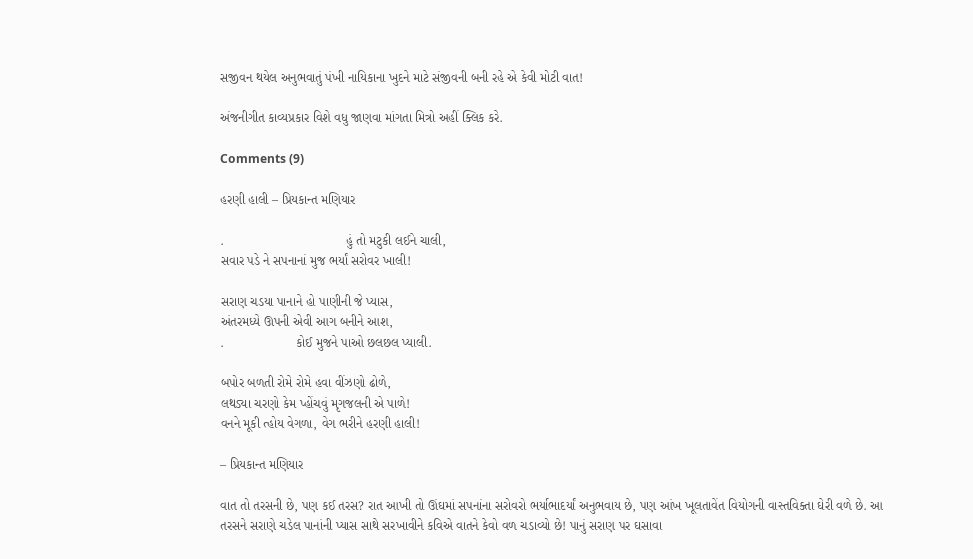સજીવન થયેલ અનુભવાતું પંખી નાયિકાના ખુદને માટે સંજીવની બની રહે એ કેવી મોટી વાત!

અંજનીગીત કાવ્યપ્રકાર વિશે વધુ જાણવા માંગતા મિત્રો અહીં ક્લિક કરે.

Comments (9)

હરણી હાલી – પ્રિયકાન્ત મણિયાર

.                                  હું તો મટુકી લઈને ચાલી,
સવાર પડે ને સપનાનાં મુજ ભર્યાં સરોવર ખાલી!

સરાણ ચડયા પાનાને હો પાણીની જે પ્યાસ,
અંતરમધ્યે ઊપની એવી આગ બનીને આશ,
.                    કોઈ મુજને પાઓ છલછલ પ્યાલી.

બપોર બળતી રોમે રોમે હવા વીંઝણો ઢોળે,
લથડ્યા ચરણો કેમ પ્હોંચવું મૃગજલની એ પાળે!
વનને મૂકી ત્હોય વેગળા, વેગ ભરીને હરણી હાલી!

– પ્રિયકાન્ત મણિયાર

વાત તો તરસની છે, પણ કઈ તરસ? રાત આખી તો ઊંઘમાં સપનાંના સરોવરો ભર્યાભાદર્યાં અનુભવાય છે, પણ આંખ ખૂલતાવેંત વિયોગની વાસ્તવિક્તા ઘેરી વળે છે. આ તરસને સરાણે ચડેલ પાનાંની પ્યાસ સાથે સરખાવીને કવિએ વાતને કેવો વળ ચડાવ્યો છે! પાનું સરાણ પર ઘસાવા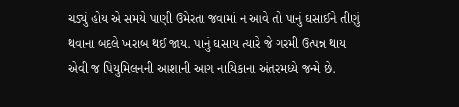ચડ્યું હોય એ સમયે પાણી ઉમેરતા જવામાં ન આવે તો પાનું ઘસાઈને તીણું થવાના બદલે ખરાબ થઈ જાય. પાનું ઘસાય ત્યારે જે ગરમી ઉત્પન્ન થાય એવી જ પિયુમિલનની આશાની આગ નાયિકાના અંતરમધ્યે જન્મે છે.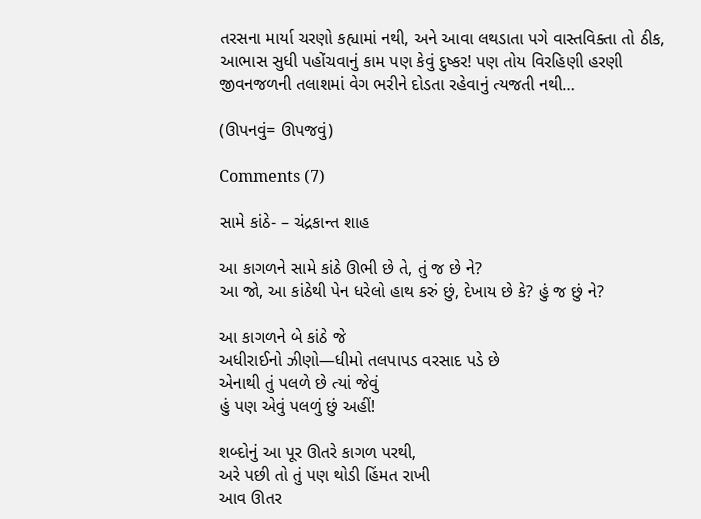તરસના માર્યા ચરણો કહ્યામાં નથી, અને આવા લથડાતા પગે વાસ્તવિક્તા તો ઠીક, આભાસ સુધી પહોંચવાનું કામ પણ કેવું દુષ્કર! પણ તોય વિરહિણી હરણી જીવનજળની તલાશમાં વેગ ભરીને દોડતા રહેવાનું ત્યજતી નથી…

(ઊપનવું= ઊપજવું)

Comments (7)

સામે કાંઠે- – ચંદ્રકાન્ત શાહ

આ કાગળને સામે કાંઠે ઊભી છે તે, તું જ છે ને?
આ જો, આ કાંઠેથી પેન ધરેલો હાથ કરું છું, દેખાય છે કે? હું જ છું ને?

આ કાગળને બે કાંઠે જે
અધીરાઈનો ઝીણો—ધીમો તલપાપડ વરસાદ પડે છે
એનાથી તું પલળે છે ત્યાં જેવું
હું પણ એવું પલળું છું અહીં!

શબ્દોનું આ પૂર ઊતરે કાગળ પરથી,
અરે પછી તો તું પણ થોડી હિંમત રાખી
આવ ઊતર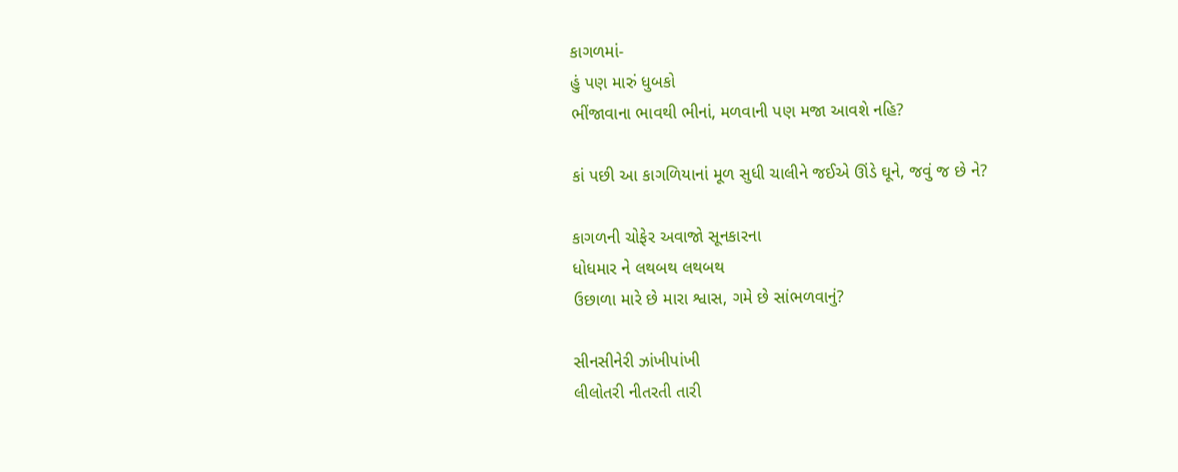કાગળમાં-
હું પણ મારું ધુબકો
ભીંજાવાના ભાવથી ભીનાં, મળવાની પણ મજા આવશે નહિ?

કાં પછી આ કાગળિયાનાં મૂળ સુધી ચાલીને જઈએ ઊંડે ઘૂને, જવું જ છે ને?

કાગળની ચોફેર અવાજો સૂનકારના
ધોધમાર ને લથબથ લથબથ
ઉછાળા મારે છે મારા શ્વાસ, ગમે છે સાંભળવાનું?

સીનસીનેરી ઝાંખીપાંખી
લીલોતરી નીતરતી તારી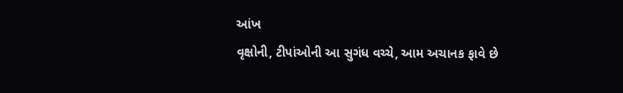આંખ
વૃક્ષોની, ટીપાંઓની આ સુગંધ વચ્ચે, આમ અચાનક ફાવે છે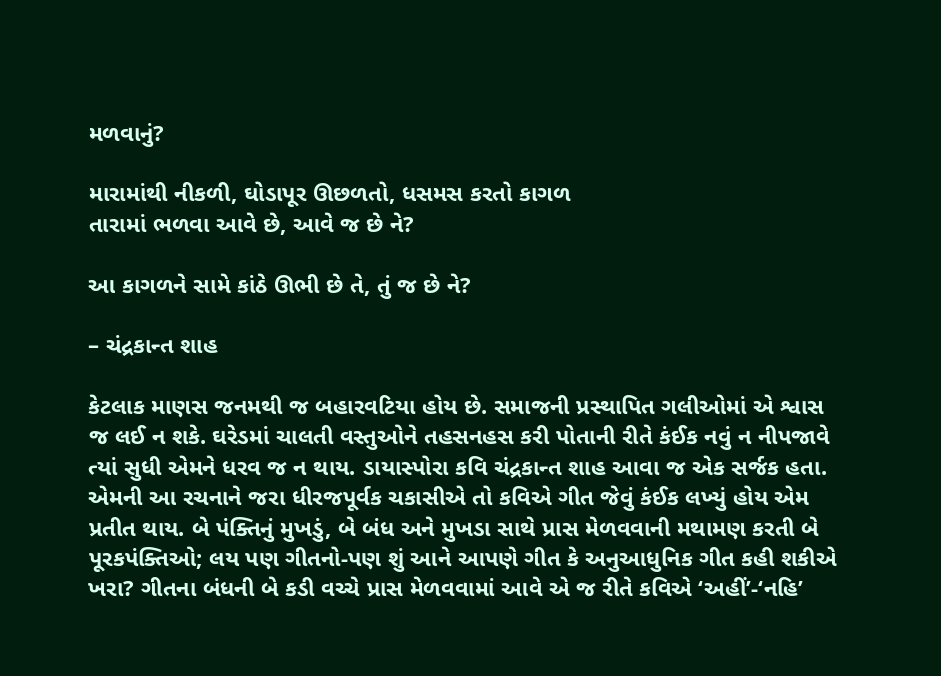મળવાનું?

મારામાંથી નીકળી, ઘોડાપૂર ઊછળતો, ધસમસ કરતો કાગળ
તારામાં ભળવા આવે છે, આવે જ છે ને?

આ કાગળને સામે કાંઠે ઊભી છે તે, તું જ છે ને?

– ચંદ્રકાન્ત શાહ

કેટલાક માણસ જનમથી જ બહારવટિયા હોય છે. સમાજની પ્રસ્થાપિત ગલીઓમાં એ શ્વાસ જ લઈ ન શકે. ઘરેડમાં ચાલતી વસ્તુઓને તહસનહસ કરી પોતાની રીતે કંઈક નવું ન નીપજાવે ત્યાં સુધી એમને ધરવ જ ન થાય. ડાયાસ્પોરા કવિ ચંદ્રકાન્ત શાહ આવા જ એક સર્જક હતા. એમની આ રચનાને જરા ધીરજપૂર્વક ચકાસીએ તો કવિએ ગીત જેવું કંઈક લખ્યું હોય એમ પ્રતીત થાય. બે પંક્તિનું મુખડું, બે બંધ અને મુખડા સાથે પ્રાસ મેળવવાની મથામણ કરતી બે પૂરકપંક્તિઓ; લય પણ ગીતનો-પણ શું આને આપણે ગીત કે અનુઆધુનિક ગીત કહી શકીએ ખરા? ગીતના બંધની બે કડી વચ્ચે પ્રાસ મેળવવામાં આવે એ જ રીતે કવિએ ‘અહીં’-‘નહિ’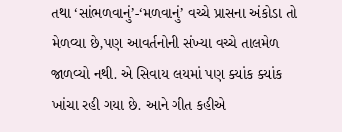તથા ‘સાંભળવાનું’-‘મળવાનું’ વચ્ચે પ્રાસના અંકોડા તો મેળવ્યા છે,પણ આવર્તનોની સંખ્યા વચ્ચે તાલમેળ જાળવ્યો નથી. એ સિવાય લયમાં પણ ક્યાંક ક્યાંક ખાંચા રહી ગયા છે. આને ગીત કહીએ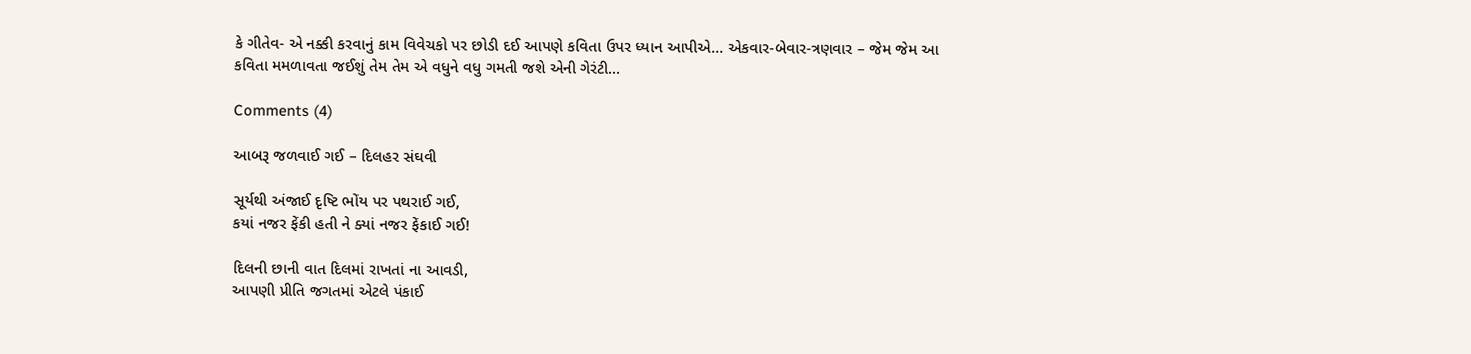કે ગીતેવ- એ નક્કી કરવાનું કામ વિવેચકો પર છોડી દઈ આપણે કવિતા ઉપર ધ્યાન આપીએ… એકવાર-બેવાર-ત્રણવાર – જેમ જેમ આ કવિતા મમળાવતા જઈશું તેમ તેમ એ વધુને વધુ ગમતી જશે એની ગેરંટી…

Comments (4)

આબરૂ જળવાઈ ગઈ – દિલહર સંઘવી

સૂર્યથી અંજાઈ દૃષ્ટિ ભોંય પર પથરાઈ ગઈ,
કયાં નજર ફેંકી હતી ને ક્યાં નજર ફેંકાઈ ગઈ!

દિલની છાની વાત દિલમાં રાખતાં ના આવડી,
આપણી પ્રીતિ જગતમાં એટલે પંકાઈ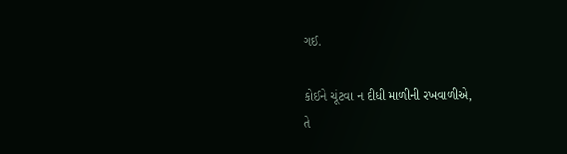ગઈ.

કોઈને ચૂંટવા ન દીધી માળીની રખવાળીએ,
તે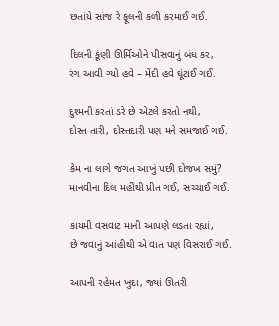છતાંયે સાંજ રે ફૂલની કળી કરમાઈ ગઈ.

દિલની કૂંણી ઊર્મિઓને પીસવાનું બંધ કર,
રંગ આવી ગ્યો હવે – મેંદી હવે ઘૂંટાઈ ગઈ.

દુશ્મની કરતાં ડરે છે એટલે કરતો નથી,
દોસ્ત તારી, દોસ્તદારી પણ મને સમજાઈ ગઈ.

કેમ ના લાગે જગત આખું પછી દોજખ સમું?
માનવીના દિલ મહીંથી પ્રીત ગઈ, સચ્ચાઈ ગઈ.

કાયમી વસવાટ માની આપણે લડતા રહ્યાં,
છે જવાનું આંહીથી એ વાત પણ વિસરાઈ ગઈ.

આપની રહેમત ખુદા, જ્યાં ઊતરી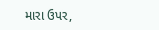મારા ઉપર,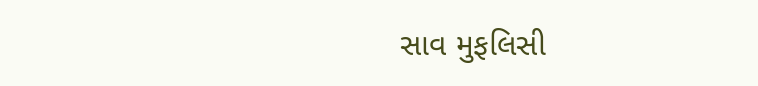સાવ મુફલિસી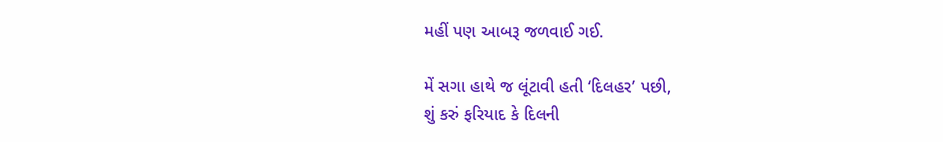મહીં પણ આબરૂ જળવાઈ ગઈ.

મેં સગા હાથે જ લૂંટાવી હતી ‘દિલહર’ પછી,
શું કરું ફરિયાદ કે દિલની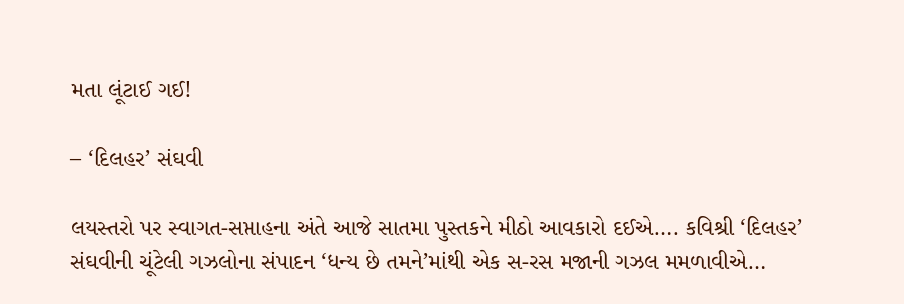મતા લૂંટાઈ ગઈ!

– ‘દિલહર’ સંઘવી

લયસ્તરો પર સ્વાગત-સપ્તાહના અંતે આજે સાતમા પુસ્તકને મીઠો આવકારો દઈએ…. કવિશ્રી ‘દિલહર’ સંઘવીની ચૂંટેલી ગઝલોના સંપાદન ‘ધન્ય છે તમને’માંથી એક સ-રસ મજાની ગઝલ મમળાવીએ…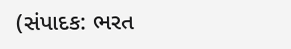(સંપાદક: ભરત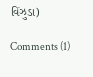વિંઝુડા)

Comments (1)